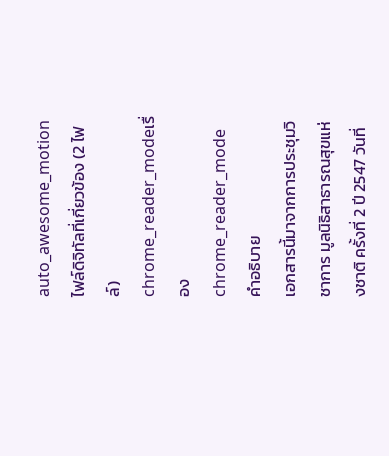auto_awesome_motionไฟล์ดิจิทัลที่เกี่ยวข้อง (2 ไฟล์)
chrome_reader_modeเรื่อง
chrome_reader_modeคำอธิบาย
เอกสารนี้มาจากการประชุมวิชาการ มูลนิธิสาธารณสุขแห่งชาติ ครั้งที่ 2 ปี 2547 วันที่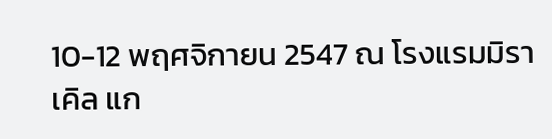10-12 พฤศจิกายน 2547 ณ โรงแรมมิราเคิล แก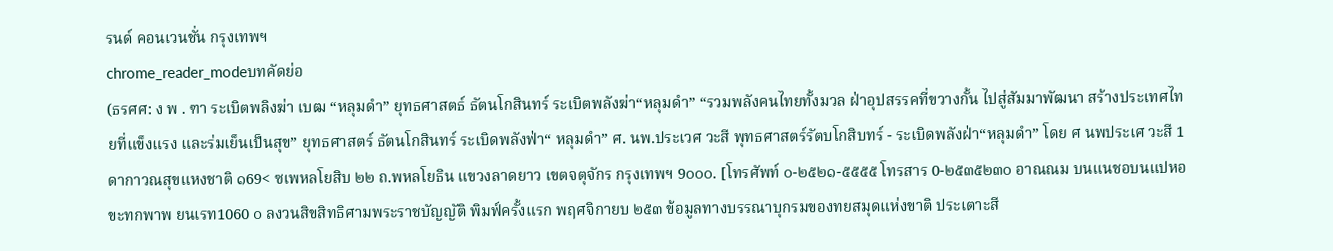รนด์ คอนเวนชั่น กรุงเทพฯ
chrome_reader_modeบทคัดย่อ
(ธรศศ: ง พ . ฑา ระเบิตพลิงฆ่า เบฒ “หลุมดํา” ยุทธศาสตธ์ ธัตนโกสินทร์ ระเบิตพลังฆ่า“หลุมดํา” “รวมพลังคนไทยทั้งมวล ฝ่าอุปสรรคที่ขวางกั้น ไปสู่สัมมาพัฒนา สร้างประเทศไทยที่แข็งแรง และร่มเย็นเป็นสุข” ยุทธศาสตร์ ธัตนโกสินทร์ ระเบิดพลังฟ่า“ หลุมดํา” ศ. นพ.ประเวศ วะสี พุทธศาสตร์รัตบโกสิบทร์ - ระเบิดพลังฝ่า“หลุมดํา” โดย ศ นพประเศ วะสี 1ดากาวณสุขแหงชาติ ๑69< ซเพหลโยสิบ ๒๒ ถ.พหลโยธิน แขวงลาดยาว เขตจตุจักร กรุงเทพฯ 9๐๐๐. [โทรศัพท์ ๐-๒๕๒๑-๕๕๕๕ โทรสาร 0-๒๕๓๕๒๓๐ อาณณม บนแนชอบนแปหอ ขะทกพาพ ยนเรท1060 ๐ ลงวนสิขสิทธิศามพระราชบัญญัติ พิมฟ์ครั้งแรก พฤศจิกายบ ๒๕๓ ข้อมูลทางบรรณาบุกรมของทยสมุดแห่งขาติ ประเตาะสี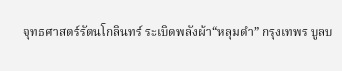จุทธศาสตร์รัตนโกลินทร์ ระเบิดพลังผ้า“หลุมดํา” กรุงเทพร บูลบ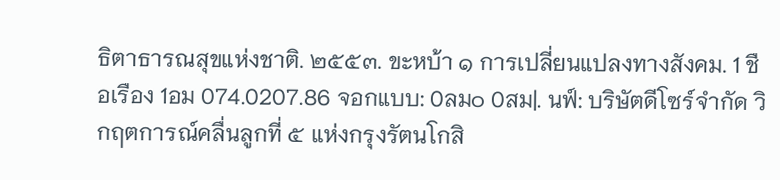ธิตาธารณสุขแห่งชาติ. ๒๕๕๓. ขะหบ้า ๑ การเปลี่ยนแปลงทางสังคม. 1 ชือเรือง 1อม 074.0207.86 จอกแบบ: 0ลม๐ 0สม|. นฟ์: บริษัตดีโซร์จํากัด วิกฤตการณ์คลื่นลูกที่ ๕ แห่งกรุงรัตนโกสิ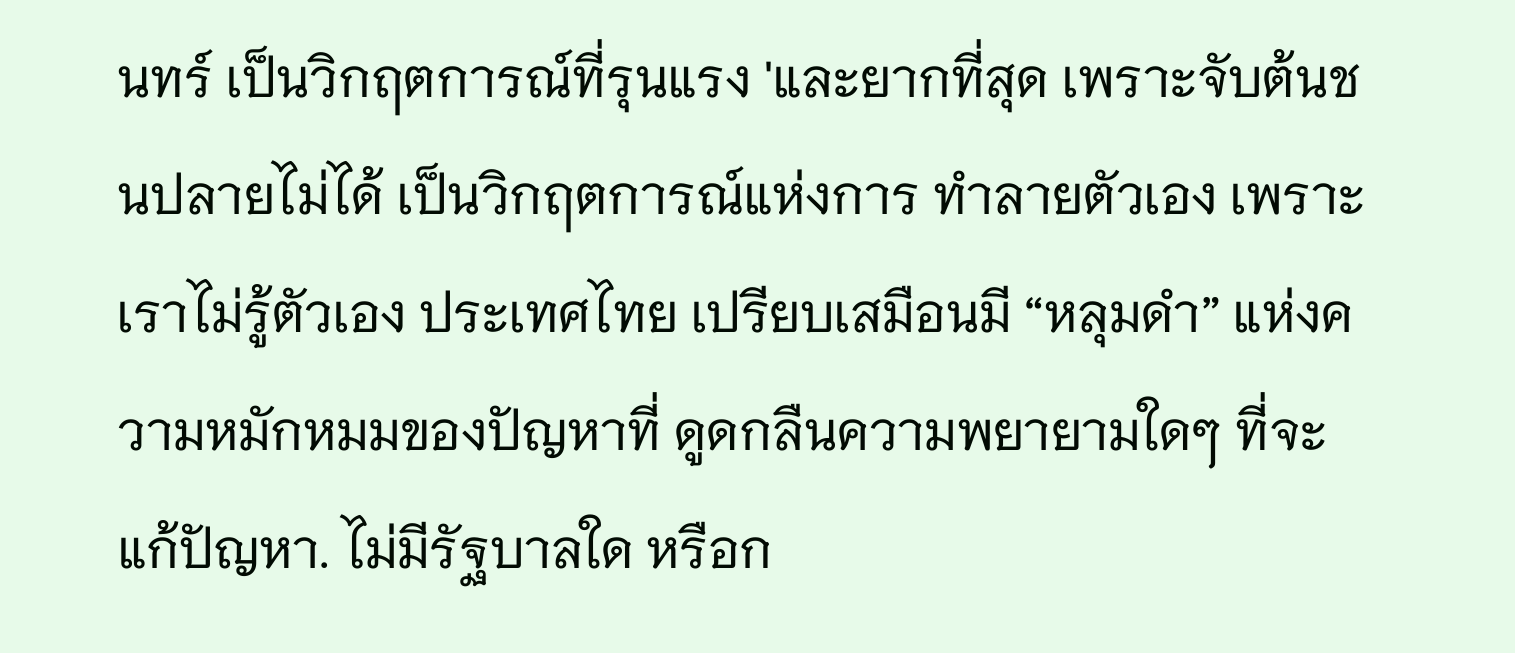นทร์ เป็นวิกฤตการณ์ที่รุนแรง 'และยากที่สุด เพราะจับต้นชนปลายไม่ได้ เป็นวิกฤตการณ์แห่งการ ทําลายตัวเอง เพราะเราไม่รู้ตัวเอง ประเทศไทย เปรียบเสมือนมี “หลุมดํา” แห่งความหมักหมมของปัญหาที่ ดูดกลืนความพยายามใดๆ ที่จะแก้ปัญหา. ไม่มีรัฐบาลใด หรือก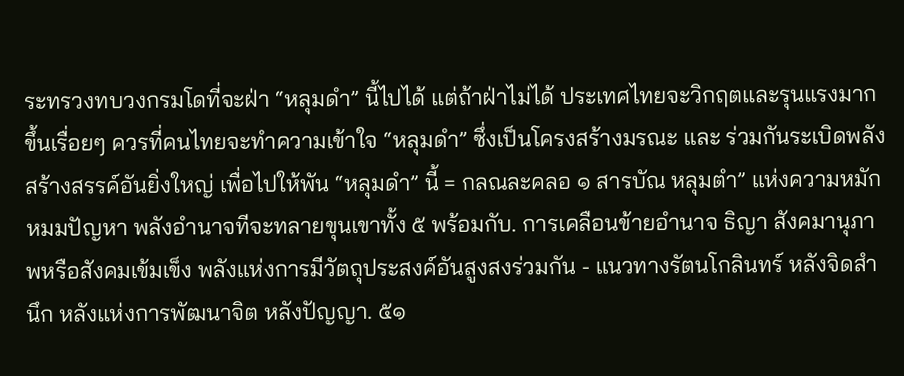ระทรวงทบวงกรมโดที่จะฝ่า “หลุมดํา” นี้ไปได้ แต่ถ้าฝ่าไม่ได้ ประเทศไทยจะวิกฤตและรุนแรงมากขึ้นเรื่อยๆ ควรที่คนไทยจะทําความเข้าใจ “หลุมดํา” ซึ่งเป็นโครงสร้างมรณะ และ ร่วมกันระเบิดพลังสร้างสรรค์อันยิ่งใหญ่ เพื่อไปให้พัน “หลุมดํา” นี้ = กลณละคลอ ๑ สารบัณ หลุมตํา” แห่งความหมักหมมปัญหา พลังอํานาจทีจะทลายขุนเขาทั้ง ๕ พร้อมกับ. การเคลือนข้ายอํานาจ ธิญา สังคมานุภาพหรือสังคมเข้มเข็ง พลังแห่งการมีวัตถุประสงค์อันสูงสงร่วมกัน - แนวทางรัตนโกลินทร์ หลังจิดสํานึก หลังแห่งการพัฒนาจิต หลังปัญญา. ๕๑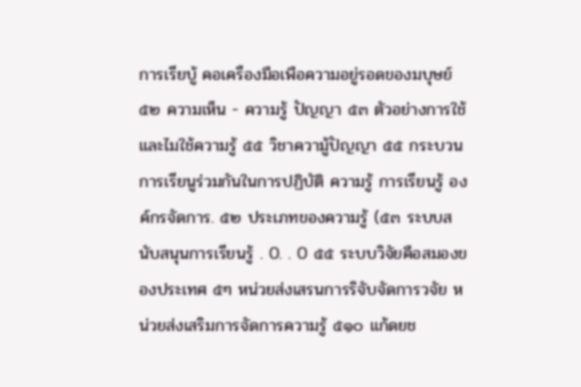การเรียบู้ คอเครืองมือเพือความอยู่รอดของมบุษย์ ๕๒ ความเห็น - ความรู้ ปัญญา ๕๓ ตัวอย่างการใช้และไมใช้ความรู้ ๕๕ วิชาความู้ปัญญา ๕๕ กระบวนการเรียนูร่วมกันในการปฏิบัติ ความรู้ การเรียนรู้ องค์กรจัดการ. ๕๒ ประเภทของความรู้ (๕๓ ระบบสนับสนุนการเรียนรู้ . 0. . 0 ๕๕ ระบบวิจัยคือสมองของประเทศ ๕ๆ หน่วยส่งเสรนการริจับจัดการวจัย หน่วยส่งเสริมการจัดการความรู้ ๕๑๐ แก้ดยช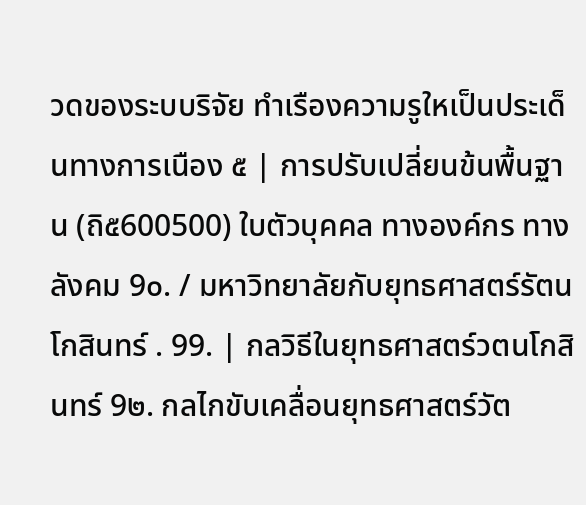วดของระบบริจัย ทําเรืองความรูใหเป็นประเด็นทางการเนือง ๕ | การปรับเปลี่ยนข้นพื้นฐาน (ถิ๕600500) ใบตัวบุคคล ทางองค์กร ทางลังคม 9๐. / มหาวิทยาลัยกับยุทธศาสตร์รัตนโกสินทร์ . 99. | กลวิธีในยุทธศาสตร์วตนโกสินทร์ 9๒. กลไกขับเคลื่อนยุทธศาสตร์วัต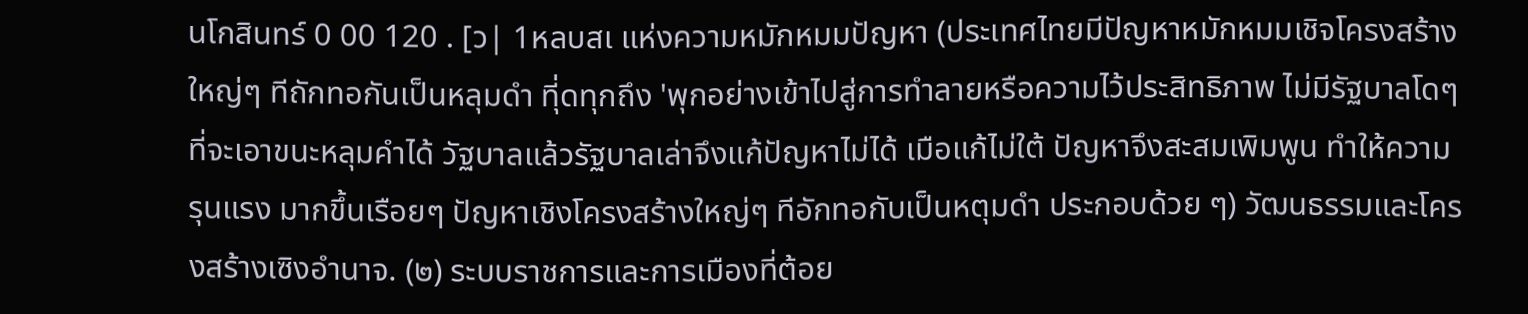นโกสินทร์ 0 00 120 . [ว| 1หลบสเ แห่งความหมักหมมปัญหา (ประเทศไทยมีปัญหาหมักหมมเชิจโครงสร้างใหญ่ๆ ทีถักทอกันเป็นหลุมดํา ทีุ่ดทุกถึง 'พุกอย่างเข้าไปสู่การทําลายหรือความไว้ประสิทธิภาพ ไม่มีรัฐบาลโดๆ ที่จะเอาขนะหลุมคําได้ วัฐบาลแล้วรัฐบาลเล่าจึงแก้ปัญหาไม่ได้ เมือแก้ไม่ใต้ ปัญหาจึงสะสมเพิมพูน ทําให้ความรุนแรง มากขึ้นเรือยๆ ปัญหาเชิงโครงสร้างใหญ่ๆ ทีอักทอกับเป็นหตุมดํา ประกอบด้วย ๆ) วัฒนธรรมและโครงสร้างเซิงอํานาจ. (๒) ระบบราชการและการเมืองที่ต้อย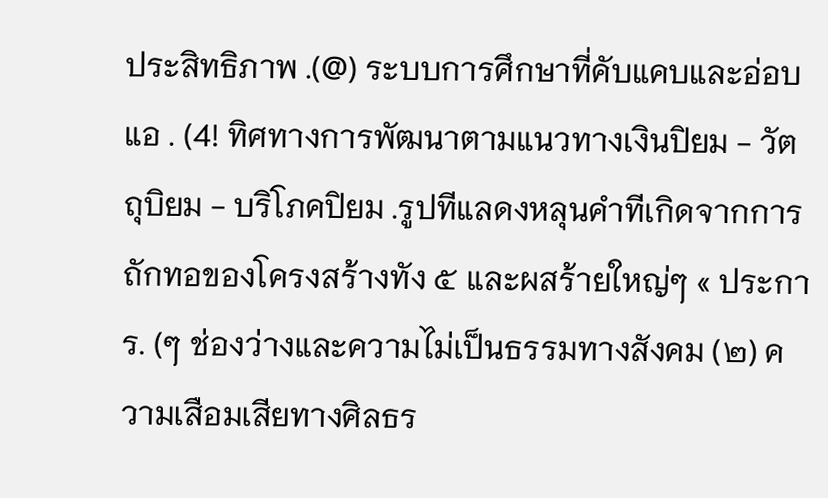ประสิทธิภาพ .(@) ระบบการศึกษาที่คับแคบและอ่อบแอ . (4! ทิศทางการพัฒนาตามแนวทางเงินปิยม - วัตถุบิยม - บริโภคปิยม .รูปทีแลดงหลุนคําทีเกิดจากการถักทอของโครงสร้างทัง ๕ และผสร้ายใหญ่ๆ « ประการ. (ๆ ช่องว่างและความไม่เป็นธรรมทางสังคม (๒) ความเสือมเสียทางศิลธร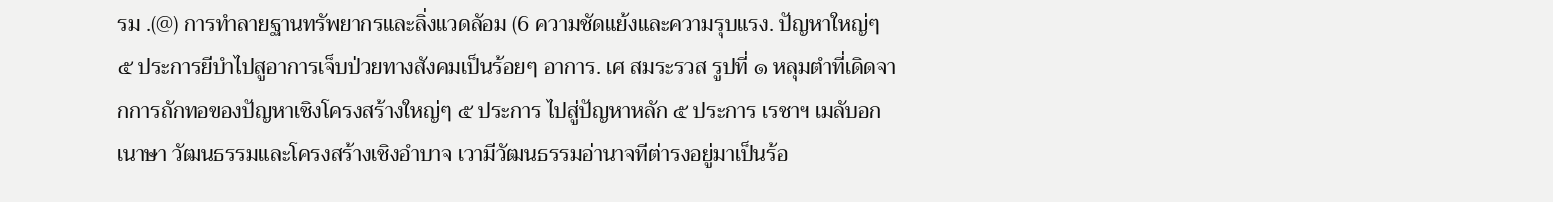รม .(@) การทําลายฐานทรัพยากรและลิ่งแวดลัอม (6 ความชัดแย้งและความรุบแรง. ปัญหาใหญ่ๆ ๕ ประการยีบําไปสูอาการเจ็บป่วยทางสังคมเป็นร้อยๆ อาการ. เศ สมระรวส รูปที่ ๑ หลุมตําที่เดิดจากการถักทอของปัญหาเชิงโครงสร้างใหญ่ๆ ๕ ประการ ไปสู่ปัญหาหลัก ๕ ประการ เรชาฯ เมลับอกเนาษา วัฒนธรรมและโครงสร้างเชิงอําบาจ เวามีวัฒนธรรมอ่านาจทีต่ารงอยู่มาเป็นร้อ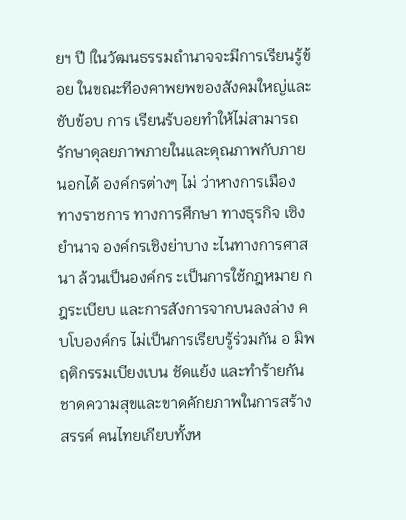ยฯ ปี |ในวัฒนธรรมถํานาจจะมีการเรียนรู้ข้อย ในขณะทีองคาพยพของสังคมใหญ่และชับข้อบ การ เรียนร้บอยทําให้ไม่สามารถรักษาดุลยภาพภายในและดุณภาพกับภายนอกได้ องค์กรต่างๆ ไม่ ว่าหางการเมือง ทางราชการ ทางการศึกษา ทางธุรกิจ เซิงยํานาจ องค์กรเชิงย่าบาง ะไนทางการศาสนา ล้วนเป็นองค์กร ะเป็นการใช้กฎหมาย กฎระเบียบ และการสังการจากบนลงล่าง คบโบองค์กร ไม่เป็นการเรียบรู้ร่วมกัน อ มิพฤติกรรมเบียงเบน ชัดแย้ง และทําร้ายกัน ชาดความสุขและขาดคักยภาพในการสร้างสรรค์ คนไทยเกียบทั้งห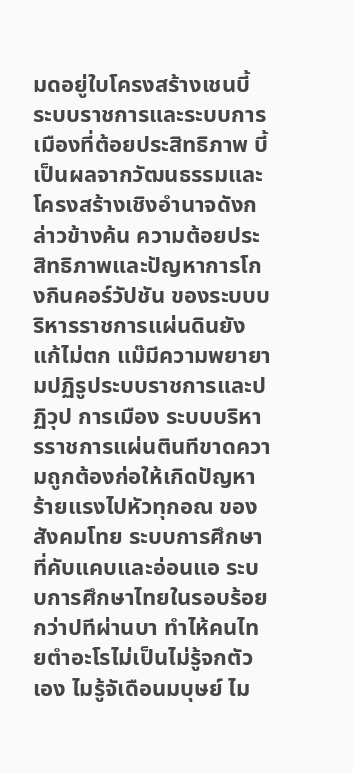มดอยู่ใบโครงสร้างเชนบี้ ระบบราชการและระบบการเมืองที่ต้อยประสิทธิภาพ บี้เป็นผลจากวัฒนธรรมและ โครงสร้างเชิงอํานาจดังกล่าวข้างค้น ความต้อยประสิทธิภาพและปัญหาการโกงกินคอร์วัปชัน ของระบบบริหารราชการแผ่นดินยังแก้ไม่ตก แม๊มีความพยายามปฏิรูประบบราชการและปฏิวุป การเมือง ระบบบริหารราชการแผ่นตินทีขาดความถูกต้องก่อให้เกิดปัญหาร้ายแรงไปหัวทุกอณ ของสังคมโทย ระบบการศึกษาที่คับแคบและอ่อนแอ ระบบการศึกษาไทยในรอบร้อยกว่าปทีผ่านบา ทําไห้คนไทยตําอะโรไม่เป็นไม่รู้จกตัวเอง ไมรู้จัเดือนมบุษย์ ไม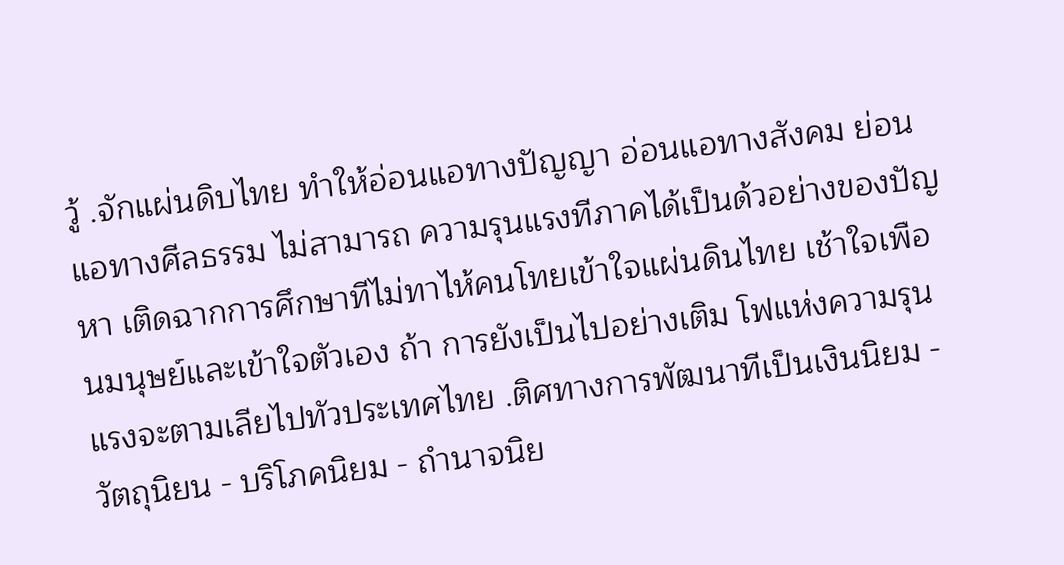วู้ .จักแผ่นดิบไทย ทําให้อ่อนแอทางปัญญา อ่อนแอทางสังคม ย่อนแอทางศีลธรรม ไม่สามารถ ความรุนแรงทีภาคได้เป็นด้วอย่างของปัญหา เติดฉากการศึกษาทีไม่ทาไห้คนโทยเข้าใจแผ่นดินไทย เช้าใจเพือนมนุษย์และเข้าใจตัวเอง ถ้า การยังเป็นไปอย่างเติม โฟแห่งความรุนแรงจะตามเลียไปทัวประเทศไทย .ติศทางการพัฒนาทีเป็นเงินนิยม - วัตถุนิยน - บริโภคนิยม - ถํานาจนิย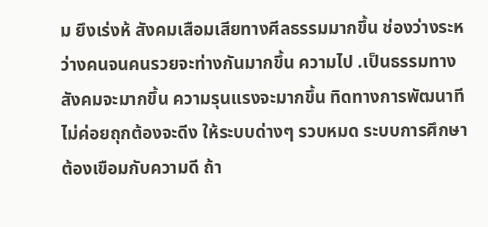ม ยึงเร่งห้ สังคมเสือมเสียทางศีลธรรมมากขึ้น ช่องว่างระหว่างคนจนคนรวยจะท่างกันมากขึ้น ความไป .เป็นธรรมทางสังคมจะมากขึ้น ความรุนแรงจะมากขึ้น ทิดทางการพัฒนาทีไม่ค่อยถุกต้องจะดีง ให้ระบบด่างๆ รวบหมด ระบบการศึกษาต้องเขือมกับความดี ถ้า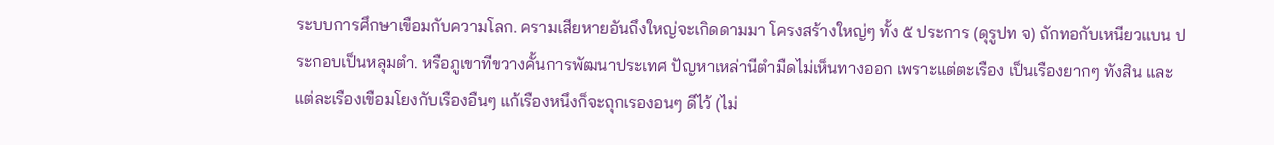ระบบการศึกษาเขือมกับความโลก. ครามเสียหายอันถึงใหญ่จะเกิดดามมา โครงสร้างใหญ่ๆ ทั้ง ๕ ประการ (ดุรูปท จ) ถักทอกับเหนียวแบน ประกอบเป็นหลุมตํา. หรือภูเขาทีขวางคั้นการพัฒนาประเทศ ปัญหาเหล่านีตํามืดไม่เห็นทางออก เพราะแต่ตะเรือง เป็นเรืองยากๆ ทังสิน และแต่ละเรืองเขือมโยงกับเรืองอืนๆ แก้เรืองหนึงก็จะถุกเรองอนๆ ดีไว้ (ไม่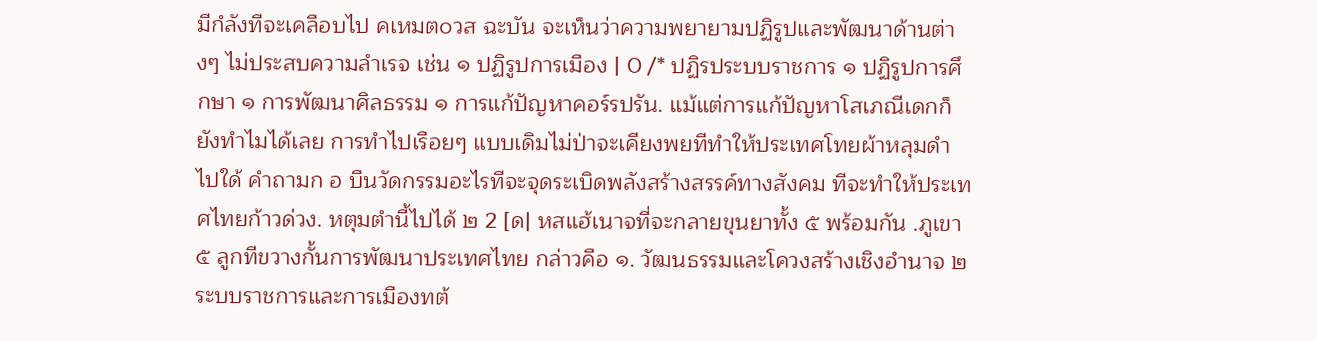มีกํลังทีจะเคลือบไป คเหมต๐วส ฉะบัน จะเห็นว่าความพยายามปฏิรูปและพัฒนาด้านต่างๆ ไม่ประสบความลําเรจ เช่น ๑ ปฏิรูปการเมือง | 0 /* ปฏิรประบบราชการ ๑ ปฏิรูปการศึกษา ๑ การพัฒนาศิลธรรม ๑ การแก้ปัญหาคอร์รปรัน. แม้แต่การแก้ปัญหาโสเภณีเดกก็ยังทําไมได้เลย การทําไปเรือยๆ แบบเดิมไม่ป่าจะเคียงพยทีทําให้ประเทศโทยผ้าหลุมดําไปใด้ คําถามก อ บืนวัดกรรมอะไรทีจะจุดระเบิดพลังสร้างสรรค์ทางสังคม ทีจะทําให้ประเทศไทยก้าวด่วง. หตุมตํานี้ไปได้ ๒ 2 [ด| หสแฮ้เนาจที่จะกลายขุนยาทั้ง ๕ พร้อมกัน .ภูเขา ๕ ลูกทีขวางกั้นการพัฒนาประเทศไทย กล่าวคือ ๑. วัฒนธรรมและโควงสร้างเชิงอํานาจ ๒ ระบบราชการและการเมืองทต้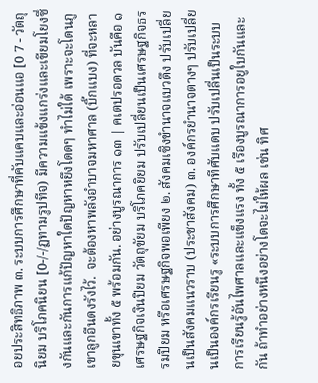อยประสิทธิภาพ ๓. ระบบการศึกษาที่คับแคบและอ่อนแอ [0 7 - วัตถุนิยม บริโภคนิยน [0-/-/ฏทามรูปทีจ) มีความแข้งแกร่งและเขียมโยงซึ่งกันและกันการแก้ปัญหาใดปัญหาหยึงโดดๆ ทําไม่ใด้ เพราะจะโดนภูเขาลูกอืนดงรังไว้.  จะต้องหาพลังอําบาจมหาศาล (บิ๊กแบง) ที่จะหลายขุนเขาทั้ง ๕ พร้อมกัน. อย่างบูรณาการ ๑๓ | คเตปรอดวล บันคือ ๑ เศรษฐกิจเงินปิยม วัตถุขัยม บริโภคยิยม ปรับเปลี่ยนเป็นเศรษฐกิจธรรมปิยม หรือเศรษฐกิจพอเพียง ๒. สังคมเซิงขํานาจแบวดึง ปรับเปลี่ยนเป็นสังคมแนวราบ (ประชาสังคม) ๓. องค์กรยํานาจตางๆ ปรับเปลี่ยนเป็นองค์กรเรียนรู «ระบบการศึกษาทีศับแดบ ปรับเปลี่นเป็นระบบการเรียนรู้อันไพศาลและแข็งแรง ทั้ง ๕ เรืองบูรณาการอยูใบกันและกัน ถ้าทําอย่างหนึงอย่างโดจะไม่ให้ผล เช่น ทิศ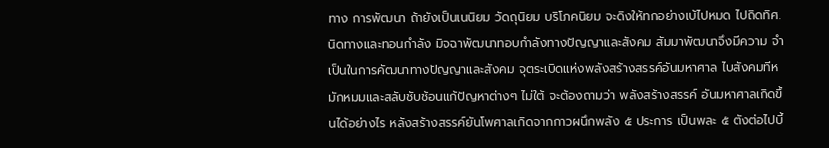ทาง การพัฒนา ถ้ายังเป็นเนนิยม วัดถุนิยม บริโภคนิยม จะดิงให้ทกอย่างเบ้ไปหมด ไปถิดทิศ. นิดทางและทอนกําลัง มิจฉาพัฒนาทอบกําลังทางปัญญาและสังคม สัมมาพัฒนาจึงมีความ จําเป็นในการคัฒนาทางปัญญาและสังคม จุตระเบิดแห่งพลังสร้างสรรค์อันมหาศาล ไบสังคมทีหมักหมมและสลับชับช้อนแก้ปัญหาต่างๆ ไม่ใต้ จะต้องถามว่า พลังสร้างสรรค์ อันมหาศาลเกิดขึ้นได้อย่างไร หลังสร้างสรรค์ยันโพศาลเกิดจากกาวผนึกพลัง ๕ ประการ เป็นพละ ๕ ตังต่อไปบี้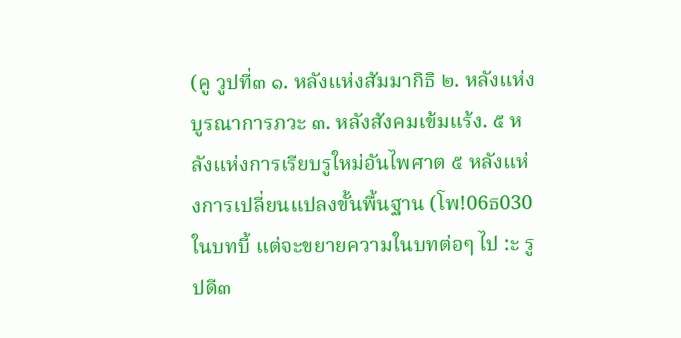(คู วูปที่๓ ๑. หลังแห่งสัมมากิธิ ๒. หลังแห่งบูรณาการภวะ ๓. หลังสังคมเข้มแร้ง. ๕ หลังแห่งการเรียบรูใหม่อันไพศาต ๕ หลังแห่งการเปลี่ยนแปลงขั้นพื้นฐาน (โพ!06ธ030 ในบทบี้ แต่จะขยายความในบทต่อๆ ไป :ะ รูปดี๓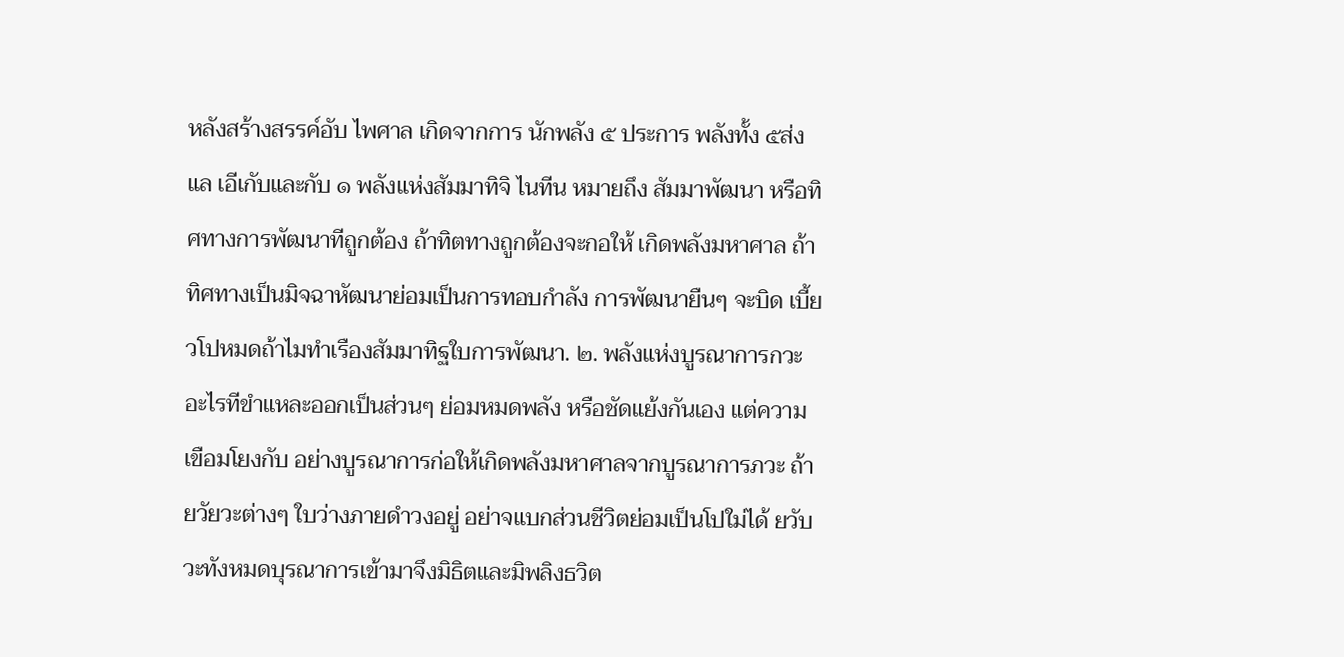หลังสร้างสรรค์อับ ไพศาล เกิดจากการ นักพลัง ๕ ประการ พลังทั้ง ๕ส่งแล เอีเกับและกับ ๑ พลังแห่งสัมมาทิจิ ไนทีน หมายถึง สัมมาพัฒนา หรือทิศทางการพัฒนาทีถูกต้อง ถ้าทิตทางถูกต้องจะกอให้ เกิดพลังมหาศาล ถ้าทิศทางเป็นมิจฉาหัฒนาย่อมเป็นการทอบกําลัง การพัฒนายืนๆ จะบิด เบี้ยวโปหมดถ้าไมทําเรืองสัมมาทิฐใบการพัฒนา. ๒. พลังแห่งบูรณาการกวะ อะไรทีขําแหละออกเป็นส่วนๆ ย่อมหมดพลัง หรือชัดแย้งกันเอง แต่ความเขือมโยงกับ อย่างบูรณาการก่อให้เกิดพลังมหาศาลจากบูรณาการภวะ ถ้ายวัยวะต่างๆ ใบว่างภายดําวงอยู่ อย่าจแบกส่วนชีวิตย่อมเป็นโปใม่ได้ ยวับวะทังหมดบุรณาการเข้ามาจึงมิธิตและมิพลิงธวิต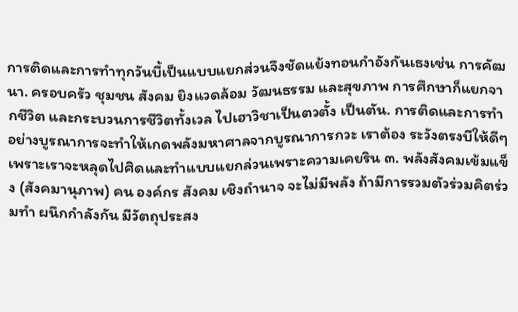การติดและการทําทุกวันบี้เป็นแบบแยกส่วนจึงชัดแย้งทอนกําอังกันเธงเช่น การคัฒนา. ครอบครัว ชุมชน สังคม ยิงแวดล้อม วัฒนธรรม และสุขภาพ การศึกษาก็แยกจากชีวิต และกระบวนการชีวิตทั้งเวล ไปเฮาวิชาเป็นตวตั้ง เป็นตัน. การติดและการทําอย่างบูรณาการจะทําให้เกดพลังมหาศาลจากบูรณาการกวะ เราต้อง ระวังตรงบีให้ดีๆ เพราะเราจะหลุดไปศิดและทําแบบแยกล่วนเพราะความเคยริน ๓. พลังสังคมเข้มแข็ง (สังคมานุภาพ) คน องค์กร สังคม เชิงถํานาจ จะไม่มีพลัง ถ้ามีการรวมตัวร่วมคิตร่วมทํา ผนึกกําลังกัน มีวัตถุประสง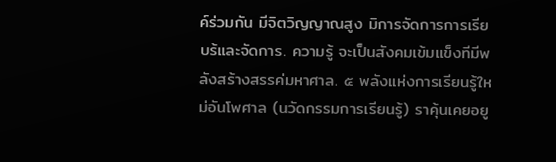ค์ร่วมกัน มีจิตวิญญาณสูง มิการจัดการการเรียบร้และจัดการ. ความรู้ จะเป็นสังคมเข้มแข็งทีมีพลังสร้างสรรค่มหาศาล. ๕ พลังแห่งการเรียนรู้ใหม่อันโพศาล (นวัดกรรมการเรียนรู้) ราคุ้นเคยอยู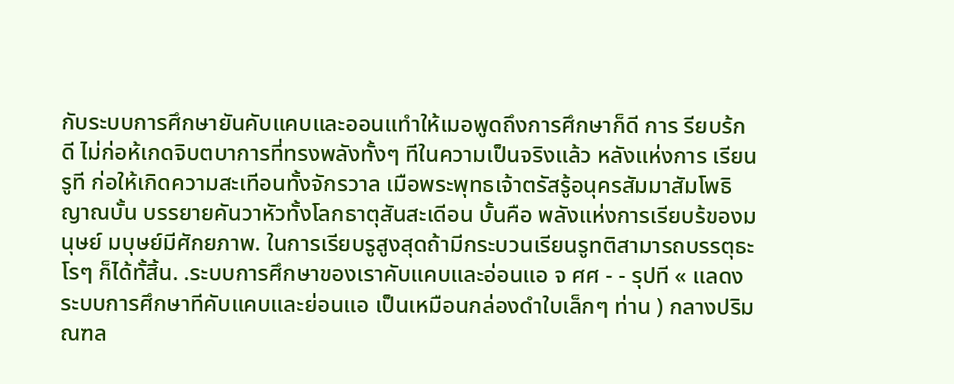กับระบบการศึกษายันคับแคบและออนแทําให้เมอพูดถึงการศึกษาก็ดี การ รียบร้กดี ไม่ก่อห้เกดจิบตบาการที่ทรงพลังทั้งๆ ทีในความเป็นจริงแล้ว หลังแห่งการ เรียนรูที ก่อให้เกิดความสะเทีอนทั้งจักรวาล เมือพระพุทธเจ้าตรัสรู้อนุครสัมมาสัมโพธิญาณบั้น บรรยายคันวาหัวทั้งโลกธาตุสันสะเดีอน บั้นคือ พลังแห่งการเรียบร้ของมนุษย์ มบุษย์มีศักยภาพ. ในการเรียบรูสูงสุดถ้ามีกระบวนเรียนรูทติสามารถบรรตุธะโรๆ ก็ได้ทั้สิ้น. .ระบบการศึกษาของเราคับแคบและอ่อนแอ จ ศศ - - รุปที « แลดงระบบการศึกษาทีคับแคบและย่อนแอ เป็นเหมือนกล่องดําใบเล็กๆ ท่าน ) กลางปริมณฑล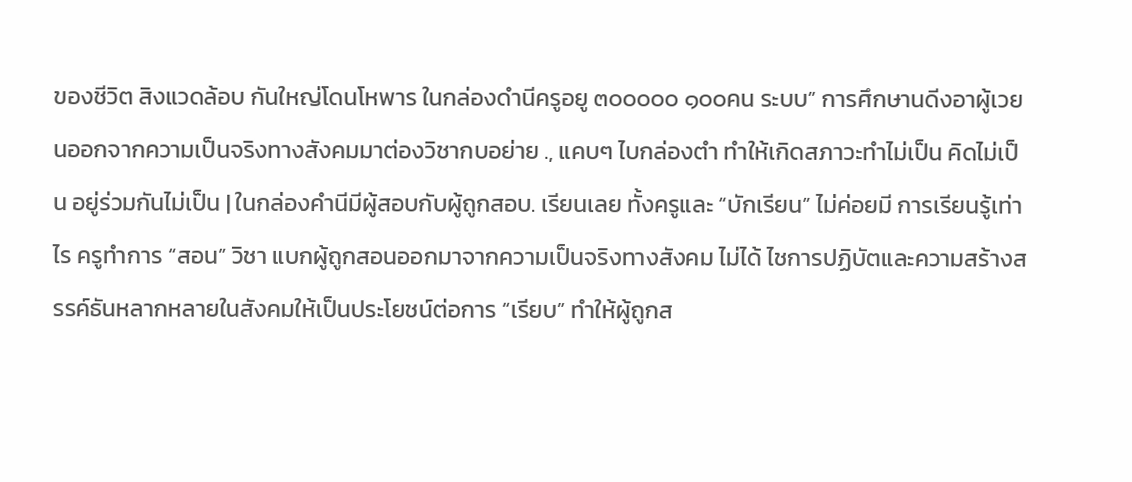ของชีวิต สิงแวดล้อบ กันใหญ่โดนโหพาร ในกล่องดํานีครูอยู ๓๐๐๐๐๐ ๑๐๐คน ระบบ” การศึกษานดีงอาผู้เวยนออกจากความเป็นจริงทางสังคมมาต่องวิชากบอย่าย ., แคบๆ ไบกล่องตํา ทําให้เกิดสภาวะทําไม่เป็น คิดไม่เป็น อยู่ร่วมกันไม่เป็น | ในกล่องคํานีมีผู้สอบกับผู้ถูกสอบ. เรียนเลย ทั้งครูและ “บักเรียน” ไม่ค่อยมี การเรียนรู้เท่าไร ครูทําการ “สอน” วิชา แบกผู้ถูกสอนออกมาจากความเป็นจริงทางสังคม ไม่ได้ ไชการปฏิบัตและความสร้างสรรค์ธันหลากหลายในสังคมให้เป็นประโยชน์ต่อการ “เรียบ” ทําให้ผู้ถูกส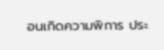อนเกิดความพิการ ประ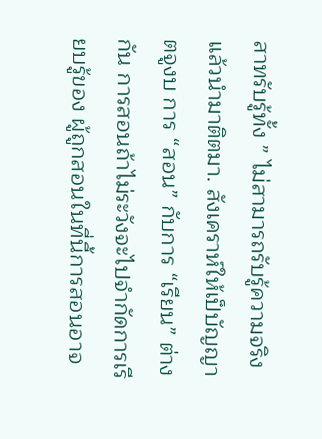สาทรับรู้ทั้ง ” ไม่สามารถรับรู้ความจริง แล้วนํามาติตมา. สังเคราห์ให้เป็บัญญาตจูงบ การ “สอน” กับการ “เรียน” ต่างกัน การสอนถ้าไม่ระวังจะไปจํากัดการเรียบรู้ของ ผู้ถูกสอนในที่นี้การสอนอาจ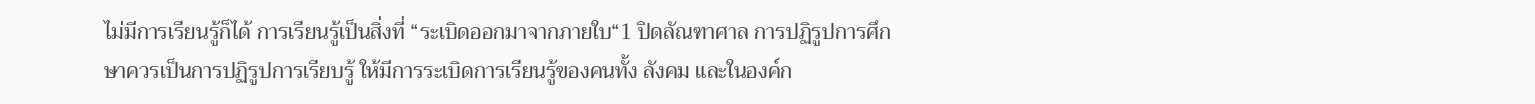ไม่มีการเรียนรู้ก็ได้ การเรียนรู้เป็นสิ่งที่ “ระเบิดออกมาจากภายใบ“1 ปิดลัณฑาศาล การปฏิรูปการศึกษาควรเป็นการปฏิรูปการเรียบรู้ ให้มีการระเบิดการเรียนรู้ของคนทั้ง ลังคม และในองค์ก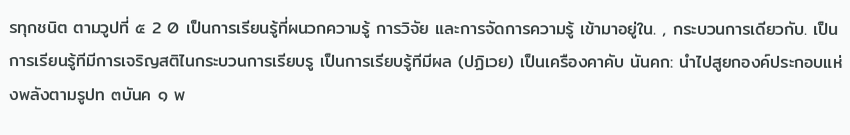รทุกชนิต ตามวูปที่ ๕ 2 0 เป็นการเรียนรู้ที่ผนวกความรู้ การวิจัย และการจัดการความรู้ เข้ามาอยู่ใน. , กระบวนการเดียวกับ. เป็นการเรียนรู้ทีมีการเจริญสติไนกระบวนการเรียบรู เป็นการเรียบรู้ทีมีผล (ปฏิเวย) เป็นเครืองคาคับ นันคก: นําไปสูยกองค์ประกอบแห่งพลังตามรูปท ๓บันค ๑ พ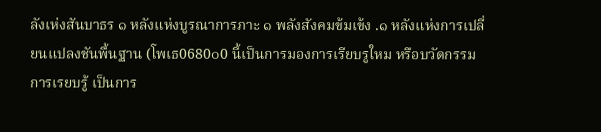ลังเห่งสันบาธร ๑ หลังแห่งบูรณาการภาะ ๑ พลังสังคมข้มเข้ง .๑ หลังแห่งการเปลี่ยนแปลงชันพื้นฐาน (โพเธ0680๐0 นี้เป็นการมองการเรียบรูใหม หรือบวัดกรรมการเรยบรู้ เป็นการ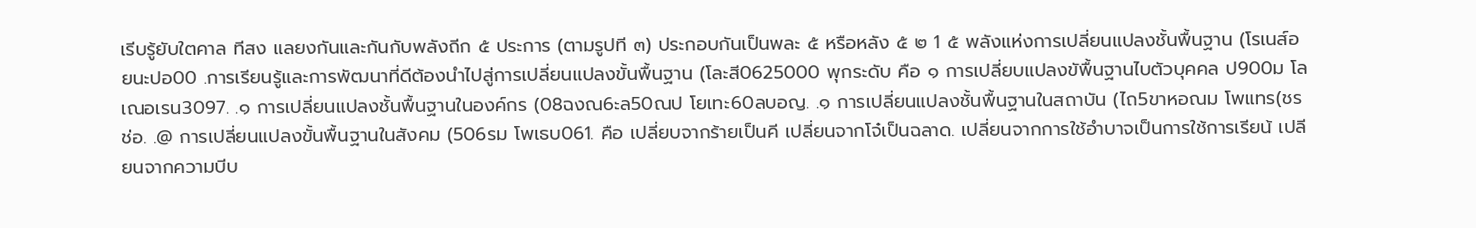เรีบรู้ยับใตคาล ทีสง แลยงกันและกันกับพลังถีก ๕ ประการ (ตามรูปที ๓) ประกอบกันเป็นพละ ๕ หรือหลัง ๕ ๒ 1 ๕ พลังแห่งการเปลี่ยนแปลงชั้นพื้นฐาน (โรเนส์อยนะปอ00 .การเรียนรู้และการพัฒนาที่ดีต้องนําไปสู่การเปลี่ยนแปลงขั้นพื้นฐาน (โละสี0625000 พุกระดับ คือ ๑ การเปลี่ยบแปลงขัพื้นฐานไบตัวบุคคล ป900ม โลเณอเรน3097. .๑ การเปลี่ยนแปลงชั้นพื้นฐานในองค์กร (08ฉงณ6ะล50ณป โยเทะ60ลบอญ. .๑ การเปลี่ยนแปลงชั้นพื้นฐานในสถาบัน (ไถ5ขาหอณม โพแทร(ชรช่อ. .@ การเปลี่ยนแปลงขั้นพื้นฐานในสังคม (506รม โพเธบ061. คือ เปลี่ยบจากร้ายเป็นคี เปลี่ยนจากโจ๋เป็นฉลาด. เปลี่ยนจากการใช้อําบาจเป็นการใช้การเรียน้ เปลียนจากความบีบ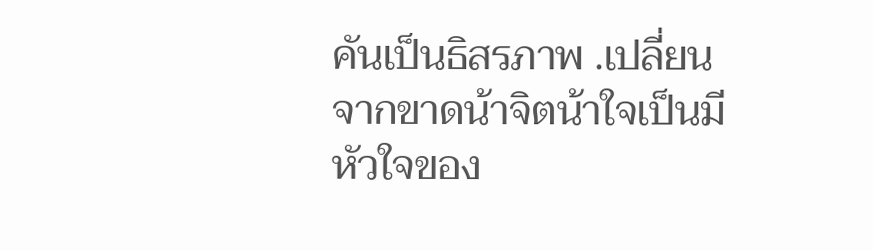คันเป็นธิสรภาพ .เปลี่ยนจากขาดน้าจิตน้าใจเป็นมีหัวใจของ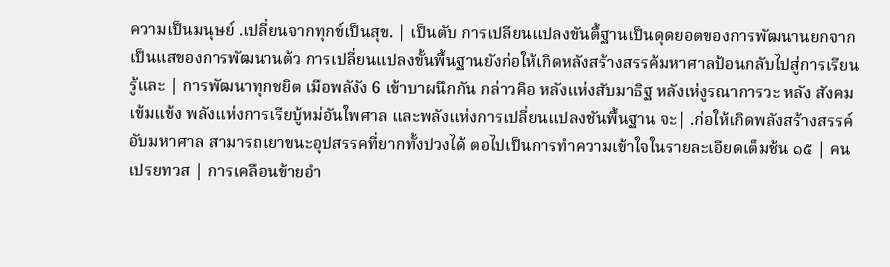ความเป็นมนุษย์ .เปลี่ยนจากทุกข์เป็นสุข. | เป็นตับ การเปลียนแปลงขันตื้ฐานเป็นดุดยอตของการพัฒนานยกจากเป็นแสของการพัฒนานต้ว การเปลี่ยนแปลงขั้นพื้นฐานยังก่อให้เกิดหลังสร้างสรรค้มหาศาลป้อนกลับไปสู่การเรียนรู้และ | การพัฒนาทุกชยิต เมือพลังัง 6 เข้าบาผนึกกัน กล่าวคิอ หลังแห่งสับมาธิฐ หลังเห่งูรณาการวะ หลัง สังคมเข้มแข้ง พลังแห่งการเรียบู้หม่อันใพศาล และพลังแห่งการเปลี่ยนแปลงชันพื้นฐาน จะ| .ก่อให้เกิดพลังสร้างสรรค์อับมหาศาล สามารถเยาขนะอุปสรรคที่ยากทั้งปวงได้ ตอไปเป็นการทําความเข้าใจในรายละเอียดเต็มช้น ๑๕ | คนเปรยทวส | การเคลือนข้ายอํา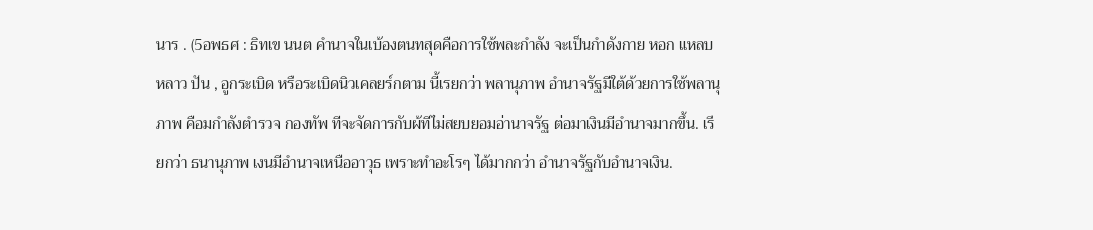นาร . (5อพธศ : ธิทเข นนต คํานาจในเบ้องตนทสุดคือการใช้พละกําลัง จะเป็นกําดังกาย หอก แหลบ หลาว ปัน , อูกระเบิด หรือระเบิดนิวเคลยร์กตาม นี้เรยกว่า พลานุภาพ อํานาจรัฐมีใต้ด้วยการใช้พลานุภาพ คือมกําลังตํารวจ กองทัพ ทีจะจัดการกับผ้ทีไม่สยบยอมอ่านาจรัฐ ต่อมาเงินมีอํานาจมากขึ้น. เรียกว่า ธนานุภาพ เงนมีอํานาจเหนืออาวุธ เพราะทําอะโรๆ ได้มากกว่า อํานาจรัฐกับอํานาจเงิน.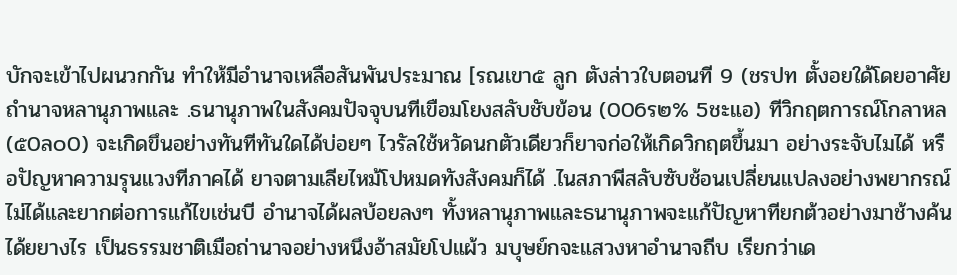บักจะเข้าไปผนวกกัน ทําให้มีอํานาจเหลือสันพันประมาณ [รณเขา๕ ลูก ตังล่าวใบตอนที 9 (ชรปท ตั้งอยใด้โดยอาศัยถํานาจหลานุภาพและ .ธนานุภาพในสังคมปัจจุบนทีเขือมโยงสลับชับข้อน (006ร๒% 5ชะแอ) ทีวิกฤตการณ์โกลาหล (๕0ล๐0) จะเกิดขึนอย่างทันทีทันใดได้บ่อยๆ ไวรัลใช้หวัดนกตัวเดียวก็ยาจก่อให้เกิดวิกฤตขึ้นมา อย่างระจับไมได้ หรือปัญหาความรุนแวงทีภาคได้ ยาจตามเลียไหม้โปหมดทังสังคมก็ได้ .ไนสภาพีสลับซับช้อนเปลี่ยนแปลงอย่างพยากรณ์ไม่ได้และยากต่อการแก้ไขเช่นบี อํานาจได้ผลบ้อยลงๆ ทั้งหลานุภาพและธนานุภาพจะแก้ปัญหาทียกต้วอย่างมาช้างค้นได้ยยางไร เป็นธรรมชาติเมือถ่านาจอย่างหนึงอ้าสมัยโปแผ้ว มบุษย์กจะแสวงหาอํานาจถีบ เรียกว่าเด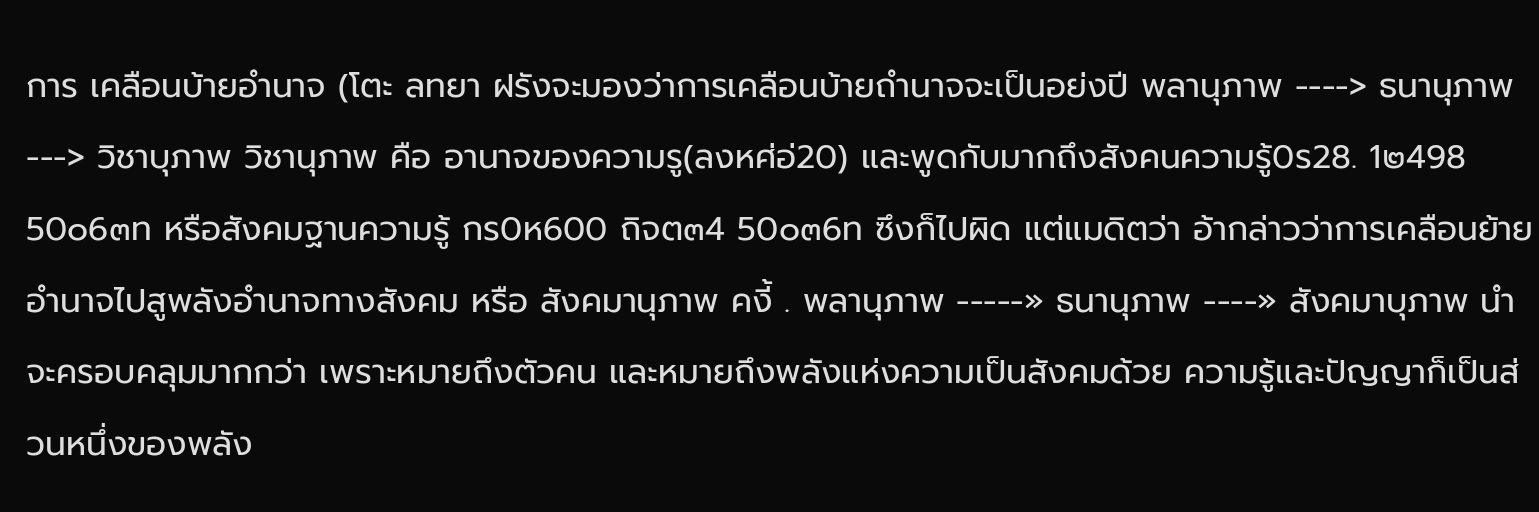การ เคลือนบ้ายอํานาจ (โตะ ลทยา ฝรังจะมองว่าการเคลือนบ้ายถํานาจจะเป็นอย่งปี พลานุภาพ ----> ธนานุภาพ ---> วิชาบุภาพ วิชานุภาพ คือ อานาจของความรู(ลงหศ่อ่20) และพูดกับมากถึงสังคนความรู้0ร28. 1๒498 50๐6๓ท หรือสังคมฐานความรู้ กร0ห600 ถิจต๓4 50๐๓6ท ซึงก็ไปผิด แต่แมดิตว่า อ้ากล่าวว่าการเคลือนย้ายอํานาจไปสูพลังอํานาจทางสังคม หรือ สังคมานุภาพ คงี้ . พลานุภาพ -----» ธนานุภาพ ----» สังคมาบุภาพ นําจะครอบคลุมมากกว่า เพราะหมายถึงตัวคน และหมายถึงพลังแห่งความเป็นสังคมด้วย ความรู้และปัญญาก็เป็นส่วนหนึ่งของพลัง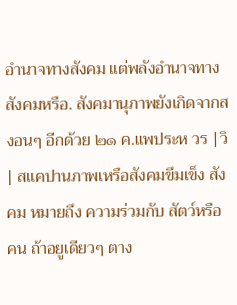อํานาจทางสังคม แต่พลังอํานาจทางสังคมหรือ. สังคมานุภาพยังเกิดจากสงอนๆ อีกด้วย ๒๑ ค.แพประห วร |วิ| สแคปานภาพเหรือสังคมขึมเข็ง สังคม หมายถึง ความร่วมกับ สัตว์หรือคน ถ้าอยูเดียวๆ ตาง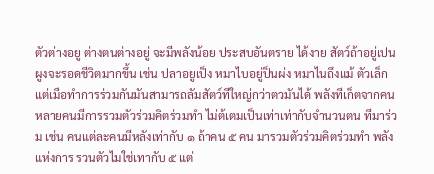ตัวต่างอยู ต่างตนต่างอยู่ จะมีพลังน้อย ประสบอันตราย ได้งาย สัตว์ถ้าอยู่เปนผูงจะรอดชีวิตมากขึ้น เช่น ปลาอยูเป็ง หมาไบอยู่ป็นผ่ง หมาไนถึงแม้ ตัวเล็กแต่เมือทําการร่วมกันมันสามารถลัมสัตว์ทีใหญ่กว่าตวมันได้ พลังทีเก็ตจากคนหลายคนมีการรวมตัวร่วมคิตร่วมทํา ไม่ต้เตมเป็นเท่าเท่ากับจํานวนตน ทีมาร่วม เช่น คนแต่ละคนมีหลังเท่ากับ ๑ ถ้าคน ๕ คน มารวมตัวร่วมคิตร่วมทํา พลังแห่งการ รวนตัวไมใช่เทากับ ๕ แต่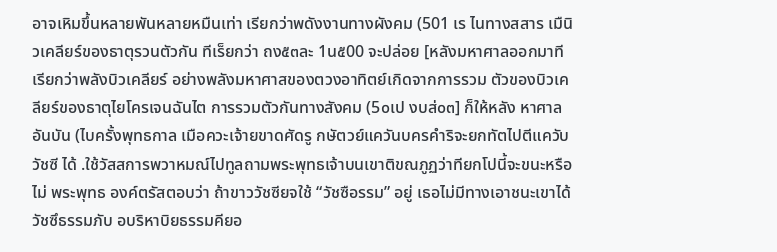อาจเหิมขึ้นหลายพันหลายหมืนเท่า เรียกว่าพดังงานทางผังคม (501 เร ไนทางสสาร เมืนิวเคลียร์ของธาตุรวนตัวกัน ทีเร็ยกว่า ถง๕๓ละ 1น๕00 จะปล่อย [หลังมหาศาลออกมาทีเรียกว่าพลังบิวเคลียร์ อย่างพลังมหาศาสของตวงอาทิตย์เกิดจากการรวม ตัวของบิวเคลียร์ของธาตุไยโครเจนฉันไต การรวมตัวกันทางสังคม (5๐เป งบส่๐๓] ก็ให้หลัง หาศาลอันบัน (ไบครั้งพุทธกาล เมือควะเจ้ายขาดศัดรู กษัตวย์แควันบครคําริจะยกทัตไปตีแควับวัชซี ได้ .ใช้วัสสการพวาหมณ์ไปทูลถามพระพุทธเจ้าบนเขาติขณภูฏว่าทียกโปนี้จะขนะหรือไม่ พระพุทธ องค์ตรัสตอบว่า ถ้าขาววัชซียจใช้ “วัชซือรรม” อยู่ เธอไม่มีทางเอาชนะเขาได้ วัชซึธรรมภับ อบริหาบิยธรรมคียอ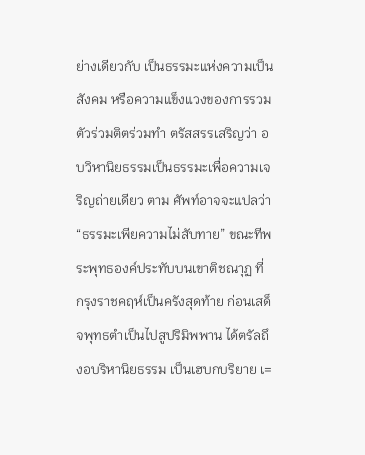ย่างเดียวกับ เป็นธรรมะแห่งความเป็นสังคม หรือความแข็งแวงของการรวม ตัวร่วมติตร่วมทํา ตรัสสรรเสริญว่า อบวิหานิยธรรมเป็นธรรมะเพื่อความเจริญถ่ายเดียว ตาม ศัพท์อาจจะแปลว่า “ธรรมะเพียความไม่สับทาย” ขณะทีพระพุทธองค์ประทับบนเขาติชณาุฏ ที่ กรุงราชคฤห์เป็นครังสุดท้าย ก่อนเสด็จพุทธตําเป็นไปสูปริมิพพาน ได้ตรัลถึงอบริหานิยธรรม เป็นเฮบกบริยาย เ=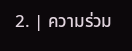2. | ความร่วม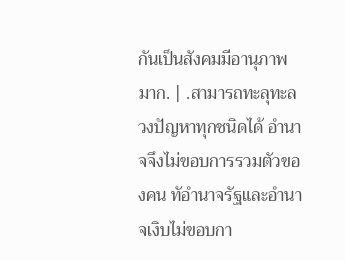กันเป็นสังคมมีอานุภาพมาก. | .สามารถทะลุทะลวงปัญหาทุกชนิดได้ อํานาจจึงไม่ขอบการรวมตัวของคน ทัอํานาจรัฐและอํานาจเงิบไม่ขอบกา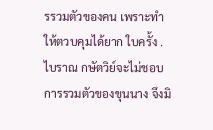รรวมตัวของคน เพราะทําให้ตวบคุมได้ยาก ใบครั้ง .ไบราณ กษัตวิย์จะไม่ชอบการรวมตัวของขุนนาง จึงมิ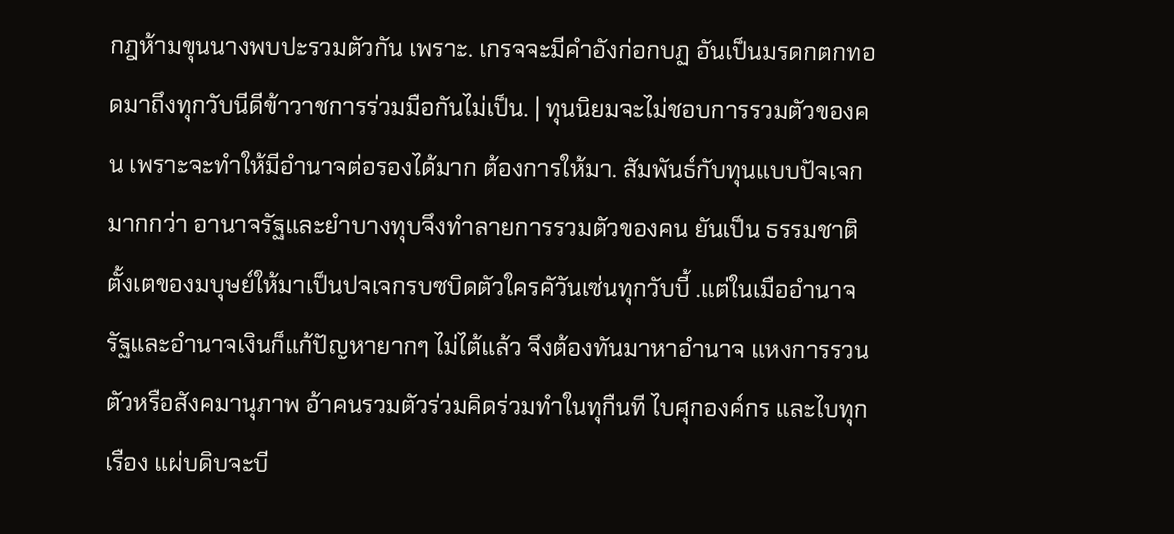กฎห้ามขุนนางพบปะรวมตัวกัน เพราะ. เกรจจะมีคําอังก่อกบฏ อันเป็นมรดกตกทอดมาถึงทุกวับนีดีข้าวาชการร่วมมือกันไม่เป็น. | ทุนนิยมจะไม่ชอบการรวมตัวของคน เพราะจะทําให้มีอํานาจต่อรองได้มาก ต้องการให้มา. สัมพันธ์กับทุนแบบปัจเจกมากกว่า อานาจรัฐและยําบางทุบจึงทําลายการรวมตัวของคน ยันเป็น ธรรมชาติตั้งเตของมบุษย์ให้มาเป็นปจเจกรบซบิดตัวใครคัวันเซ่นทุกวับบี้ .แต่ในเมืออํานาจรัฐและอํานาจเงินก็แก้ปัญหายากๆ ไม่ไต้แล้ว จึงต้องทันมาหาอํานาจ แหงการรวนตัวหรือสังคมานุภาพ อ้าคนรวมตัวร่วมคิดร่วมทําในทุกืนที ไบศุกองค์กร และไบทุกเรือง แผ่บดิบจะบี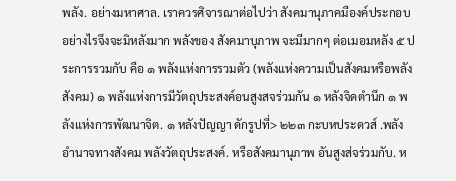พลัง. อย่างมหาศาล. เราควรศิจารณาต่อไปว่า สังคมานุภาคมืองค์ประกอบอย่างไรจึงจะมิหลังมาก พลังของ สังคมาบุภาพ จะมีมากๆ ต่อเมอมหลัง ๕ ประการรวมกับ คือ ๑ พลังแห่งการรวมตัว (พลังแห่งความเป็นสังคมหรือพลังสังคม) ๑ พลังแห่งการมีวัตถุประสงค์อนสูงสจร่วมกัน ๑ หลังจิดตํานึก ๑ พลังแห่งการพัฒนาจิต. ๑ หลังปัญญา ดักรูปที่> ๒๒๓ กะบหประดวส์ .พลังอํานาจทางสังคม พลังวัตถุประสงค์. หรือสังคมานุภาพ อันสูงส่จร่วมกับ. ห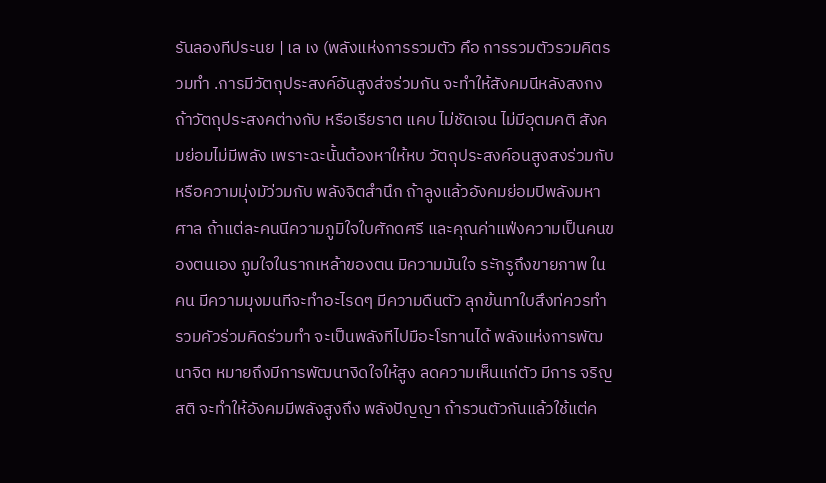รันลองทีประนย | เล เง (พลังแห่งการรวมตัว คึอ การรวมตัวรวมคิตรวมทํา .การมีวัตถุประสงค์อันสูงส่จร่วมกัน จะทําให้สังคมนีหลังสงกง ถ้าวัตถุประสงคต่างกับ หรือเรียราต แคบ ไม่ชัดเจน ไม่มีอุตมคติ สังคมย่อมไม่มีพลัง เพราะฉะนั้นต้องหาให้หบ วัตถุประสงค์อนสูงสงร่วมกับ หรือความมุ่งมัว่วมกับ พลังจิตสํานึก ถ้าลูงแล้วอังคมย่อมปิพลังมหาศาล ถ้าแต่ละคนนีความภูมิใจใบศักดศรี และคุณค่าแฟ่งความเป็นคนของตนเอง ภูมใจในรากเหล้าของตน มิความมันใจ ระักรูถึงขายภาพ ในคน มีความมุงมนทีจะทําอะไรดๆ มีความดืนตัว ลุกข้นทาใบสึงท่ควรทํา รวมคัวร่วมคิดร่วมทํา จะเป็นพลังทีไปมือะโรทานได้ พลังแห่งการพัฒนาจิต หมายถึงมีการพัฒนางิดใจให้สูง ลดความเห็นแก่ตัว มีการ จริญสติ จะทําให้อังคมมีพลังสูงถึง พลังปัญญา ถ้ารวนตัวกันแล้วใช้แต่ค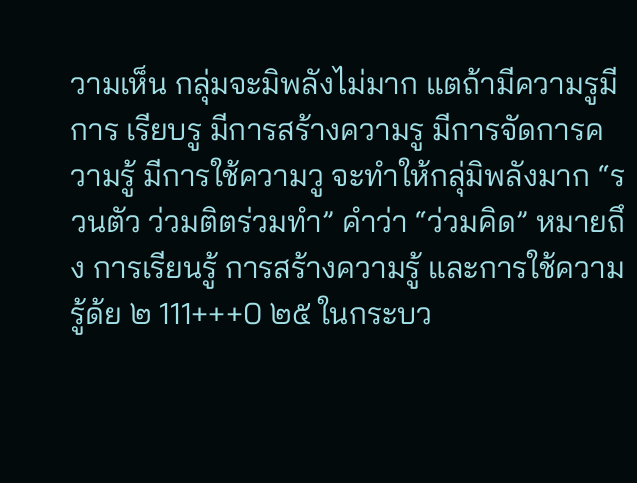วามเห็น กลุ่มจะมิพลังไม่มาก แตถ้ามีความรูมีการ เรียบรู มีการสร้างความรู มีการจัดการความรู้ มีการใช้ความวู จะทําให้กลุ่มิพลังมาก “รวนตัว ว่วมติตร่วมทํา” คําว่า “ว่วมคิด” หมายถึง การเรียนรู้ การสร้างความรู้ และการใช้ความรู้ด้ย ๒ 111+++0 ๒๕ ในกระบว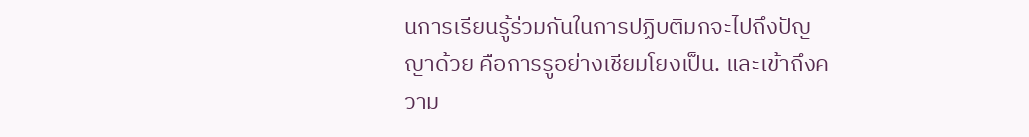นการเรียนรู้ร่วมกันในการปฏิบติมกจะไปถึงปัญญาด้วย คือการรูอย่างเชียมโยงเป็น. และเข้าถึงความ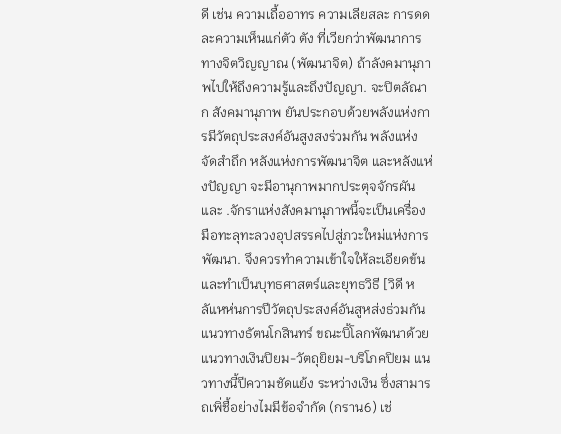ดี เช่น ความเถื้ออาทร ความเลียสละ การดดละความเห็นแก่ตัว ตัง ที่เวียกว่าพัฒนาการทางจิตวิญญาณ (พัฒนาจิต) ถ้าลังคมานุภาพไปให้ถึงความรู้และถึงปัญญา. จะปิตลัณาก สังคมานุภาพ ยันประกอบด้วยพลังแห่งการมีวัตถุประสงค์อันสูงสงร่วมกัน พลังแห่ง จัดสําถึก หลังแห่งการพัฒนาจิต และหลังแห่งปัญญา จะมีอานุกาพมากประตุจจักรผัน และ .จักราแห่งสังคมานุภาพนี้จะเป็นเครื่องมือทะลุทะลวงอุปสรรคไปสู่ภวะใหม่แห่งการพัฒนา. จึงควรทําความเข้าใจให้ละเอียดข้น และทําเป็นบุทธศาสตร์และยุทธวิธี [วิดี หลัแหห่นการปีวัตถุประสงค์อันสูหส่งธ่วมกัน แนวทางธัตนโกสินทร์ ขณะบิ้โลกพัฒนาด้วยแนวทางเงินปิยม-วัตถุยิยม-บริโภคปิยม แนวทางนี้ปีความชัดแย้ง ระหว่างเงิน ซึ่งสามารถเพิ่ชื้อย่างไมมีข้อจํากัด (กราน6) เช่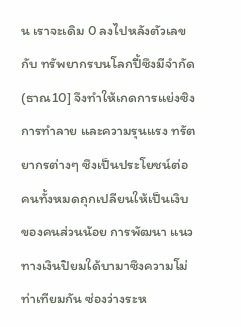น เราจะเดิม 0 ลงไปหลังตัวเลข กับ ทรัพยากรบนโลกปี้ซึงมีจํากัด (ธาณ10] จึงทําให้เกดการแย่งซิง การทําลาย และความรุนแรง ทรัตยากรต่างๆ ซึงเป็นประโยชน์ต่อคนทั้งหมดถุกเปลียนให้เป็นเงิบของคนส่วนน้อย การพัฒนา แนวทางเงินปิยมใด้บามาซึงความโม่ท่าเทียมกัน ซ่องว่างระห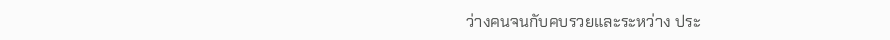ว่างคนจนกับคบรวยและระหว่าง ประ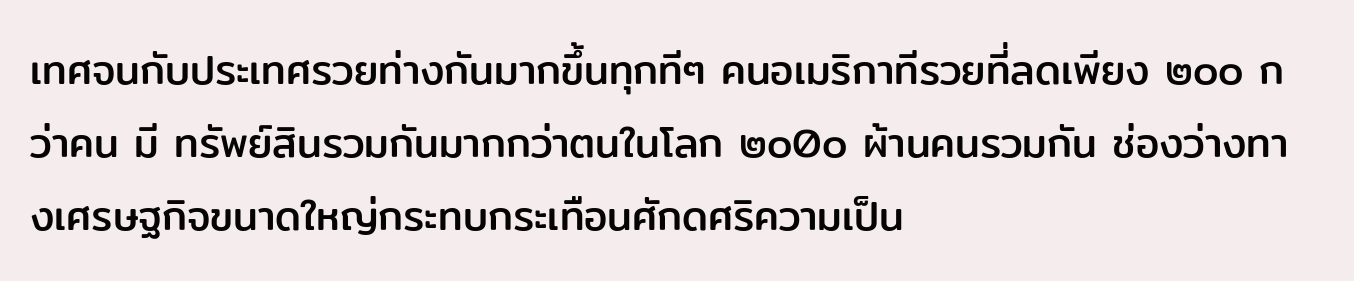เทศจนกับประเทศรวยท่างกันมากขึ้นทุกทีๆ คนอเมริกาทีรวยที่ลดเพียง ๒๐๐ กว่าคน มี ทรัพย์สินรวมกันมากกว่าตนในโลก ๒๐0๐ ผ้านคนรวมกัน ช่องว่างทางเศรษฐกิจขนาดใหญ่กระทบกระเทือนศักดศริความเป็น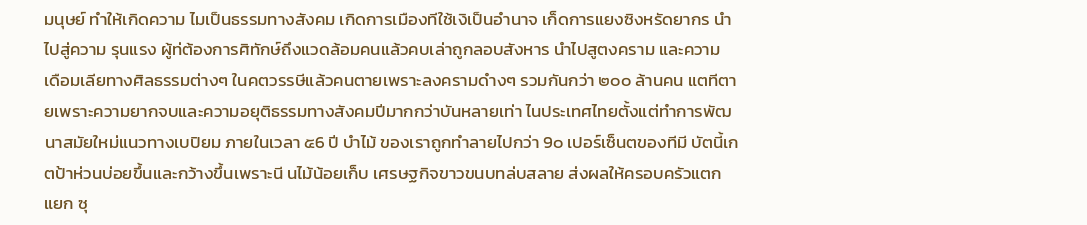มนุษย์ ทําให้เกิดความ ไมเป็นธรรมทางสังคม เกิดการเมืองทีใช้เงิเป็นอํานาจ เก็ดการแยงซิงหรัดยากร นําไปสู่ความ รุนแรง ผู้ท่ต้องการศิทักษ์ถึงแวดล้อมคนแล้วคบเล่าถูกลอบสังหาร นําไปสูตงคราม และความ เดือมเลียทางศิลธรรมต่างๆ ในคตวรรษีแล้วคนตายเพราะลงครามดํางๆ รวมกันกว่า ๒๐๐ ล้านคน แตทีตายเพราะความยากจบและความอยุติธรรมทางสังคมปีมากกว่าบันหลายเท่า ไนประเทศไทยตั้งแต่ทําการพัฒนาสมัยใหม่แนวทางเบปิยม ภายในเวลา ๕6 ปี บําไม้ ของเราถูกทําลายไปกว่า 9๐ เปอร์เซ็นตของทีมี บัตนี้เกตป้าห่วนบ่อยขึ้นและกว้างขึ้นเพราะนี นไม้น้อยเก็บ เศรษฐกิจขาวขนบทล่บสลาย ส่งผลให้ครอบครัวแตกแยก ซุ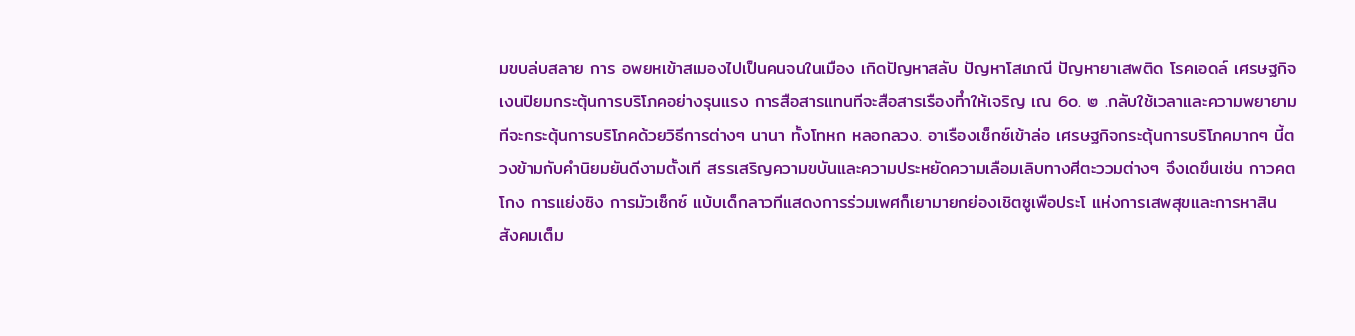มขบล่บสลาย การ อพยหเข้าสเมองไปเป็นคนจนในเมือง เกิดปัญหาสลับ ปัญหาโสเภณี ปัญหายาเสพติด โรคเอดล์ เศรษฐกิจเงนปิยมกระตุ้นการบริโภคอย่างรุนแรง การสือสารแทนทีจะสือสารเรืองทีําให้เจริญ เณ 6๐. ๒ .กลับใช้เวลาและความพยายามทีจะกระตุ้นการบริโภคด้วยวิธีการต่างๆ นานา ทั้งโทหก หลอกลวง. อาเรืองเช็กซ์เข้าล่อ เศรษฐกิจกระตุ้นการบริโภคมากๆ นี้ตวงข้ามกับคํานิยมยันดีงามตั้งเที สรรเสริญความขบันและความประหยัดความเลือมเลิบทางศีตะววมต่างๆ จึงเดขึนเช่น กาวคตโกง การแย่งซิง การมัวเซ็กซ์ แบ้บเด็กลาวทีแสดงการร่วมเพศก็เยามายกย่องเชิตซูเพือประโ แห่งการเสพสุขและการหาสิน สังคมเต็ม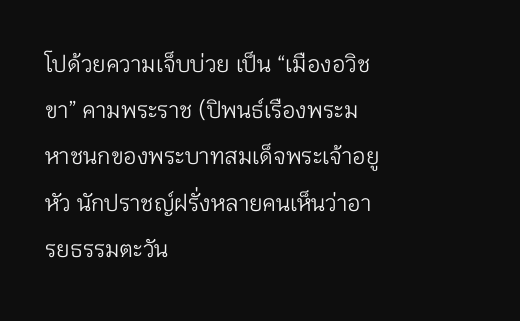โปด้วยความเจ็บบ่วย เป็น “เมืองอวิชขา” คามพระราช (ปิพนธ์เรืองพระมหาชนกของพระบาทสมเด็จพระเจ้าอยูหัว นักปราชญ์ฝรั่งหลายคนเห็นว่าอารยธรรมตะวัน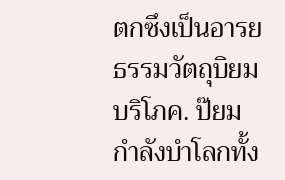ตกซึงเป็นอารยธรรมวัตถุบิยมบริโภค. ป๊ยมกําลังบําโลกทั้ง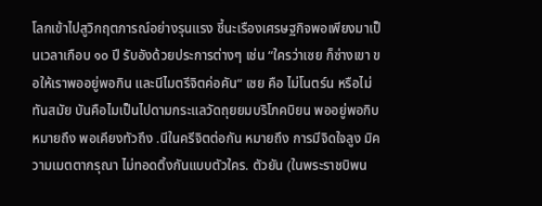โลกเข้าไปสูวิกฤตภารณ์อย่างรุนแรง ชี้นะเรืองเศรษฐกิจพอเพียงมาเป็นเวลาเกือบ ๑๐ ปี รับอังด้วยประการต่างๆ เช่น “ใครว่าเซย ก็ซ่างเขา ขอให้เราพออยู่พอกิน และนีไมตรีจิตค่อคัน“ เซย คือ ไม่โนตร์น หรือไม่ทันสมัย บันคือไมเป็นไปดามกระแลวัดถุยยมบริโภคบิยน พออยู่พอกิบ หมายถึง พอเคียงทัวถึง .นีในครีจิตต่อกัน หมายถึง การมีจิดใจลูง มิความเมตตากรุณา ไม่ทอดติ้งกันแบบตัวใคร. ตัวยัน (ในพระราชบิพน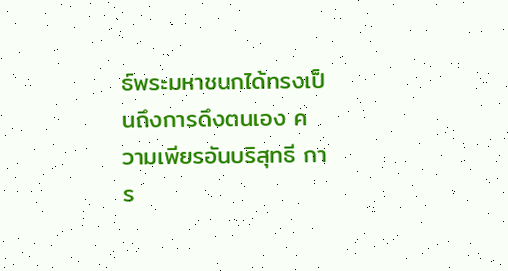ธ์พระมหาชนกได้ทรงเป็นถึงการดึงตนเอง ความเพียรอันบริสุทธี การ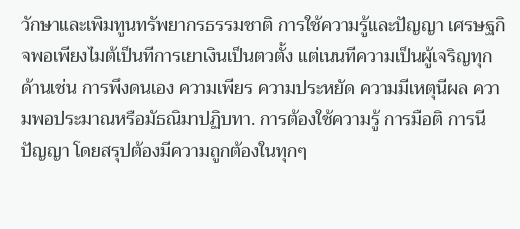วักษาและเพิมทูนทรัพยากรธรรมชาติ การใช้ความรู้และปัญญา เศรษฐกิจพอเพียงไมต้เป็นทีการเยาเงินเป็นตวตั้ง แต่เนนทีความเป็นผู้เจริญทุกด้านเช่น การพึงดนเอง ความเพียร ความประหยัด ความมีเหตุนีผล ความพอประมาณหรือมัธณิมาปฏิบทา. การต้องใช้ความรู้ การมือติ การนีปัญญา โดยสรุปต้องมีความถูกต้องในทุกๆ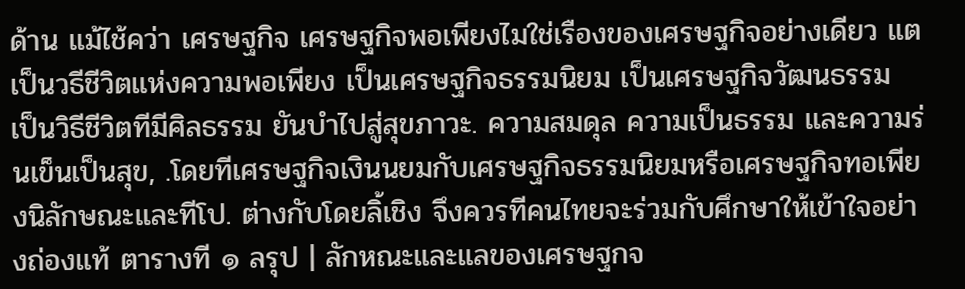ด้าน แม้ไช้คว่า เศรษฐกิจ เศรษฐกิจพอเพียงไมใช่เรืองของเศรษฐกิจอย่างเดียว แตเป็นวธีชีวิตแห่งความพอเพียง เป็นเศรษฐกิจธรรมนิยม เป็นเศรษฐกิจวัฒนธรรม เป็นวิธีชีวิตทีมีศิลธรรม ยันบําไปสู่สุขภาวะ. ความสมดุล ความเป็นธรรม และความร่นเข็นเป็นสุข, .โดยทีเศรษฐกิจเงินนยมกับเศรษฐกิจธรรมนิยมหรือเศรษฐกิจทอเพียงนิลักษณะและทีโป. ต่างกับโดยลิ้เชิง จึงควรทีคนไทยจะร่วมกับศึกษาให้เข้าใจอย่างถ่องแท้ ตารางที ๑ ลรุป | ลักหณะและแลของเศรษฐกจ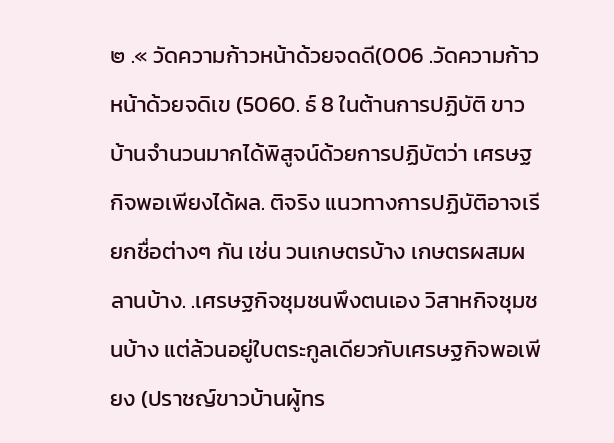๒ .« วัดความก้าวหน้าด้วยจดดี(006 .วัดความก้าวหน้าด้วยจดิเข (5060. ธ์ 8 ในต้านการปฏิบัติ ขาวบ้านจํานวนมากได้พิสูจน์ด้วยการปฏิบัตว่า เศรษฐกิจพอเพียงได้ผล. ติจริง แนวทางการปฏิบัติอาจเรียกชื่อต่างๆ กัน เช่น วนเกษตรบ้าง เกษตรผสมผลานบ้าง. .เศรษฐกิจชุมชนพึงตนเอง วิสาหกิจชุมชนบ้าง แต่ล้วนอยู่ใบตระกูลเดียวกับเศรษฐกิจพอเพียง (ปราชญ์ขาวบ้านผู้ทร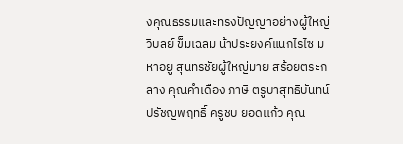งคุณธรรมและทรงปัญญาอย่างผู้ใหญ่วิบลย์ ข็มเฉลม น้าประยงค์แนกไรไซ มหาอยู สุนทรชัยผู้ใหญ่มาย สร้อยตระกลาง คุณคําเดือง ภาษิ ตรูบาสุทธิบันทน์ ปรัชญพฤทธิ์ ครูชบ ยอดแก้ว คุณ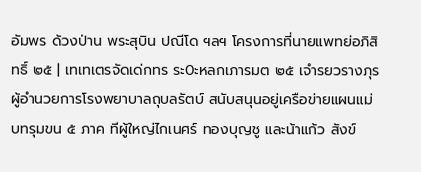อัมพร ด้วงป่าน พระสุบิน ปณีโด ฯลฯ โครงการที่นายแพทย่อภิสิทธิ์ ๒๕ | เทเทเตรจัดเด่กทร ระ0ะหลกเภารมต ๒๕ เจํารยวรางภุรผู้อํานวยการโรงพยาบาลถุบลรัตบ์ สนับสนุนอยู่เครือข่ายแผนแม่บทรุมขน ๕ ภาค ทีผู้ใหญ่ไกเนศร์ ทองบุญชู และน้าแก้ว สังข์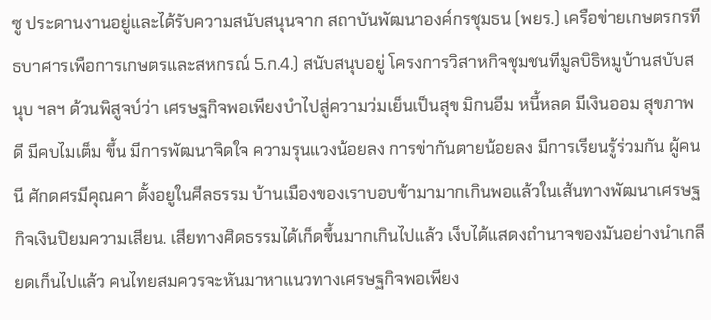ซู ประดานงานอยู่และได้รับความสนับสนุนจาก สถาบันพัฒนาองค์กรชุมธน (พยร.) เครือข่ายเกษตรกรทีธบาศารเพือการเกษตรและสหกรณ์ 5.ก.4.) สนับสนุบอยู่ โครงการวิสาหกิจชุมชนทีมูลบิธิหมูบ้านสบับสนุบ ฯลฯ ด้วนพิสูจบ์ว่า เศรษฐกิจพอเพียงบําไปสู่ความว่มเย็นเป็นสุข มิกนอีม หนี้หลด มีเงินออม สุขภาพดี มีคบไมเต็ม ขึ้น มีการพัฒนาจิดใจ ความรุนแวงน้อยลง การข่ากันตายน้อยลง มีการเรียนรู้ร่วมกัน ผู้คนนี ศักดศรมีคุณคา ตั้งอยูในศีลธรรม บ้านเมืองของเราบอบข้ามามากเกินพอแล้วในเส้นทางพัฒนาเศรษฐกิจเงินปิยมความเสียน. เสียทางศิดธรรมได้เก็ดขึ้นมากเกินไปแล้ว เง็บได้แสดงถํานาจของมันอย่างนําเกลียดเก็นไปแล้ว คนไทยสมควรจะหันมาหาแนวทางเศรษฐกิจพอเพียง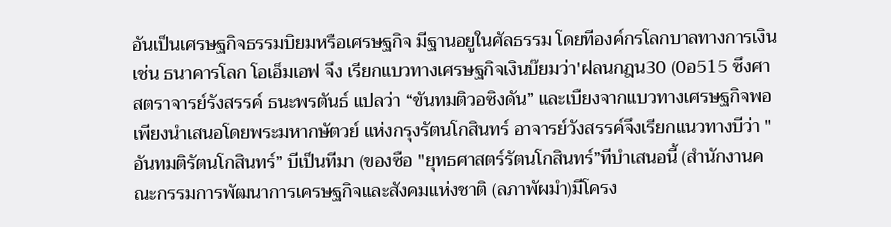อันเป็นเศรษฐกิจธรรมบิยมหรือเศรษฐกิจ มีฐานอยูในศัลธรรม โดยทีองค์กรโลกบาลทางการเงิน เช่น ธนาคารโลก โอเอ็มเอฟ จึง เรียกแบวทางเศรษฐกิจเงินบ๊ยมว่า'ฝลนกฎน30 (0อ515 ซึงศาสตราจารย์รังสรรค์ ธนะพรตันธ์ แปลว่า “ขันทมติวอซิงดัน” และเบืยงจากแบวทางเศรษฐกิจพอเพียงนําเสนอโดยพระมหากษัตวย์ แห่งกรุงรัตนโกสินทร์ อาจารย์วังสรรค์จึงเรียกแนวทางบีว่า "อันทมติรัตนโกสินทร์” บีเป็นทีมา (ของซือ "ยุทธศาสตร์รัตนโกสินทร์”ทีบําเสนอนี้ (สํานักงานคณะกรรมการพัฒนาการเครษฐกิจและสังคมแห่งชาติ (ลภาพัผมํา)มีโครง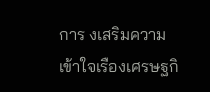การ งเสริมความเข้าใจเรืองเศรษฐกิ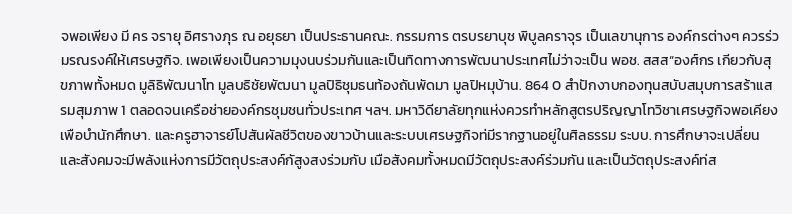จพอเพียง มี คร จรายุ อิศรางภุร ณ อยุธยา เป็นประธานคณะ. กรรมการ ตรบรยาบุช พิบูลคราจุร เป็นเลขานุการ องค์กรต่างๆ ควรร่วมรณรงค์ให้เศรษฐกิจ. เพอเพียงเป็นความมุงนบร่วมกันและเป็นทิดทางการพัฒนาประเทศไม่ว่าจะเป็น พอช. สสส“องศ์กร เกียวกับสุขภาพทั้งหมด มูลิธิพัฒนาโท มูลบธิชัยพัฒนา มูลปิธิชุมธนท้องถันพัดมา มูลปิหมุบ้าน. 864 0 สําปักงาบกองทุนสบับสมุบการสร้าแสรมสุมภาพ 1 ตลอดจนเครือช่ายองค์กรชุมชนทั่วประเทศ ฯลฯ. มหาวิดียาลัยทุกแห่งควรทําหลักสูตรปริญญาโทวิชาเศรษฐกิจพอเคียง เพือบํานักศึกษา. และครูฮาจารย์โปสันผัลชีวิตของขาวบ้านและระบบเศรษฐกิจท่มีรากฐานอยู่ในศิลธรรม ระบบ. การศึกษาจะเปลี่ยน และสังคมจะมีพลังแห่งการมีวัตถุประสงค์กัสูงสงร่วมกับ เมือสังคมทั้งหมดมีวัตถุประสงค์ร่วมกัน และเป็นวัตถุประสงค์ท่ส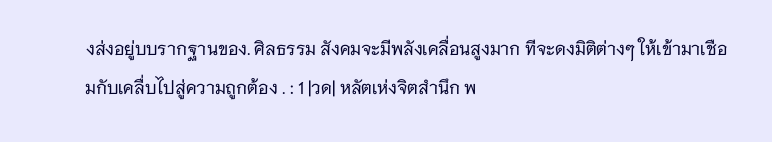งส่งอยู่บบรากฐานของ. ศิลธรรม สังคมจะมีพลังเคลื่อนสูงมาก ทีจะดงมิติต่างๆ ให้เข้ามาเชือมกับเคลื่บไปสู่ความถูกต้อง . : 1 |วด| หลัตเห่งจิตสํานึก พ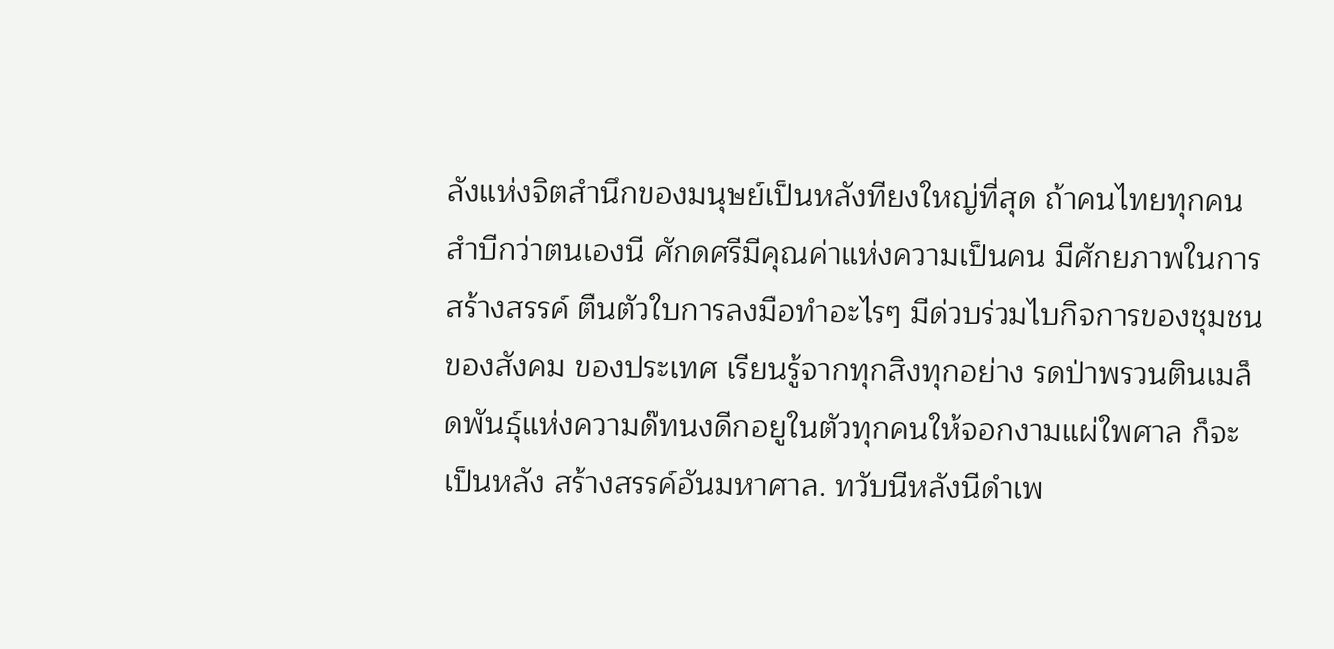ลังแห่งจิตสํานึกของมนุษย์เป็นหลังทียงใหญ่ที่สุด ถ้าคนไทยทุกคนสําบีกว่าตนเองนี ศักดศรีมีคุณค่าแห่งความเป็นคน มีศักยภาพในการสร้างสรรค์ ตืนตัวใบการลงมือทําอะไรๆ มีด่วบร่วมไบกิจการของชุมชน ของสังคม ของประเทศ เรียนรู้จากทุกสิงทุกอย่าง รดป่าพรวนตินเมล็ดพันธุ์แห่งความด๊ทนงดีกอยูในตัวทุกคนให้จอกงามแผ่ใพศาล ก็จะเป็นหลัง สร้างสรรค์อันมหาศาล. ทวับนีหลังนีดําเพ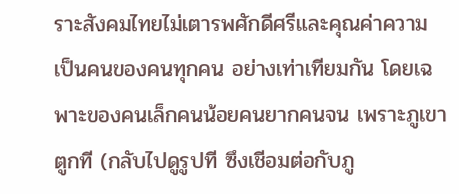ราะสังคมไทยไม่เตารพศักดีศรีและคุณค่าความเป็นคนของคนทุกคน อย่างเท่าเทียมกัน โดยเฉพาะของคนเล็กคนน้อยคนยากคนจน เพราะภูเขาตูกที (กลับไปดูรูปที ซึงเชีอมต่อกับภู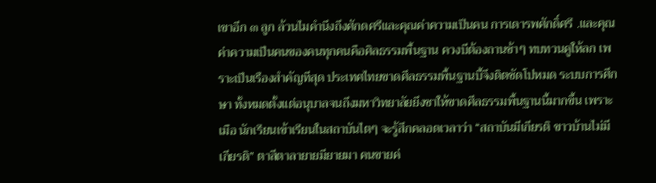เขาอีก ๓ ลูก ล้วนไมคํานึงถึงศักดศรีและคุณค่าความเป็นคน การเดารพศักดิ์ศรี .และคุณค่าความเป็นคนของคนทุกคนคือศิลธรรมพื้นฐาน ควงบีต้องถานช้าๆ ทบทวนคูให้ลก เพราะเป็นเรืองสําคัญทีสุด ประเทศไทยขาดศึลธรรมพื้นฐานบี้จึงติตชัดโปหมด ระบบการศึกษา ทั้งหมดตั้งแต่อนุบาลจนถึงมหาวิทยาลัยยึงชาให้ขาดศีลธรรมพื้นฐานนี้มากขึ้น เพราะเมือ นักเรียนเข้าเรียนในสถาบันไตๆ จะรู้สึกคลอดเวลาว่า “สถาบันมีเกียรติ ขาวบ้านไม่มีเกียรติ” ตาสีตาลายายมียายมา คนขายค่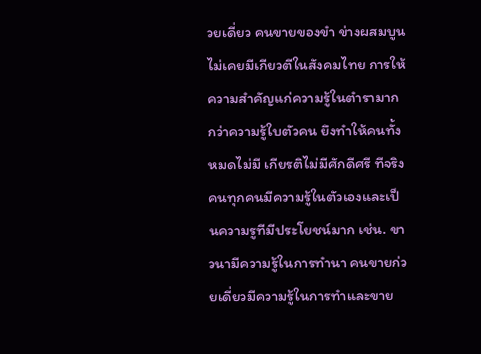วยเดี่ยว คนขายของขํา ข่างผสมบูน ไม่เคยมีเกียวตีในสังคมไทย การให้ความสําคัญแก่ความรู้ในตํารามากกว่าความรู้ใบตัวคน ยึงทําให้คนทั้งหมดไม่มี เกียรติไม่มีศักดีศรี ทีจริงคนทุกคนมีความรู้ในตัวเองและเป็นความรูทีมีประโยชน์มาก เช่น. ขาวนามีความรู้ในการทํานา คนขายก่วยเดี่ยวมีความรู้ในการทําและขาย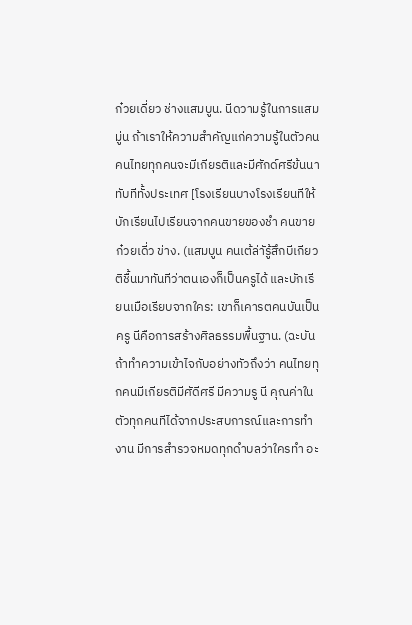ก๋วยเดี่ยว ช่างแสมบูน. นีดวามรู้ในการแสมมู่น ถ้าเราให้ความสําคัญแก่ความรู้ในตัวคน คนไทยทุกคนจะมีเกียรติและมีศักด์ศรีข้นนา ทับทีทั้งประเทศ [โรงเรียนบางโรงเรียนทีให้บักเรียนไปเรียนจากคนขายของชํา คนขายก๋วยเดี่ว ข่าง. (แสมบูน คนเต้ล่าัรู้สึกบีเกียวติชื้นมาทันทีว่าตนเองก็เป็นครูได้ และบักเรียนเมือเรียบจากใคร: เขาก็เคารตคนบันเป็นครู นีคือการสร้างศิลธรรมพื้นฐาน. (ฉะบัน ถ้าทําความเข้าไจกับอย่างทัวถึงว่า คนไทยทุกคนมีเกียรติมีศัดีศรี มีความรู นี คุณค่าในตัวทุกคนทีได้จากประสบการณ์และการทํางาน มีการสํารวจหมดทุกดําบลว่าใครทํา อะ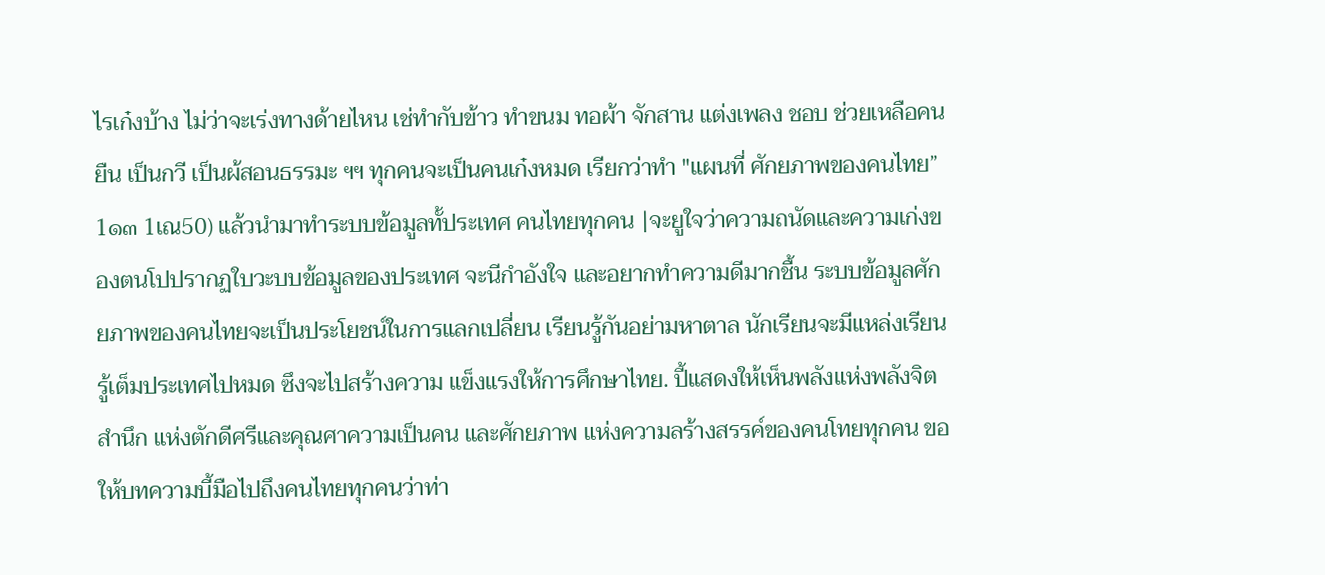ไรเก๋งบ้าง ไม่ว่าจะเร่งทางด้ายไหน เช่ทํากับข้าว ทําขนม ทอผ้า จักสาน แต่งเพลง ชอบ ช่วยเหลือคนยืน เป็นกวี เป็นผ้สอนธรรมะ ฯฯ ทุกคนจะเป็นคนเก๋งหมด เรียกว่าทํา "แผนที่ ศักยภาพของคนไทย” 1๑๓ 1เณ50) แล้วนํามาทําระบบข้อมูลทั้ประเทศ คนไทยทุกคน |จะยูใจว่าความถนัดและความเก่งของตนโปปรากฏใบวะบบข้อมูลของประเทศ จะนีกําอังใจ และอยากทําความดีมากชื้น ระบบข้อมูลศักยภาพของคนไทยจะเป็นประโยชน์ในการแลกเปลี่ยน เรียนรู้กันอย่ามหาตาล นักเรียนจะมีแหล่งเรียนรู้เต็มประเทศไปหมด ซึงจะไปสร้างความ แข็งแรงให้การศึกษาไทย. ปี้แสดงให้เห็นพลังแห่งพลังจิตสํานึก แห่งตักดีศรีและคุณศาความเป็นคน และศักยภาพ แห่งความลร้างสรรค์ของคนโทยทุกคน ขอให้บทความบี้มือไปถึงคนไทยทุกคนว่าท่า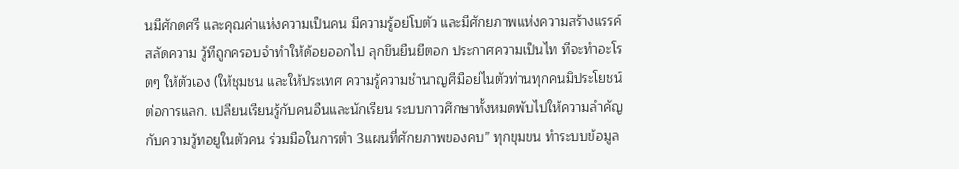นมีศักดศรี และคุณค่าแห่งความเป็นคน มีความรู้อย่โบตัว และมีศักยภาพแห่งความสร้างแรรค์ สลัดความ วู้ทีถูกครอบจําทําให้ด้อยออกไป ลุกขึนยืนยีตอก ประกาศความเป็นไท ทีจะทําอะโรตๆ ให้ตัวเอง (ให้ชุมชน และให้ประเทศ ความรู้ความชํานาญศีมือย่ไนตัวท่านทุกคนมิประโยชน์ต่อการแลก. เปลียนเรียนรู้กับคนอืนและนักเรียน ระบบกาวศึกษาทั้งหมดพับไปให้ความลําคัญกับความวู้ทอยูในตัวคน ร่วมมือในการตํา 3แผนที่ศักยภาพของคบ” ทุกขุมขน ทําระบบข้อมูล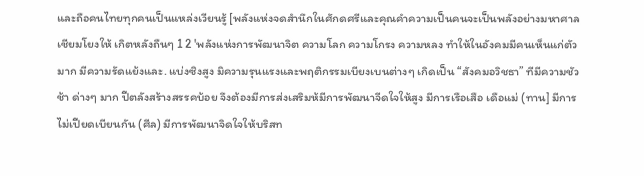และถือคนไทยทุกคนเป็นแหล่งเวียนรู้ [พลังแห่งจดสํานึกในศักดศรีและคุณคําความเป็นคนจะเป็นพลังอย่างมหาศาลเชียมโยงให้ เกิตหลังถืนๆ 1 2 'พลังแห่งการพัฒนาจิต ความโลก ความโกรง ความหลง ทําให้ในอังคมมีคนเห็นแก่ตัวมาก มีความรัดแย้งและ. แบ่งซิงสูง มิความรุนแรงและพฤติกรรมเบียงเบนต่างๆ เกิดเป็น “สังคมอวิชธา” ทีมีความชัวช้า ด่างๆ มาก ปีตลังสร้างสรรคบ้อย จึงต้องมีการส่งเสริมห้มีการพัฒนาจีดใจให้สูง มีการเรือเสือ เดือแม่ (ทาน] มีการไม่เปียดเบียนกัน (ศีล) มีการพัฒนาจิดใจให้บริสท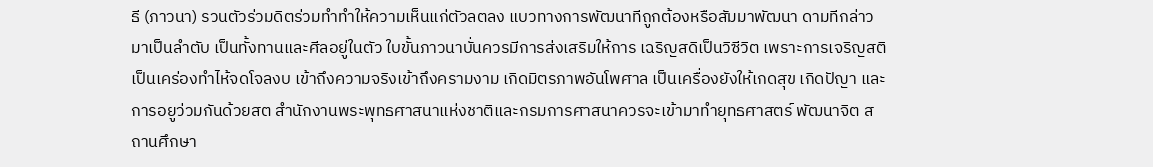ธี (ภาวนา) รวนตัวร่วมดิตร่วมทําทําให้ความเห็นแก่ตัวลตลง แบวทางการพัฒนาทีถูกต้องหรือสัมมาพัฒนา ดามทีกล่าวมาเป็นลําตับ เป็นทั้งทานและศีลอยู่ในตัว ใบขั้นภาวนาบั่นควรมีการส่งเสริมให้การ เฉริญสดิเป็นวิซีวิต เพราะการเจริญสติเป็นเคร่องทําไห้จดโจลงบ เข้าถึงความจริงเข้าถึงครามงาม เกิดมิตรภาพอันโพศาล เป็นเครื่องยังให้เกดสุข เกิดปัญา และการอยูว่วมกันด้วยสต สํานักงานพระพุทธศาสนาแห่งชาติและกรมการศาสนาควรจะเข้ามาทํายุทธศาสตร์ พัฒนาจิต สถานศึกษา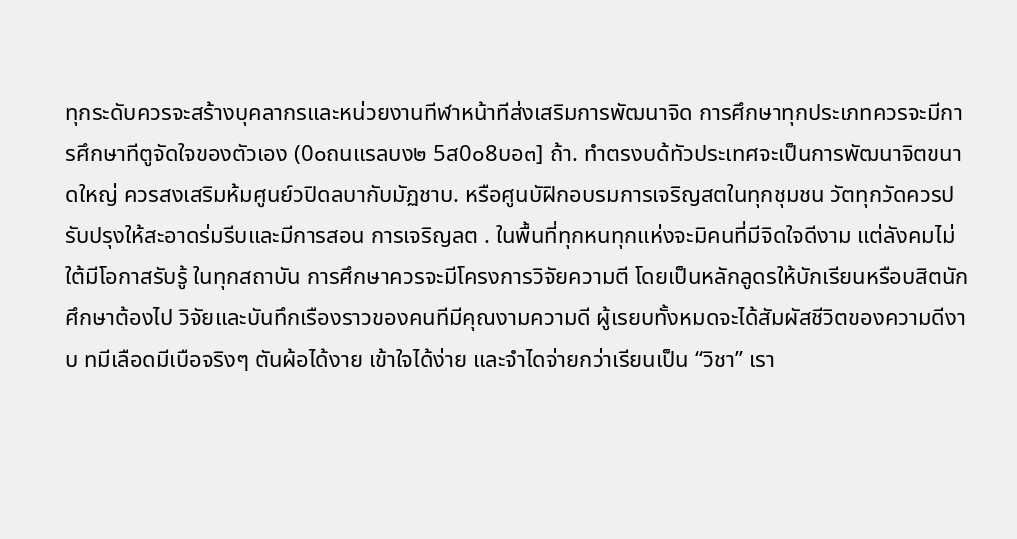ทุกระดับควรจะสร้างบุคลากรและหน่วยงานทีฬาหน้าทีส่งเสริมการพัฒนาจิด การศึกษาทุกประเภทควรจะมีการศึกษาทีตูจัดใจของตัวเอง (0๐ถนแรลบง๒ 5ส0๐8บอ๓] ถ้า. ทําตรงบด้ทัวประเทศจะเป็นการพัฒนาจิตขนาดใหญ่ ควรสงเสริมห้มศูนย์วปิดลบากับมัฏชาบ. หรือศูนบัฝิกอบรมการเจริญสตในทุกชุมชน วัตทุกวัดควรปรับปรุงให้สะอาดร่มรีบและมีการสอน การเจริญลต . ในพื้นที่ทุกหนทุกแห่งจะมิคนที่มีจิดใจดีงาม แต่ลังคมไม่ใต้มีโอกาสรับรู้ ในทุกสถาบัน การศึกษาควรจะมีโครงการวิจัยความตี โดยเป็นหลักลูดรให้บักเรียนหรือบสิตนักศึกษาต้องไป วิจัยและบันทึกเรืองราวของคนทีมีคุณงามความดี ผู้เรยบทั้งหมดจะได้สัมผัสชีวิตของความดีงาบ ทมีเลือดมีเบือจริงๆ ตันผ้อได้งาย เข้าใจได้ง่าย และจําไดจ่ายกว่าเรียนเป็น “วิชา” เรา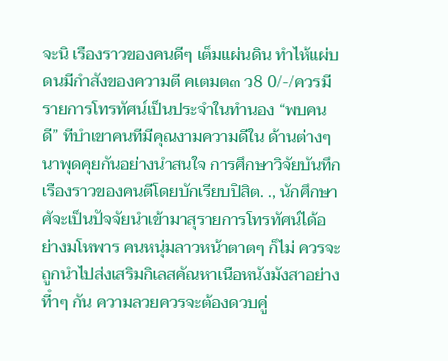จะนิ เรืองราวของคนดีๆ เต็มแผ่นดิน ทําไห้แผ่บดนมีกําสังของความตี คเตมต๓ ว8 0/-/ควรมีรายการโทรทัศน์เป็นประจําในทํานอง “พบคนดี” ทีบําเขาคนทีมีคุณงามความดีใน ด้านต่างๆ นาพุดคุยกันอย่างนําสนใจ การศึกษาวิจัยบันทึกเรืองราวของคนตีโดยบักเรียบปิสิต. ., นักศึกษาศัจะเป็นปัจจัยนําเข้ามาสุรายการโทรทัศน์ได้อย่างมโหพาร คนหนุ่มลาวหน้าตาตๆ ก็ไม่ ควรจะถูกนําไปส่งเสริมกิเลสคัณหาเนือหนังมังสาอย่างทีําๆ กัน ความลวยควรจะต้องดวบคู่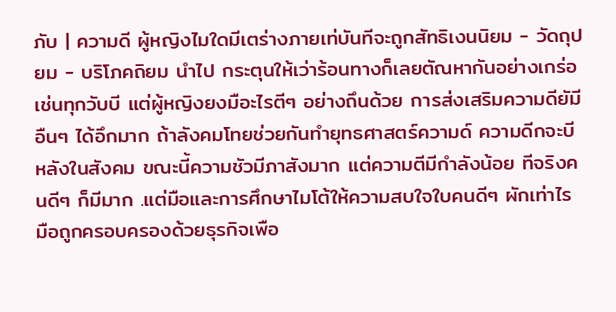ภับ | ความดี ผู้หญิงไมใดมีเตร่างภายเท่บันทีจะถูกสัทธิเงนนิยม - วัดถุปยม - บริโภคถิยม นําไป กระตุนให้เว่าร้อนทางก็เลยตัณหากันอย่างเกร่อเช่นทุกวับบี แต่ผู้หญิงยงมือะไรตีๆ อย่างถึนด้วย การส่งเสริมความดียัมีอืนๆ ได้อึกมาก ถ้าลังคมโทยช่วยกันทํายุทธศาสตร์ความด์ ความดีกจะบีหลังในสังคม ขณะนี้ความชัวมีภาสังมาก แต่ความตีมีกําลังน้อย ทีจริงคนดีๆ ก็มีมาก .แต่มือและการศึกษาไมโต้ให้ความสบใจใบคนดีๆ ผักเท่าไร มือถูกครอบครองด้วยธุรกิจเพือ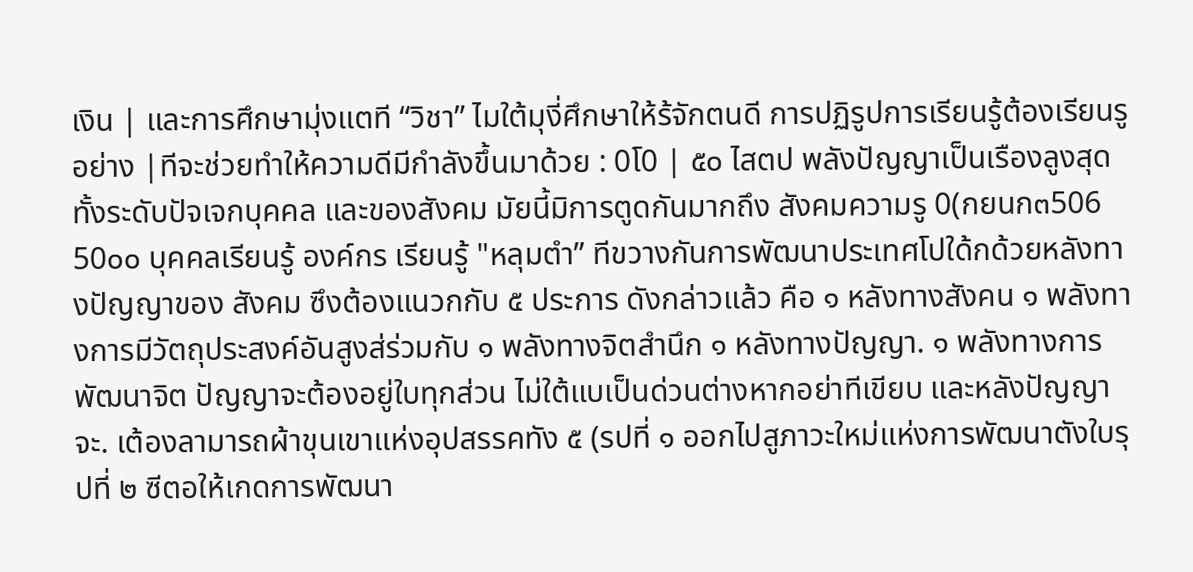เงิน | และการศึกษามุ่งแตที “วิชา” ไมใต้มุงี่ศึกษาให้ร้จักตนดี การปฏิรูปการเรียนรู้ต้องเรียนรูอย่าง |ทีจะช่วยทําให้ความดีมีกําลังขึ้นมาด้วย : 0โ0 | ๕๐ ไสตป พลังปัญญาเป็นเรืองลูงสุดทั้งระดับปัจเจกบุคคล และของสังคม มัยนี้มิการตูดกันมากถึง สังคมความรู 0(กยนก๓506 50๐๐ บุคคลเรียนรู้ องค์กร เรียนรู้ "หลุมตํา” ทีขวางกันการพัฒนาประเทศโปใด้กด้วยหลังทางปัญญาของ สังคม ซึงต้องแนวกกับ ๕ ประการ ดังกล่าวแล้ว คือ ๑ หลังทางสังคน ๑ พลังทางการมีวัตถุประสงค์อันสูงส่ร่วมกับ ๑ พลังทางจิตสํานึก ๑ หลังทางปัญญา. ๑ พลังทางการพัฒนาจิต ปัญญาจะต้องอยู่ใบทุกส่วน ไม่ใต้แบเป็นด่วนต่างหากอย่าทีเขียบ และหลังปัญญาจะ. เต้องลามารถผ้าขุนเขาแห่งอุปสรรคทัง ๕ (รปที่ ๑ ออกไปสูภาวะใหม่แห่งการพัฒนาตังใบรุปที่ ๒ ซีตอให้เกดการพัฒนา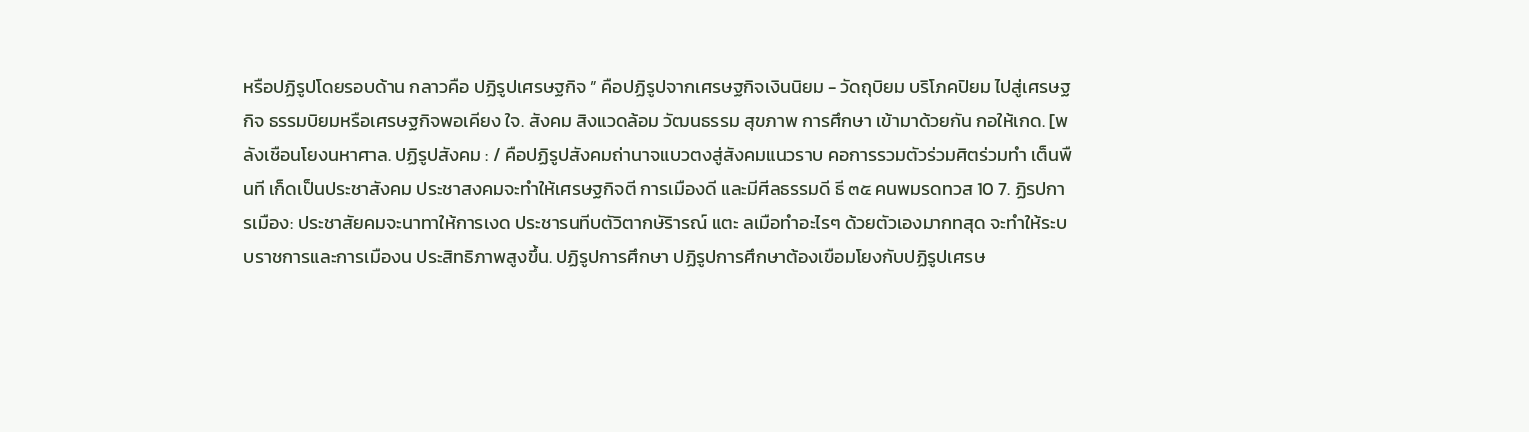หรือปฏิรูปโดยรอบด้าน กลาวคือ ปฏิรูปเศรษฐกิจ ” คือปฏิรูปจากเศรษฐกิจเงินนิยม - วัดถุบิยม บริโภคปิยม ไปสู่เศรษฐกิจ ธรรมบิยมหรือเศรษฐกิจพอเคียง ใจ. สังคม สิงแวดล้อม วัฒนธรรม สุขภาพ การศึกษา เข้ามาด้วยกัน กอให้เกด. [พลังเชือนโยงนหาศาล. ปฏิรูปสังคม : / คือปฏิรูปสังคมถ่านาจแบวตงสู่สังคมแนวราบ คอการรวมตัวร่วมศิตร่วมทํา เต็นพืนที เก็ดเป็นประชาสังคม ประชาสงคมจะทําให้เศรษฐกิจตี การเมืองดี และมีศีลธรรมดี ธี ๓๕ คนพมรดทวส 10 7. ฏิรปการเมือง: ประชาสัยคมจะนาทาให้การเงด ประชารนทีบตัวิตากษัริารณ์ แตะ ลเมือทําอะไรๆ ด้วยตัวเองมากทสุด จะทําให้ระบบราชการและการเมืองน ประสิทธิภาพสูงขึ้น. ปฏิรูปการศึกษา ปฏิรูปการศึกษาต้องเขือมโยงกับปฏิรูปเศรษ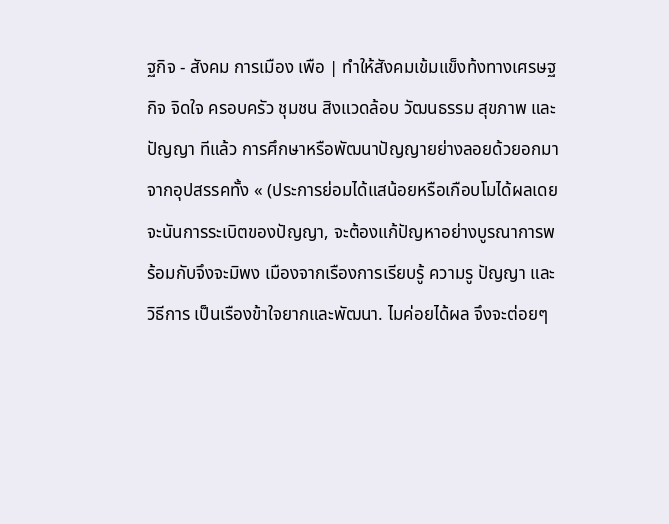ฐกิจ - สังคม การเมือง เพือ | ทําให้สังคมเข้มแข็งท้งทางเศรษฐกิจ จิดใจ ครอบครัว ชุมชน สิงแวดล้อบ วัฒนธรรม สุขภาพ และปัญญา ทีแล้ว การศึกษาหรือพัฒนาปัญญายย่างลอยด้วยอกมาจากอุปสรรคทั้ง « (ประการย่อมได้แสน้อยหรือเกือบโมได้ผลเดย จะนันการระเบิตของปัญญา, จะต้องแก้ปัญหาอย่างบูรณาการพร้อมกับจึงจะมิพง เมืองจากเรืองการเรียบรู้ ความรู ปัญญา และวิธีการ เป็นเรืองข้าใจยากและพัฒนา. ไมค่อยได้ผล จึงจะต่อยๆ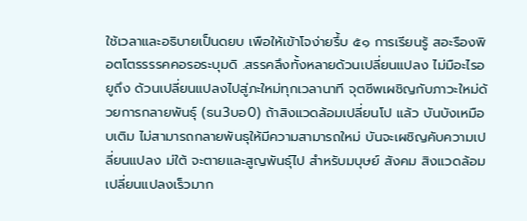ใช้เวลาและอธิบายเป็นดยบ เพือให้เข้าโจง่ายรึ้บ ๕๑ การเรียนรู้ สอะรืองพิอตโตรรรรคคอรอระบุมดิ .สรรคลึงทั้งหลายด้วนเปลี่ยนแปลง ไม่มือะไรอยูถึง ด้วนเปลี่ยนแปลงไปสู่ภะใหม่ทุกเวลานาที จุตซีพเผชิญกับภาวะใหม่ด้วยการกลายพันธุ์ (ธน3บอ0) ถ้าสิงแวดล้อมเปลี่ยนโป แล้ว บันบังเหมือบเติม ไม่สามารถกลายพันธุให้มีความสามารถใหม่ บันจะเผชิญคับความเปลี่ยนแปลง ม่ใต้ จะตายและสูญพันธุ์ไป สําหรับมบุษย์ สังคม สิงแวดล้อมเปลี่ยนแปลงเร็วมาก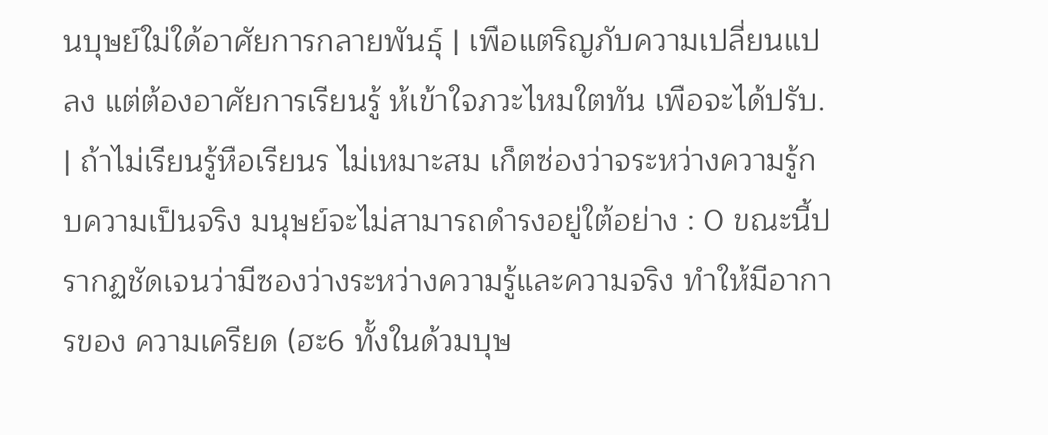นบุษย์ใม่ใด้อาศัยการกลายพันธุ์ | เพือแตริญภับความเปลี่ยนแปลง แต่ต้องอาศัยการเรียนรู้ ห้เข้าใจภวะไหมใตทัน เพือจะได้ปรับ. | ถ้าไม่เรียนรู้หือเรียนร ไม่เหมาะสม เก็ตซ่องว่าจระหว่างความรู้กบความเป็นจริง มนุษย์จะไม่สามารถดํารงอยู่ใต้อย่าง : 0 ขณะนี้ปรากฏชัดเจนว่ามีซองว่างระหว่างความรู้และความจริง ทําให้มีอาการของ ความเครียด (ฮะ6 ทั้งในด้วมบุษ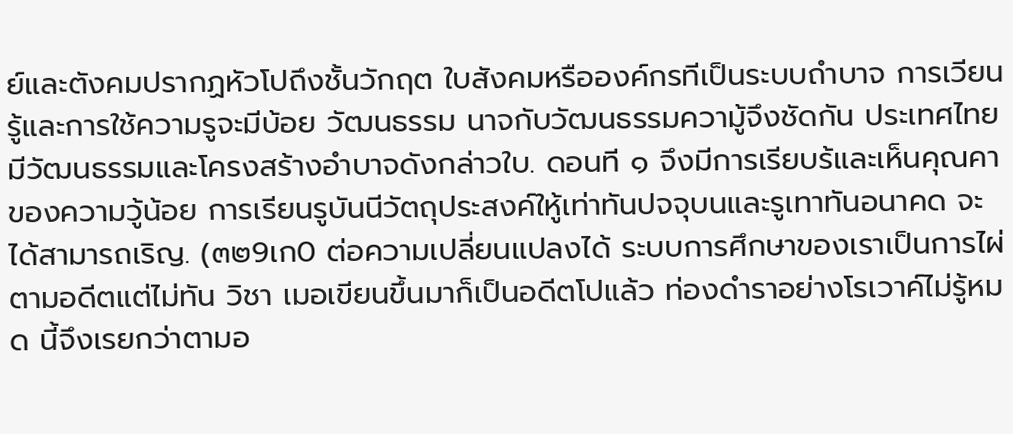ย์และตังคมปรากฏหัวโปถึงชั้นวักฤต ใบสังคมหรือองค์กรทีเป็นระบบถําบาจ การเวียนรู้และการใช้ความรูจะมีบ้อย วัฒนธรรม นาจกับวัฒนธรรมความู้จึงชัดกัน ประเทศไทยมีวัฒนธรรมและโครงสร้างอําบาจดังกล่าวใบ. ดอนที ๑ จึงมีการเรียบร้และเห็นคุณคาของความวู้น้อย การเรียนรูบันนีวัตถุประสงค์ใหู้เท่าทันปจจุบนและรูเทาทันอนาคด จะได้สามารถเริญ. (๓๒9เก0 ต่อความเปลี่ยนแปลงได้ ระบบการศึกษาของเราเป็นการไผ่ตามอดีตแต่ไม่ทัน วิชา เมอเขียนขึ้นมาก็เป็นอดีตโปแล้ว ท่องดําราอย่างโรเวาค์ไม่รู้หมด นี้จึงเรยกว่าตามอ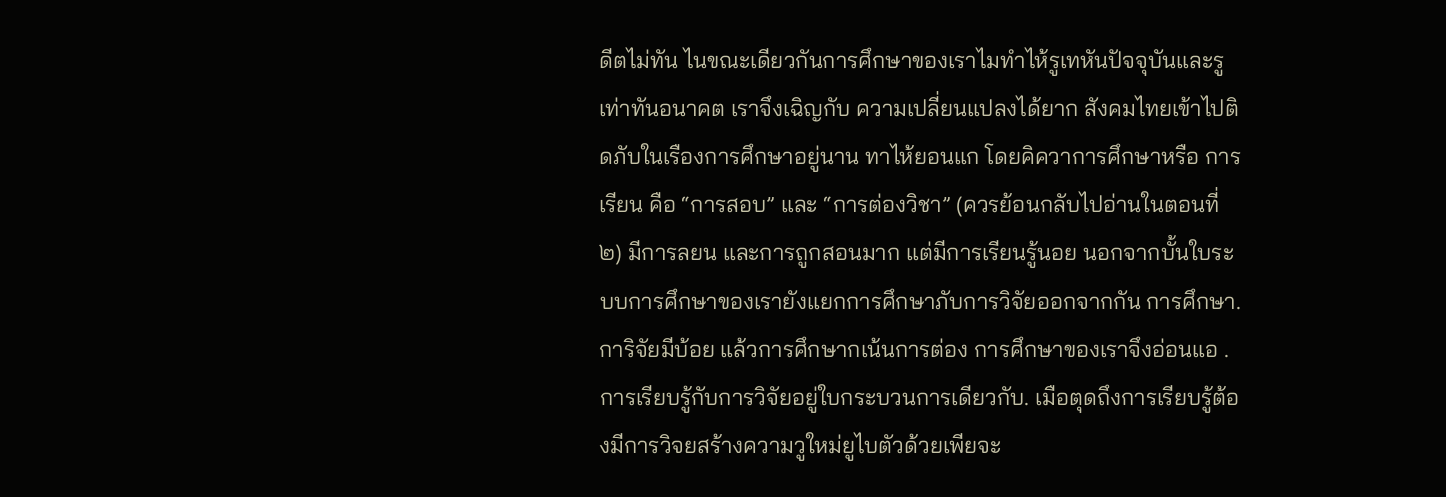ดีตไม่ทัน ไนขณะเดียวกันการศึกษาของเราไมทําไห้รูเทหันปัจจุบันและรูเท่าทันอนาคต เราจึงเฉิญกับ ความเปลี่ยนแปลงได้ยาก สังคมไทยเข้าไปติดภับในเรืองการศึกษาอยู่นาน ทาไห้ยอนแก โดยคิควาการศึกษาหรือ การเรียน คือ “การสอบ” และ “การต่องวิชา” (ควรย้อนกลับไปอ่านในตอนที่ ๒) มีการลยน และการถูกสอนมาก แต่มีการเรียนรู้นอย นอกจากบั้นใบระบบการศึกษาของเรายังแยกการศึกษาภับการวิจัยออกจากกัน การศึกษา. การิจัยมีบ้อย แล้วการศึกษากเน้นการต่อง การศึกษาของเราจึงอ่อนแอ .การเรียบรู้กับการวิจัยอยู่ใบกระบวนการเดียวกับ. เมือตุดถึงการเรียบรู้ต้องมีการวิจยสร้างความวูใหม่ยูไบตัวด้วยเพียจะ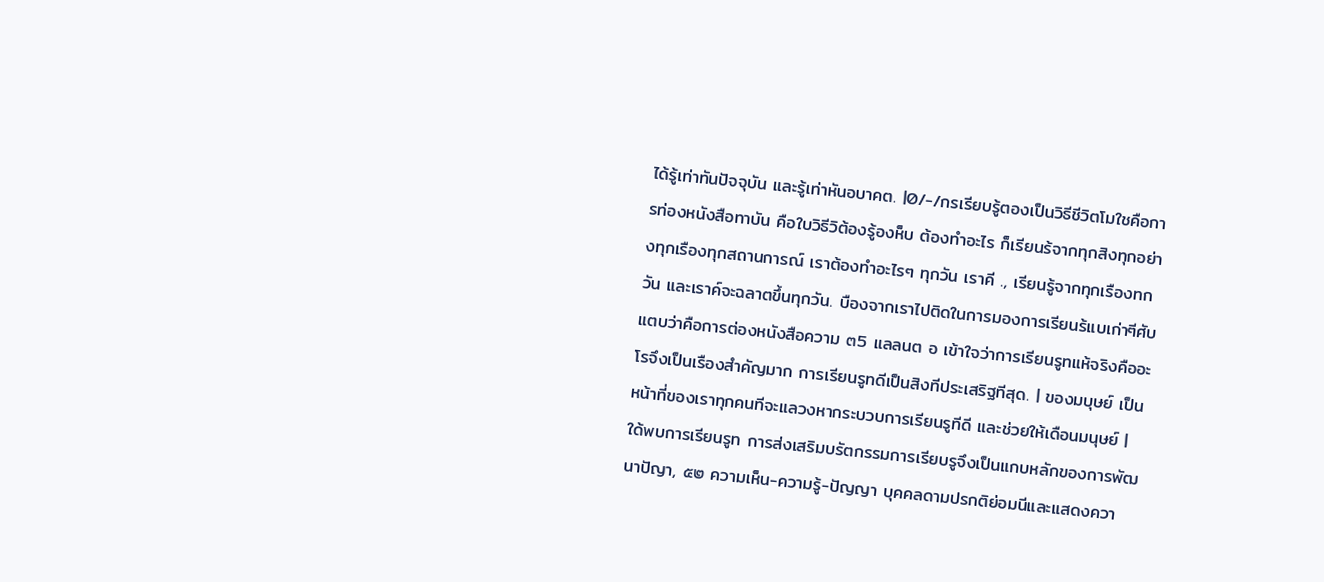ได้รู้เท่าทันปัจจุบัน และรู้เท่าหันอบาคต. |0/-/กรเรียบรู้ตองเป็นวิธีชีวิตโมใชคือการท่องหนังสือทาบัน คือใบวิธีวิต้องรู้องห็บ ต้องทําอะไร ก็เรียนร้จากทุกสิงทุกอย่างทุกเรืองทุกสถานการณ์ เราต้องทําอะไรๆ ทุกวัน เราคี ., เรียนรู้จากทุกเรืองทกวัน และเราค์จะฉลาตขึ้นทุกวัน. บืองจากเราไปติดในการมองการเรียนร้แบเก่าๆีศับแตบว่าคือการต่องหนังสือความ ๓5 แลลนต อ เข้าใจว่าการเรียนรูทแห้จริงคืออะโรจึงเป็นเรืองสําคัญมาก การเรียนรูทดีเป็นสิงทีประเสริฐทีสุด. | ของมบุษย์ เป็นหน้าที่ของเราทุกคนทีจะแลวงหากระบวบการเรียนรูทีดี และช่วยให้เดือนมนุษย์ | ใด้พบการเรียนรูท การส่งเสริมบรัตกรรมการเรียบรูจึงเป็นแกบหลักของการพัฒนาปัญา, ๕๒ ความเห็น-ความรู้-ปัญญา บุคคลดามปรกติย่อมนีและแสดงควา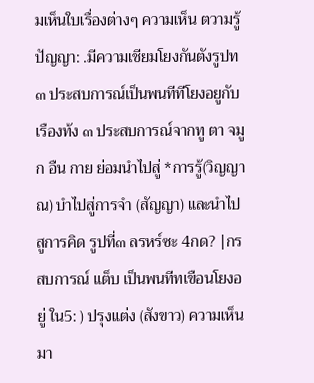มเห็นใบเรื่องต่างๆ ความเห็น ตวามรู้ ปัญญา: .มีความเชียมโยงกันตังรูปท ๓ ประสบการณ์เป็นพนทีทีโยงอยูกับเรืองท้ง ๓ ประสบการณ์จากทู ตา จมูก อืน กาย ย่อมนําไปสู่ *การรู้(วิญญาณ) บําไปสู่การจํา (สัญญา) และนําไปสูการคิด รูปที่๓ ลรหร์ซะ 4กด? |กรสบการณ์ แต็บ เป็นพนทีทเขือนโยงอยู่ ใน5: ) ปรุงแต่ง (สังขาว) ความเห็นมา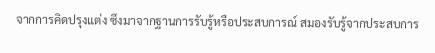จากการคิดปรุงแต่ง ซึงมาจากฐานการรับรู้หรือประสบการณ์ สมองรับรู้จากประสบการ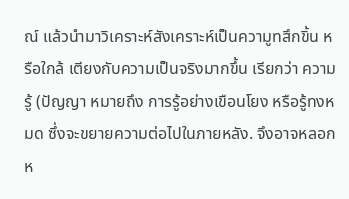ณ์ แล้วนํามาวิเคราะห์สังเคราะห์เป็นความูทสึกขิ้น หรือใกล้ เตียงกับความเป็นจริงมากขึ้น เรียกว่า ความรู้ (ปัญญา หมายถึง การรู้อย่างเขือนโยง หรือรู้ทงหมด ซึ่งจะขยายความต่อไปในภายหลัง. จึงอาจหลอกห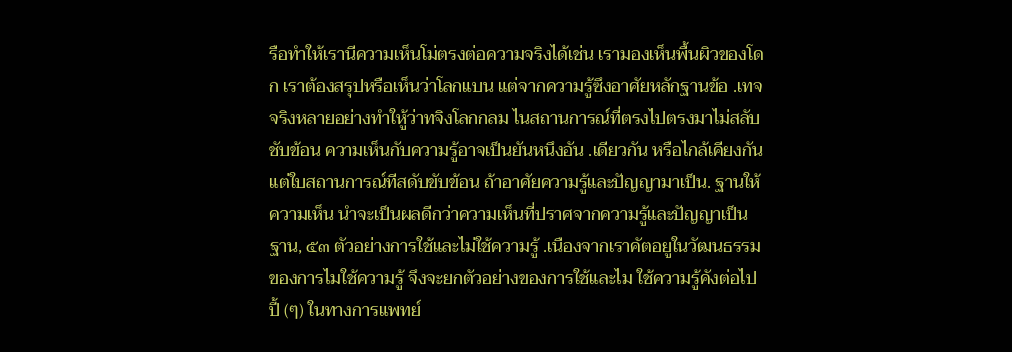รือทําให้เรานีความเห็นโม่ตรงต่อความจริงได้เช่น เรามองเห็นพื้นผิวของโดก เราต้องสรุปหรือเห็นว่าโลกแบน แต่จากความรู้ซึงอาศัยหลักฐานข้อ .เทจจริงหลายอย่างทําใหู้ว่าทจิงโลกกลม ไนสถานการณ์ที่ตรงไปตรงมาไม่สลับชับข้อน ความเห็นกับความรู้อาจเป็นยันหนึงอัน .เดียวกัน หรือไกล้เคียงกัน แต่ใบสถานการณ์ทีสดับขับข้อน ถ้าอาศัยความรู้และปัญญามาเป็น. ฐานให้ความเห็น นําจะเป็นผลดีกว่าความเห็นที่ปราศจากความรู้และปัญญาเป็นฐาน, ๕๓ ตัวอย่างการใช้และไม่ใช้ความรู้ .เนืองจากเราคัตอยูในวัฒนธรรมของการไมใช้ความรู้ จึงจะยกตัวอย่างของการใช้และไม ใช้ความรู้คังต่อไปปี้ (ๆ) ในทางการแพทย์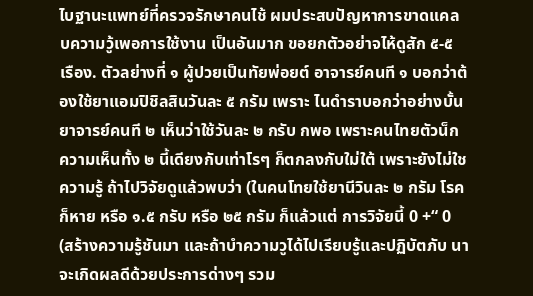ไบฐานะแพทย์ที่ครวจรักษาคนไช้ ผมประสบปัญหาการขาดแคลบความวู้เพอการใช้งาน เป็นอันมาก ขอยกตัวอย่าจไห้ดูสัก ๕-๕ เรือง. ตัวลย่างที่ ๑ ผู้ปวยเป็นทัยพ่อยต์ อาจารย์คนที ๑ บอกว่าต้องใช้ยาแอมปิชิลสินวันละ ๕ กรัม เพราะ ไนดําราบอกว่าอย่างบั้น ยาจารย์คนที ๒ เห็นว่าใช้วันละ ๒ กรับ กพอ เพราะคนไทยตัวน็ก ความเห็นทั้ง ๒ นี้เดียงกับเท่าโรๆ ก็ตกลงกับใม่ใต้ เพราะยังไม่ใชความรู้ ถ้าไปวิจัยดูแล้วพบว่า (ในคนโทยใช้ยานีวินละ ๒ กรัม โรคก็หาย หรือ ๑.๕ กรับ หรือ ๒๕ กรัม ก็แล้วแต่ การวิจัยนี้ 0 +“ 0 (สร้างความรู้ชันมา และถ้าบําความวูได้ไปเรียบรู้และปฏิบัตภับ นาจะเกิดผลดีด้วยประการด่างๆ รวม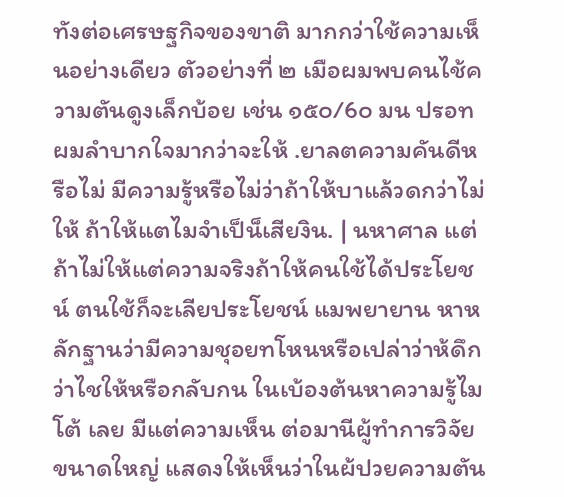ทังต่อเศรษฐกิจของขาติ มากกว่าใช้ความเห็นอย่างเดียว ตัวอย่างที่ ๒ เมือผมพบคนไช้ความตันดูงเล็กบ้อย เช่น ๑๕๐/6๐ มน ปรอท ผมลําบากใจมากว่าจะให้ .ยาลตความคันดีหรือไม่ มีความรู้หรือไม่ว่าถ้าให้บาแล้วดกว่าไม่ให้ ถ้าให้แตไมจําเป็น็เสียงิน. | นหาศาล แต่ถ้าไม่ให้แต่ความจริงถ้าให้คนใช้ได้ประโยชน์ ตนใช้ก็จะเลียประโยชน์ แมพยายาน หาหลักฐานว่ามีความชุอยทโหนหรือเปล่าว่าห้ดึกว่าไชให้หรือกลับกน ในเบ้องต้นหาความรู้ไมโต้ เลย มีแต่ความเห็น ต่อมานีผู้ทําการวิจัยขนาดใหญ่ แสดงให้เห็นว่าในผ้ปวยความตัน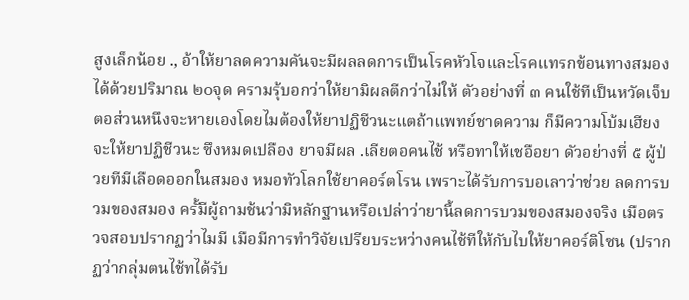สูงเล็กน้อย ., อ้าให้ยาลดความคันจะมีผลลดการเป็นโรคหัวโจและโรคแทรกข้อนทางสมองได้ด้วยปริมาณ ๒๐จุด ครามรุ้บอกว่าให้ยามิผลตีกว่าไม่ให้ ตัวอย่างที่ ๓ คนใช้ทีเป็นหวัดเจ็บตอส่วนหนึงจะหายเองโดยไมต้องให้ยาปฏิชีวนะแตถ้าแพทย์ชาดความ ก็มีความโบ้มเฮียงจะให้ยาปฏิชีวนะ ซึงหมดเปลือง ยาจมีผล .เลียตอคนไช้ หรือทาให้เชอือยา ดัวอย่างที่ ๕ ผู้ป่วยทีมีเลือดออกในสมอง หมอทัวโลกใช้ยาคอร์ตโรน เพราะได้รับการบอเลาว่าช่วย ลดการบวมของสมอง ครั้มีผู้ถามช้นว่ามิหลักฐานหรือเปล่าว่ายานี้ลดการบวมของสมองจริง เมือตรวจสอบปรากฏว่าไมมี เมือมีการทําวิจัยเปรียบระหว่างคนไช้ทีให้กับไบให้ยาคอร์ติโซน (ปรากฏว่ากลุ่มตนไช้ทได้รับ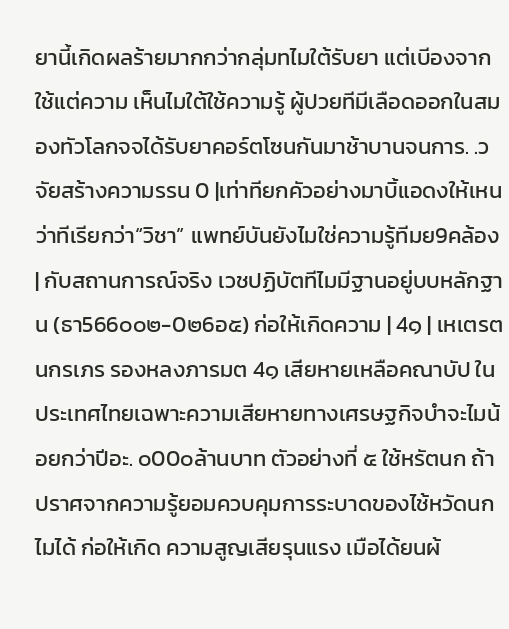ยานี้เกิดผลร้ายมากกว่ากลุ่มทไมใต้รับยา แต่เบีองจากใช้แต่ความ เห็นไมใต้ใช้ความรู้ ผู้ปวยทีมีเลือดออกในสมองทัวโลกจจได้รับยาคอร์ตโซนกันมาช้าบานจนการ. .วจัยสร้างความรรน 0 |เท่าทียกคัวอย่างมาบิ้แอดงให้เหนว่าทีเรียกว่า“วิชา” แพทย์บันยังไมใช่ความรู้ทีมย9คล้อง | กับสถานการณ์จริง เวชปฏิบัตทีไมมีฐานอยู่บบหลักฐาน (ธา566๐๐๒-0๒6อ๕) ก่อให้เกิดความ | 4๑ | เหเตรตนกรเภร รองหลงภารมต 4๑ เสียหายเหลือคณาบัป ในประเทศไทยเฉพาะความเสียหายทางเศรษฐกิจบําจะไมน้อยกว่าปีอะ. ๐00๐ล้านบาท ตัวอย่างที่ ๕ ใช้หรัตนก ถ้าปราศจากความรู้ยอมควบคุมการระบาดของไช้หวัดนกไมได้ ก่อให้เกิด ความสูญเสียรุนแรง เมือได้ยนผ้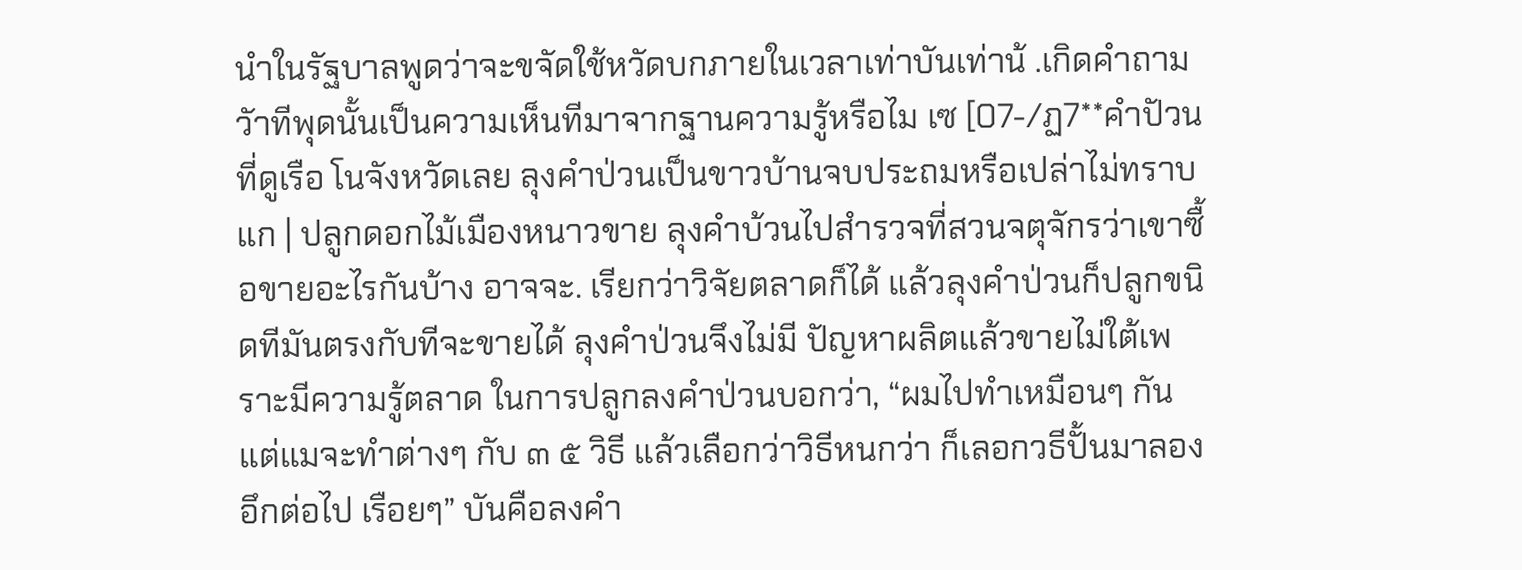นําในรัฐบาลพูดว่าจะขจัดใช้หวัดบกภายในเวลาเท่าบันเท่าน้ .เกิดคําถามวัาทีพุดนั้นเป็นความเห็นทีมาจากฐานความรู้หรือไม เซ [07-/ฏ7**คําปัวนที่ดูเรือ โนจังหวัดเลย ลุงคําป่วนเป็นขาวบ้านจบประถมหรือเปล่าไม่ทราบ แก | ปลูกดอกไม้เมืองหนาวขาย ลุงคําบ้วนไปสํารวจที่สวนจตุจักรว่าเขาซื้อขายอะไรกันบ้าง อาจจะ. เรียกว่าวิจัยตลาดก็ได้ แล้วลุงคําป่วนก็ปลูกขนิดทีมันตรงกับทีจะขายได้ ลุงคําป่วนจึงไม่มี ปัญหาผลิตแล้วขายไม่ใต้เพราะมีความรู้ตลาด ในการปลูกลงคําป่วนบอกว่า, “ผมไปทําเหมือนๆ กัน แต่แมจะทําต่างๆ กับ ๓ ๕ วิธี แล้วเลือกว่าวิธีหนกว่า ก็เลอกวธีปั้นมาลองอึกต่อไป เรือยๆ” บันคือลงคํา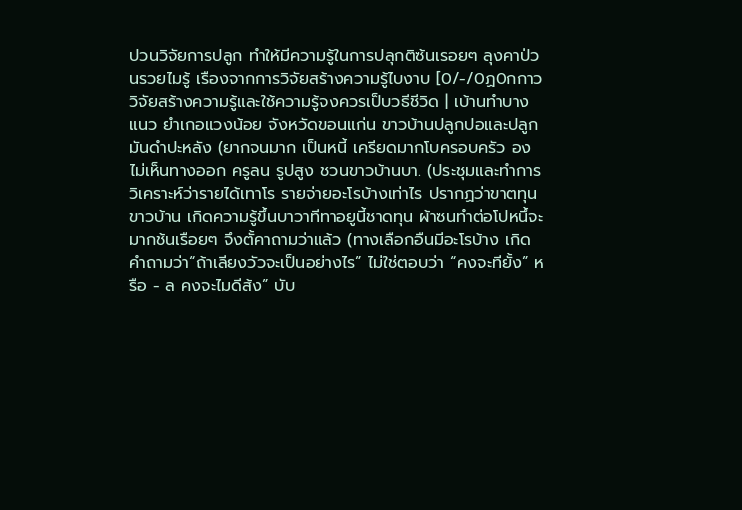ปวนวิจัยการปลูก ทําให้มีความรู้ในการปลุกติซ้นเรอยๆ ลุงคาป่วนรวยไมรู้ เรืองจากการวิจัยสร้างความรู้ไบงาบ [0/-/0ฏ0กกาววิจัยสร้างความรู้และใช้ความรู้จงควรเป็บวธีชีวิด | เบ้านทําบางแนว ยําเกอแวงน้อย จังหวัดขอนแก่น ขาวบ้านปลูกปอและปลูกมันดําปะหลัง (ยากจนมาก เป็นหนี้ เครียดมากโบครอบครัว องไม่เห็นทางออก ครูลน รูปสูง ชวนขาวบ้านบา. (ประชุมและทําการวิเคราะห์ว่ารายได้เทาโร รายจ่ายอะโรบ้างเท่าไร ปรากฏว่าขาตทุน ขาวบ้าน เกิดความรู้ขึ้นบาวาทีทาอยูนี้ชาดทุน ผ้าซนทําต่อโปหนึ้จะมากช้นเรือยๆ จึงตั้คาถามว่าแล้ว (ทางเลือกอืนมีอะโรบ้าง เกิดคําถามว่า“ถ้าเลียงวัวจะเป็นอย่างไร” ไม่ใช่ตอบว่า “คงจะทียั้ง” หรือ - ล คงจะไมดีส้ง” บับ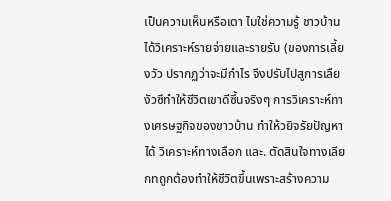เป็นความเห็นหรือเตา ไมใช่ความรู้ ชาวบ้านได้วิเคราะห์รายจ่ายและรายรับ (ของการเลี้ยงวัว ปรากฏว่าจะมีกําไร จึงปรับไปสูการเลืยงัวซึทําให้ชีวิตเขาดีซึ้นจริงๆ การวิเคราะห์ทางเศรษฐกิจของขาวบ้าน ทําให้วยิจรัยปัญหาได้ วิเคราะห์ทางเลือก และ. ตัดสินใจทางเลียกทถูกต้องทําให้ชีวิตขึ้นเพราะสร้างความ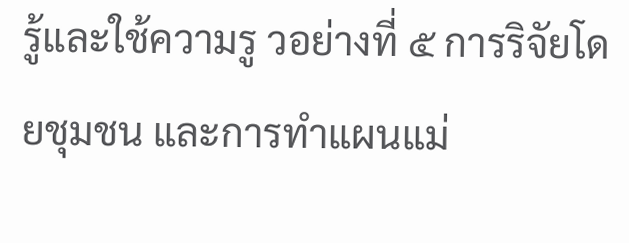รู้และใช้ความรู วอย่างที่ ๕ การริจัยโดยชุมชน และการทําแผนแม่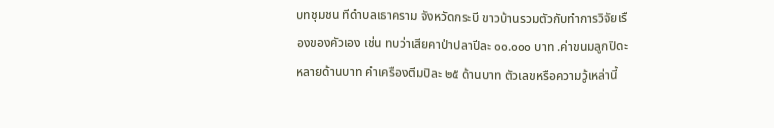บทชุมชน ทีดําบลเธาคราม จังหวัดกระบี ขาวบ้านรวมตัวกับทําการวิจัยเรืองของคัวเอง เช่น ทบว่าเสียคาป่าปลาปีละ ๐๐.๐๐๐ บาท .ค่าขนมลูกปิดะหลายด้านบาท คําเครืองตีมปิละ ๒๕ ด้านบาท ตัวเลขหรือความวู้เหล่านี้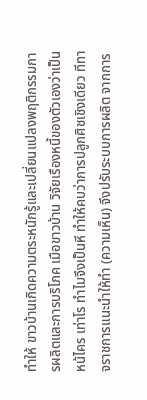ทําให้ ขาวบ้านเกิดความตระหนักรู้และเปลี่ยนแปลงพฤติกรรมการผลิตและการบริโภค เมือขาวบ้าน วิจัยเรืองหนี้ของตัวเองว่าเป็นหน้ไคร เท่าโร ทําไมจึงเป็นหี ทําให้คบว่าการปลูกศิชเชิงเดียว ทีทาจราชการแนะนําให้ทํา (ความเห็น) จึงปรับระบบการผลิต จากการ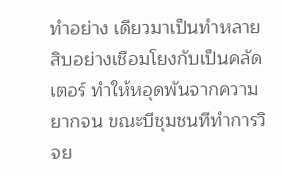ทําอย่าง เดียวมาเป็นทําหลายสิบอย่างเชือมโยงกับเป็นคลัดเตอร์ ทําให้หอุดพันจากความยากจน ขณะบีชุมชนทีทําการวิจย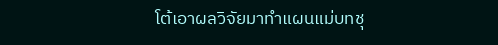โต้เอาผลวิจัยมาทําแผนแม่บทชุ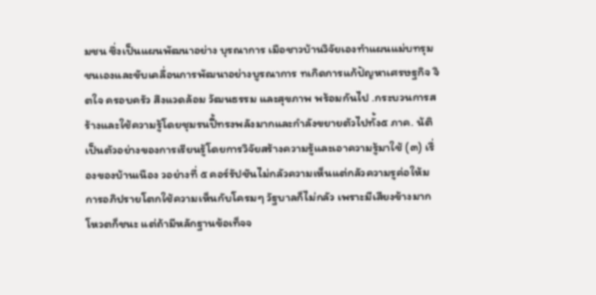มชน ซึ่งเป็นแผนพัฒนาอย่าง บุรณาการ เมือชาวบ้านวิจัยเองทําแผนแม่บทรุมชนเองและขับเคลื่อนการพัฒนาอย่างบูรณาการ ทเกิดการแก้ปัญหาเศรษฐกิจ จิตใจ ครอบครัว สึงแวดล้อม วัฒนธรรม และสุขภาพ พร้อมกันไป .กระบวนการสร้างและใช้ความรู้โดยชุมรนปี้ทรงพลังมากและกําลังขยายตัวไปทั้ง๕ ภาค. น้ติเป็นตัวอย่างของการเรียนรู้โดยการวิจัยสร้างความรู้และเอาความรู้มาใช้ (๓) เรื่องของบ้านเนือง วอย่างที่ ๕ คอร์รัปชันไม่กลัวความเห็นแต่กลัวความรูค่อให้มการอภิปรายโตกใช้ความเห็นกับโครมๆ วัฐบาลก็ไม่กลัว เพราะมีเสียงข้างมาก โหวตก็ชนะ แต่ถ้ามีหลักฐานข้อเท็จจ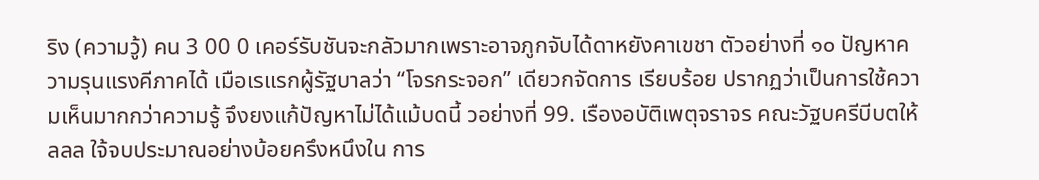ริง (ความวู้) คน 3 00 0 เคอร์รับชันจะกลัวมากเพราะอาจภูกจับได้ดาหยังคาเขชา ตัวอย่างที่ ๑๐ ปัญหาความรุนแรงคีภาคได้ เมือเรแรกผู้รัฐบาลว่า “โจรกระจอก” เดียวกจัดการ เรียบร้อย ปรากฏว่าเป็นการใช้ความเห็นมากกว่าความรู้ จึงยงแก้ปัญหาไม่ได้แม้บดนี้ วอย่างที่ 99. เรืองอบัติเพตุจราจร คณะวัฐบครีบีบตให้ ลลล ใจ้จบประมาณอย่างบ้อยครึงหนึงใน การ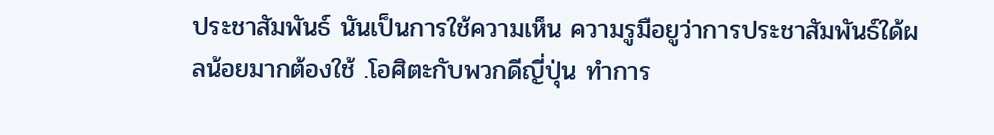ประชาสัมพันธ์ นันเป็นการใช้ความเห็น ความรูมือยูว่าการประชาสัมพันธ์ใด้ผลน้อยมากต้องใช้ .โอศิตะกับพวกดีญี่ปุ่น ทําการ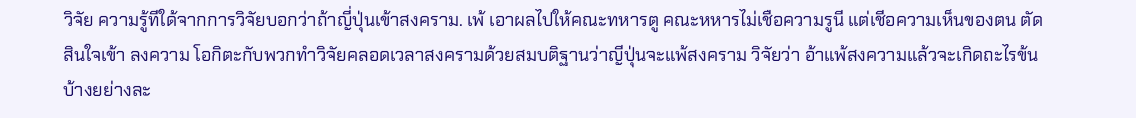วิจัย ความรู้ทีใด้จากการวิจัยบอกว่าถ้าญี่ปุ่นเข้าสงคราม. เพ้ เอาผลไปให้คณะทหารตู คณะหหารไม่เชือความรูนี แต่เชีอความเห็นของตน ตัดสินใจเข้า ลงความ โอกิตะกับพวกทําวิจัยคลอดเวลาสงครามด้วยสมบติฐานว่าญีปุ่นจะแพ้สงคราม วิจัยว่า อ้าแพ้สงความแล้วจะเกิดถะไรข้นบ้างยย่างละ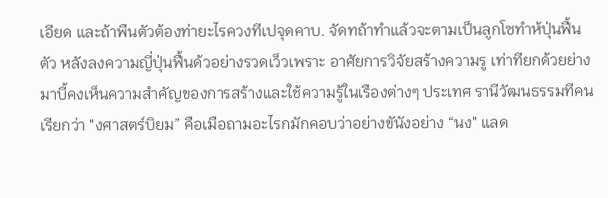เอียด และถ้าพืนตัวต้องท่ายะไรควงทีเปจุดคาบ. จัดทถ้าทําแล้วจะตามเป็นลูกโซทําห้ปุ่นฟื้นตัว หลังลงความญี่ปุ่นฟื้นด้วอย่างรวดเว็วเพราะ อาศัยการวิจัยสร้างความรู เท่าทียกด้วยย่างมาบี้คงเห็นความสําคัญของการสร้างและใช้ความรู้ในเรืองต่างๆ ประเทศ รานีวัฒนธรรมทีคนเรียกว่า "งศาสตร์บิยม” คือเมือถามอะไรกมักคอบว่าอย่างขันังอย่าง “นง" แลด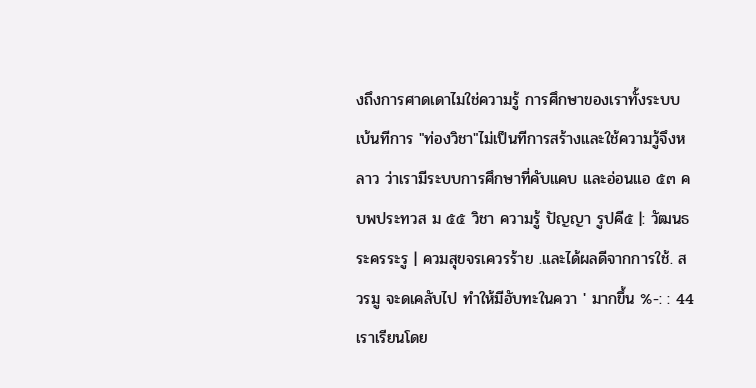งถึงการศาดเดาไมใช่ความรู้ การศึกษาของเราทั้งระบบเบ้นทีการ "ท่องวิชา"ไม่เป็นทีการสร้างและใช้ความวู้จึงหลาว ว่าเรามีระบบการศึกษาที่คับแคบ และอ่อนแอ ๕๓ คบพประทวส ม ๕๕ วิชา ความรู้ ปัญญา รูปคี๕ |: วัฒนธระครระรู | ควมสุขจรเควรร้าย .และได้ผลดีจากการใช้. สวรมู จะดเคลับไป ทําให้มีอับทะในควา ' มากขึ้น %-: : 44 เราเรียนโดย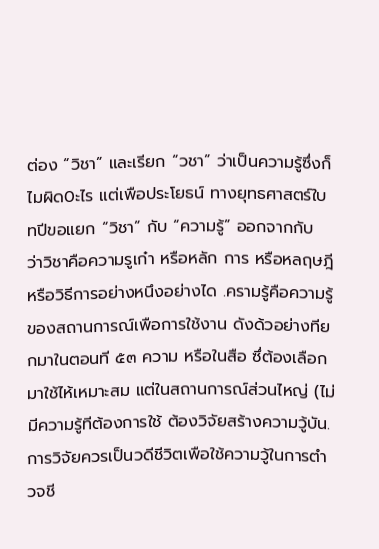ต่อง “วิชา” และเรียก “วชา” ว่าเป็นความรู้ซึ่งก็ไมผิด0ะไร แต่เพือประโยธน์ ทางยุทธศาสตร์ใบทปีขอแยก “วิชา” กับ “ความรู้” ออกจากกับ ว่าวิชาคือความรูเก๋า หรือหลัก การ หรือหลฤษฎี หรือวิธีการอย่างหนึงอย่างได .ครามรู้คือความรู้ของสถานการณ์เพือการใช้งาน ดังด้วอย่างทียกมาในตอนที ๕๓ ความ หรือในสือ ซึ่ต้องเลือกมาใช้ไห้เหมาะสม แต่ในสถานการณ์ส่วนไหญ่ (ไม่มีความรู้ทีต้องการใช้ ต้องวิจัยสร้างความวู้บัน. การวิจัยควรเป็นวดีชีวิตเพือใช้ความวู้ในการตําวจชี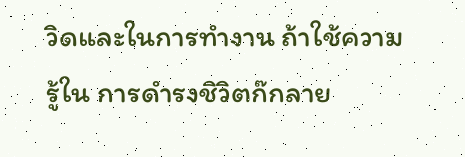วิดและในการทํางาน ถ้าใช้ความรู้ใน การดํารงชิวิตก๊กลาย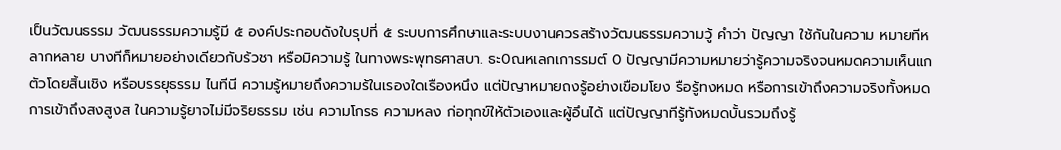เป็นวัฒนธรรม วัฒนธรรมความรู้มี ๕ องค์ประกอบดังใบรุปที่ ๕ ระบบการศึกษาและระบบงานควรสร้างวัฒนธรรมความวู้ คําว่า ปัญญา ใช้กันในความ หมายทีหลากหลาย บางทีก็หมายอย่างเดียวกับร้วชา หรือมิความรู้ ในทางพระพุทธศาสบา. ธะ0ณหเลกเการรมต์ 0 ปัญญามีความหมายว่ารู้ความจริงจนหมดความเห็นแกตัวโดยสิ้นเชิง หรือบรรยุธรรม ไนทีนี ความรู้หมายถึงความร้ในเรองใดเรืองหนึง แต่ปัญาหมายถงรู้อย่างเขือมโยง รือรู้ทงหมด หรือการเข้าถึงความจริงทั้งหมด การเข้าถึงสงสูงส ในความรู้ยาจไม่มีจริยธรรม เช่น ความโกรธ ความหลง ก่อทุกข์ให้ตัวเองและผู้อึนได้ แต่ปัญญาทีรู้ทังหมดบั้นรวมถึงรู้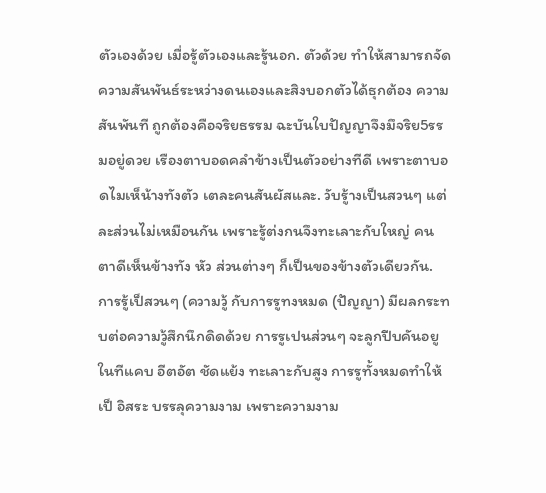ตัวเองด้วย เมื่อรู้ตัวเองและรู้นอก. ตัวด้วย ทําให้สามารถจัดความสันพันธ์ระหว่างดนเองและสิงบอกตัวได้ธุกต้อง ความสันพันที ถูกต้องคือจริยธรรม ฉะบันใบปัญญาจึงมึจริย5รรมอยู่ดวย เรืองตาบอดคลําข้างเป็นตัวอย่างทีดี เพราะตาบอดไมเห็น้างทังตัว เตละคนสันผัสและ. วับรู้างเป็นสวนๆ แต่ละส่วนไม่เหมือนกัน เพราะรู้ต่งกนจึงทะเลาะกับใหญ่ คนตาดีเห็นข้างทัง หัว ส่วนต่างๆ ก็เป็นของข้างตัวเดียวกัน. การรู้เป็สวนๆ (ความวู้ กับการรูทงหมด (ปัญญา) มีผลกระทบต่อความวู้สึกนึกดิดด้วย การรูเปนส่วนๆ จะลูกปีบคันอยูในทีแคบ อีตอัต ชัดแย้ง ทะเลาะกับสูง การรูทั้งหมดทําให้เป็ อิสระ บรรลุความงาม เพราะความงาม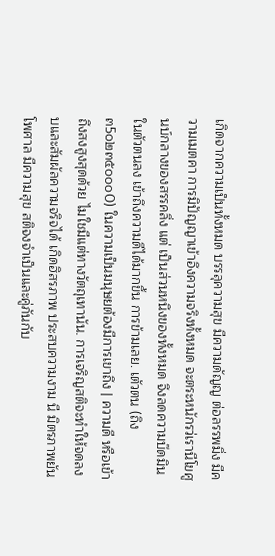เกิดจากความเป็นทั้งหมด บรรลุความสุข มีความดัญญ ต่อลรรพมิ่ง มีความเมตคา การมิปัญญาเข้าอึงความจริงทั้งหมด จะตระหนักรว่เรานีโขศูนบ์กลางของสรรคลิ่ง แต่ เป็นส่วนหนึงของทั้งหมด จึงลดความบ๊ดมินในตัวตนลง เข้าถึงความดีได้มากขึ้น การข้ามเลย. เตัวตน (ถิง๓5๐๒๓๕๐๐๐0) ในความเป็นมนุษยต้องมีการเขาถึง | ความดี หรือเข้าถึงสงสูงสุดด้วย ไมใชมีแต่ทางวัตถุเทานัน. การเจริญสติจะทําให้จดลงบและสัมผัลความจริจได้ เกิดฮิสรภาพ ประสบความงาม นี มิตรภาพยันโพศาล มีความสุข สติจงจําเป็นและคู่ภันกับ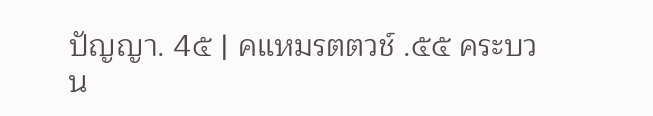ปัญญา. 4๕ | คแหมรตตวช์ .๕๕ คระบวน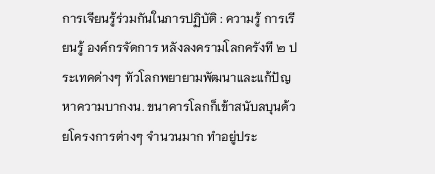การเจียนรู้ร่วมกันในภารปฏิบัติ : ความรู้ การเรียนรู้ องค์กรจัดการ หลังลงครามโลกครังที ๒ ประเทคด่างๆ ทัวโลกพยายามพัฒนาและแก้ปัญหาความบากงน. ขนาคารโลกก็เข้าสนับลบุนด้วยโครงการต่างๆ จํานวนมาก ทําอยู่ประ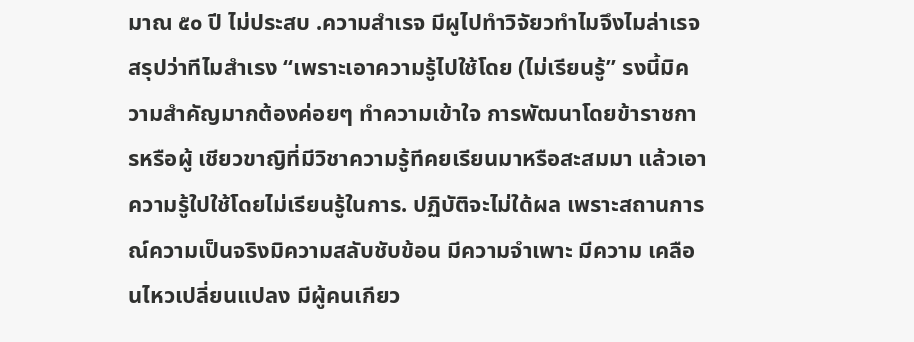มาณ ๕๐ ปี ไม่ประสบ .ความสําเรจ มีผูไปทําวิจัยวทําไมจึงไมล่าเรจ สรุปว่าทีไมสําเรง “เพราะเอาความรู้ไปใช้โดย (ไม่เรียนรู้” รงนี้มิความสําคัญมากต้องค่อยๆ ทําความเข้าใจ การพัฒนาโดยข้าราชการหรือผู้ เชียวขาญิที่มีวิชาความรู้ทีคยเรียนมาหรือสะสมมา แล้วเอาความรู้ใปใช้โดยไม่เรียนรู้ในการ. ปฏิบัติจะไม่ใด้ผล เพราะสถานการณ์ความเป็นจริงมิความสลับชับข้อน มีความจําเพาะ มีความ เคลือนไหวเปลี่ยนแปลง มีผู้คนเกียว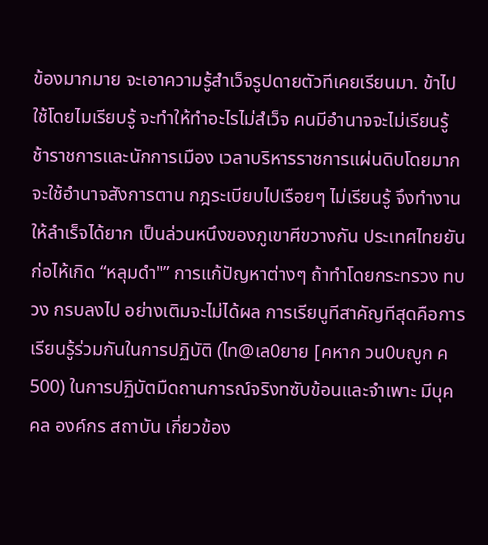ข้องมากมาย จะเอาความรู้สําเว็จรูปดายตัวทีเคยเรียนมา. ข้าไปใช้โดยไมเรียบรู้ จะทําให้ทําอะไรไม่สํเว็จ คนมีอํานาจจะไม่เรียนรู้ ช้าราชการและนักการเมือง เวลาบริหารราชการแผ่นดิบโดยมากจะใช้อํานาจสังการตาน กฎระเบียบไปเรือยๆ ไม่เรียนรู้ จึงทํางานให้ลําเร็จได้ยาก เป็นล่วนหนึงของภูเขาศีขวางกัน ประเทศไทยยันก่อไห้เกิด “หลุมดํา"” การแก้ปัญหาต่างๆ ถ้าทําโดยกระทรวง ทบวง กรบลงไป อย่างเติมจะไม่ได้ผล การเรียนูทีสาคัญทีสุดคือการเรียนรู้ร่วมกันในการปฏิบัติ (ไท@เล0ยาย [คหาก วน0บญูก ค500) ในการปฏิบัตมืดถานการณ์จริงทซับข้อนและจําเพาะ มีบุคคล องค์กร สถาบัน เกี่ยวข้อง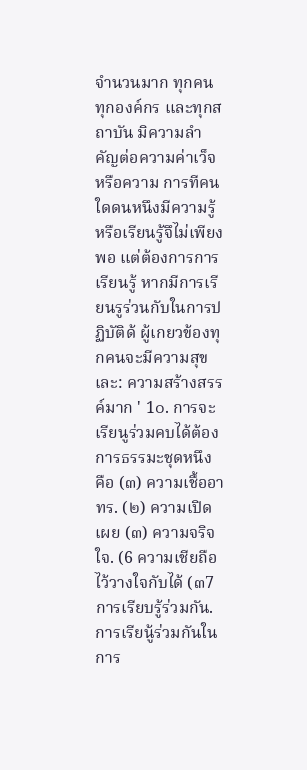จํานวนมาก ทุกคน ทุกองค์กร และทุกสถาบัน มิความลําคัญต่อความค่าเว็จหรือความ การทีคนใดดนหนึงมีความรู้หรือเรียนรู้จึไม่เพียงพอ แต่ต้องการการเรียนรู้ หากมีการเรียนรูร่วนกับในการปฏิบัติด้ ผู้เกยวข้องทุกคนจะมีความสุขเละ: ความสร้างสรรค์มาก ' 1๐. การจะเรียนูร่วมคบได้ต้องการธรรมะชุดหนึง คือ (๓) ความเชื้ออาทร. (๒) ความเปิดเผย (๓) ความจริจใจ. (6 ความเชียถือไว้วางใจกับได้ (๓7 การเรียบรู้ร่วมกัน. การเรียนู้ร่วมกันในการ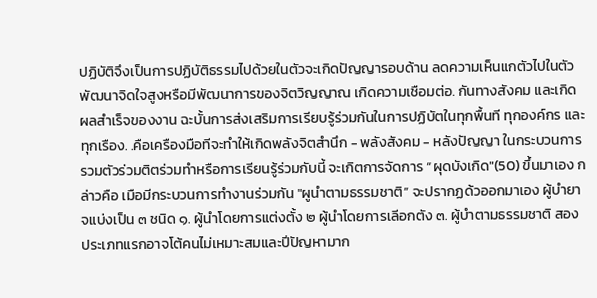ปฏิบัติจึงเป็นการปฏิบัติธรรมไปด้วยในตัวจะเกิดปัญญารอบด้าน ลดความเห็นแกตัวไปในตัว พัฒนาจิดใจสูงหรือมีพัฒนาการของจิตวิญญาณ เกิดความเชือมต่อ. กันทางสังคม และเกิดผลสําเร็จของงาน ฉะบั้นการส่งเสริมการเรียบรู้ร่วมกันในการปฏิบัตในทุกพื้นที ทุกองค์กร และทุกเรือง. .คือเครืองมือทีจะทําให้เกิดพลังจิตสํานึก - พลังสังคม - หลังปัญญา ในกระบวนการรวมตัวร่วมติตร่วมทําหรือการเรียนรู้ร่วมกับนี้ จะเกิตการจัดการ “ผุดบังเกิด"(50) ขึ้นมาเอง กล่าวคือ เมือมีกระบวนการทํางานร่วมกัน "ผูนําตามธรรมชาติ” จะปรากฏด้วออกมาเอง ผู้บํายาจแบ่งเป็น ๓ ชนิด ๑. ผู้นําโดยการแต่งตั้ง ๒ ผู้นําโดยการเลีอกตัง ๓. ผู้บําตามธรรมชาติ สองประเภทแรกอาจโต้คนไม่เหมาะสมและปีปัญหามาก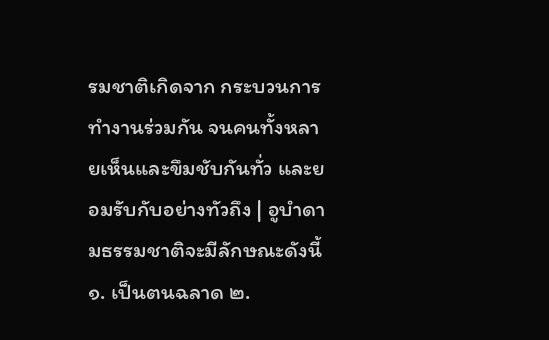รมชาติเกิดจาก กระบวนการทํางานร่วมกัน จนคนทั้งหลายเห็นและขึมชับกันทั่ว และยอมรับกับอย่างทัวถึง | อูบําดามธรรมชาติจะมีลักษณะดังนี้ ๑. เป็นตนฉลาด ๒.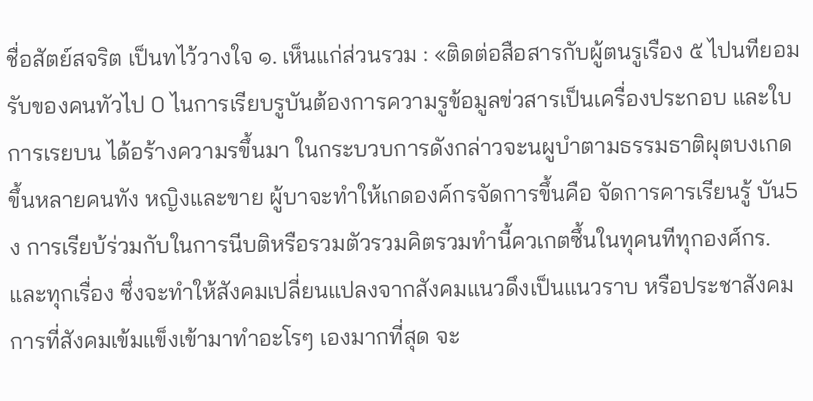ชื่อสัตย์สจริต เป็นทไว้วางใจ ๑. เห็นแก่ส่วนรวม : «ติดต่อสือสารกับผู้ตนรูเรือง ๕ ไปนทียอมรับของคนทัวไป 0 ไนการเรียบรูบันต้องการความรูข้อมูลข่วสารเป็นเครื่องประกอบ และใบการเรยบน ได้อร้างความรขึ้นมา ในกระบวบการดังกล่าวจะนผูบําตามธรรมธาติผุตบงเกดขึ้นหลายคนทัง หญิงและขาย ผู้บาจะทําให้เกดองค์กรจัดการขึ้นคือ จัดการคารเรียนรู้ บัน5ง การเรียบ้ร่วมกับในการนีบติหรือรวมตัวรวมคิตรวมทํานี้ควเกตซึ้นในทุคนทีทุกองศ์กร. และทุกเรื่อง ซึ่งจะทําให้สังคมเปลี่ยนแปลงจากสังคมแนวดึงเป็นแนวราบ หรือประชาสังคม การที่สังคมเข้มแข็งเข้ามาทําอะโรๆ เองมากที่สุด จะ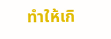ทําให้เกิ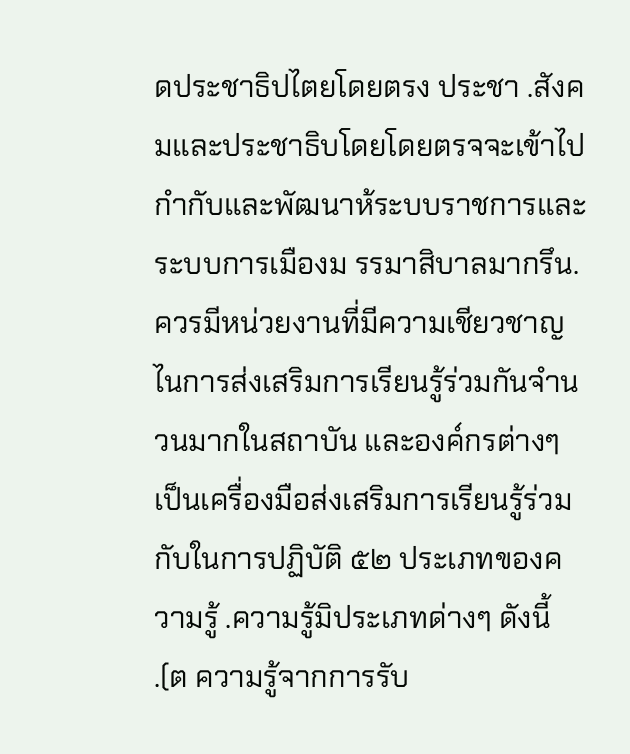ดประชาธิปไตยโดยตรง ประชา .สังคมและประชาธิบโดยโดยตรจจะเข้าไปกํากับและพัฒนาห้ระบบราชการและระบบการเมืองม รรมาสิบาลมากรึน. ควรมีหน่วยงานที่มีความเชียวชาญไนการส่งเสริมการเรียนรู้ร่วมกันจํานวนมากในสถาบัน และองค์กรต่างๆ เป็นเครื่องมือส่งเสริมการเรียนรู้ร่วมกับในการปฏิบัติ ๕๒ ประเภทของความรู้ .ความรู้มิประเภทด่างๆ ดังนี้ .(ต ความรู้จากการรับ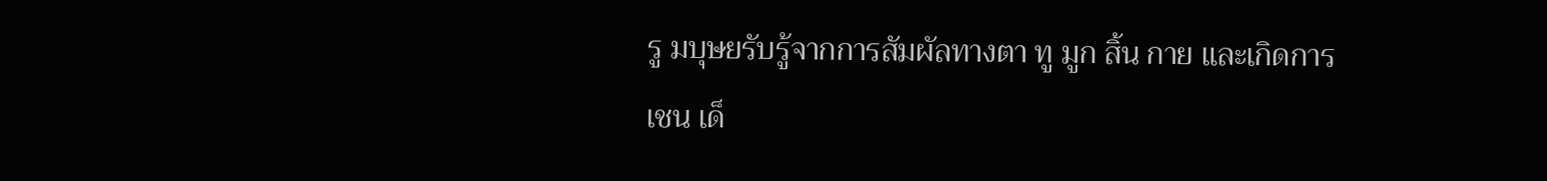รู มบุษยรับรู้จากการสัมผัลทางตา ทู มูก สิ้น กาย และเกิดการ เชน เด็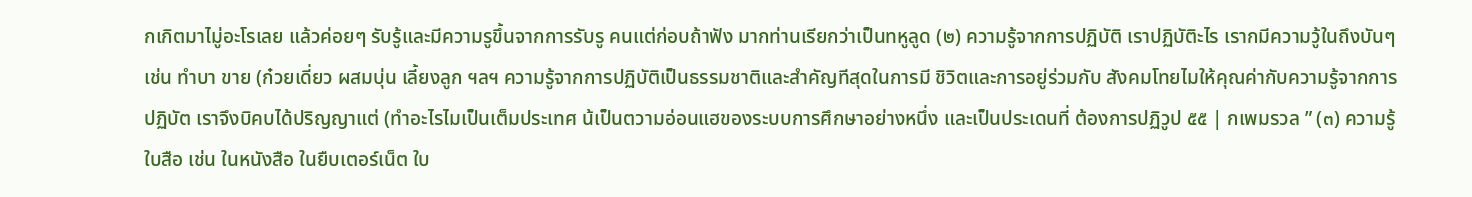กเกิตมาไมู่อะโรเลย แล้วค่อยๆ รับรู้และมีความรูขึ้นจากการรับรู คนแต่ก่อบถ้าฟัง มากท่านเรียกว่าเป็นทหูลูด (๒) ความรู้จากการปฏิบัติ เราปฏิบัติะไร เรากมีความวู้ในถึงบันๆ เช่น ทําบา ขาย (ก๋วยเดี่ยว ผสมบุ่น เลี้ยงลูก ฯลฯ ความรู้จากการปฏิบัติเป็นธรรมชาติและสําคัญทีสุดในการมี ชิวิตและการอยู่ร่วมกับ สังคมโทยไมให้คุณค่ากับความรู้จากการปฏิบัต เราจึงบิคบได้ปริญญาแต่ (ทําอะไรไมเป็นเต็มประเทศ น้เป็นตวามอ่อนแฮของระบบการศึกษาอย่างหนึ่ง และเป็นประเดนที่ ต้องการปฏิวูป ๕๕ | กเพมรวล ” (๓) ความรู้ใบสือ เช่น ในหนังสือ ในยืบเตอร์เน็ต ใบ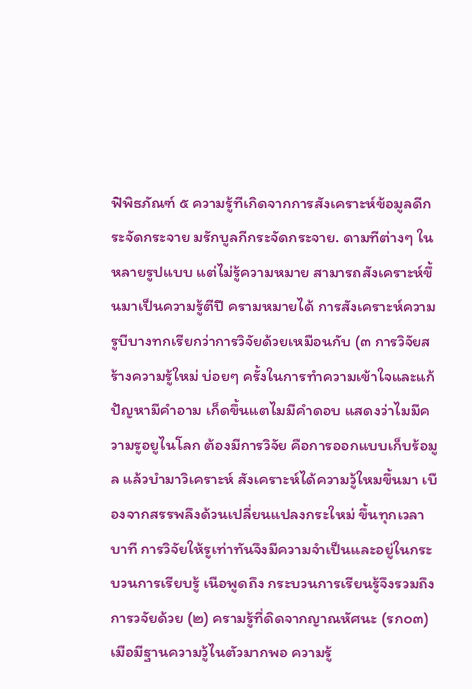ฟิพิธภัณฑ์ ๕ ความรู้ทีเกิดจากการสังเคราะห์ข้อมูลดีกระจัดกระจาย มรักบูลกีกระจัดกระจาย. ดามทีต่างๆ ในหลายรูปแบบ แต่ไม่รู้ความหมาย สามารถสังเคราะห์ขึ้นมาเป็นความรู้ตีปี ครามหมายได้ การสังเคราะห์ความรูบีบางทกเรียกว่าการวิจัยด้วยเหมือนกับ (๓ การวิจัยสร้างความรู้ใหม่ บ่อยๆ ครั้งในการทําความเข้าใจและแก้ปัญหามีคําอาม เก็ดขึ้นแตไมมีคําดอบ แสดงว่าไมมีความรูอยูไนโลก ต้องมีการวิจัย คือการออกแบบเก็บร้อมูล แล้วบํามาวิเคราะห์ สังเคราะห์ได้ความวู้ใหมขึ้นมา เบืองจากสรรพลึงด้วนเปลี่ยนแปลงกระใหม่ ขึ้นทุกเวลาบาที การวิจัยให้รูเท่าทันจึงมีความจําเป็นและอยู่ในกระบวนการเรียบรู้ เนือพูดถึง กระบวนการเรียนรู้จึงรวมถึงการวจัยด้วย (๒) ครามรู้ที่ดิดจากญาณหัศนะ (รก๐๓) เมือมีฐานความวู้ไนตัวมากพอ ความรู้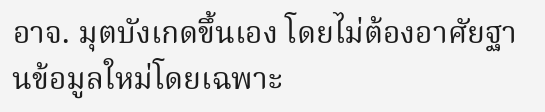อาจ. มุตบังเกดขึ้นเอง โดยไม่ต้องอาศัยฐานข้อมูลใหม่โดยเฉพาะ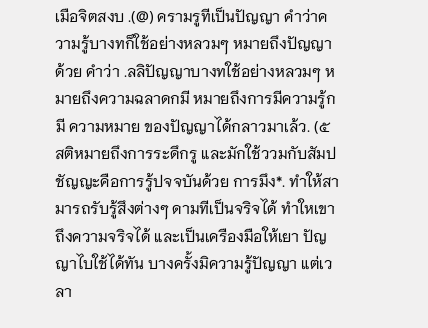เมือจิตสงบ .(@) ครามรูทีเป็นปัญญา คําว่าความรู้บางทก็ใช้อย่างหลวมๆ หมายถึงปัญญาด้วย คําว่า .ลลิปัญญาบางทใช้อย่างหลวมๆ หมายถึงความฉลาดกมี หมายถึงการมีความรู้กมี ความหมาย ของปัญญาได้กลาวมาเล้ว. (๕ สติหมายถึงการระดึกรู และมักใช้ววมกับสัมปชัญญะคือการรู้ปจจบันด้วย การมึง*. ทําให้สามารถรับรู้สึงต่างๆ ดามทีเป็นจริจได้ ทําใหเขาถึงความจริจได้ และเป็นเครืองมือให้เยา ปัญญาไบใช้ได้ทัน บางครั้งมิความรู้ปัญญา แต่เวลา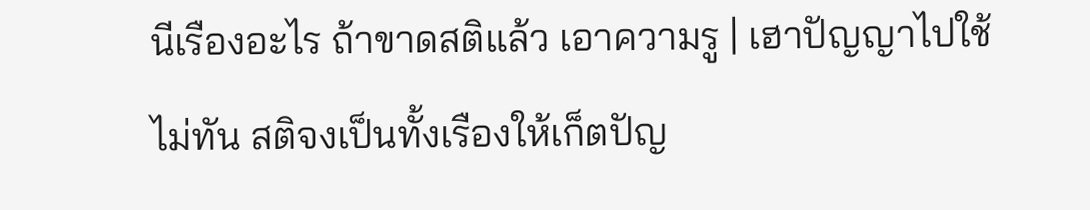นีเรืองอะไร ถ้าขาดสติแล้ว เอาความรู | เฮาปัญญาไปใช้ไม่ทัน สติจงเป็นทั้งเรืองให้เก็ตปัญ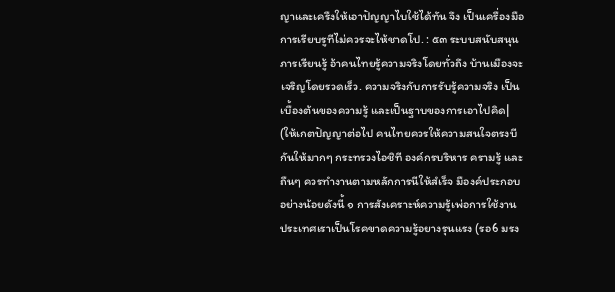ญาและเครืงให้เอาปัญญาไบใช้ได้ทัน จึง เป็นเครื่องมือการเรียบรูทีไม่ควรจะไห้ชาดโป. : ๕๓ ระบบสนับสนุนภารเรียนรู้ อ้าคนไทยรู้ความจริงโดยทั่วถึง บ้านเมืองจะเจริญโดยรวดเร็ว. ความจริงกับการรับรู้ความจริง เป็นเบื้องต้นของความรู้ และเป็นฐาบของการเอาไปคิด| (ให้เกตปัญญาต่อไป คนไทยควรให้ความสนใจตรงบีกันให้มากๆ กระทรวงไอชิที องค์กรบริหาร ครามรู้ และถืนๆ ควรทํางานตามหลักการนีให้สํเร็จ มืองค์ประกอบอย่างน้อยดังนี้ ๑ การสังเคราะห์ความรู้เพ่อการใช้งาน ประเทศเราเป็นโรคขาดความรู้อยางรุนแรง (รอ6 มรง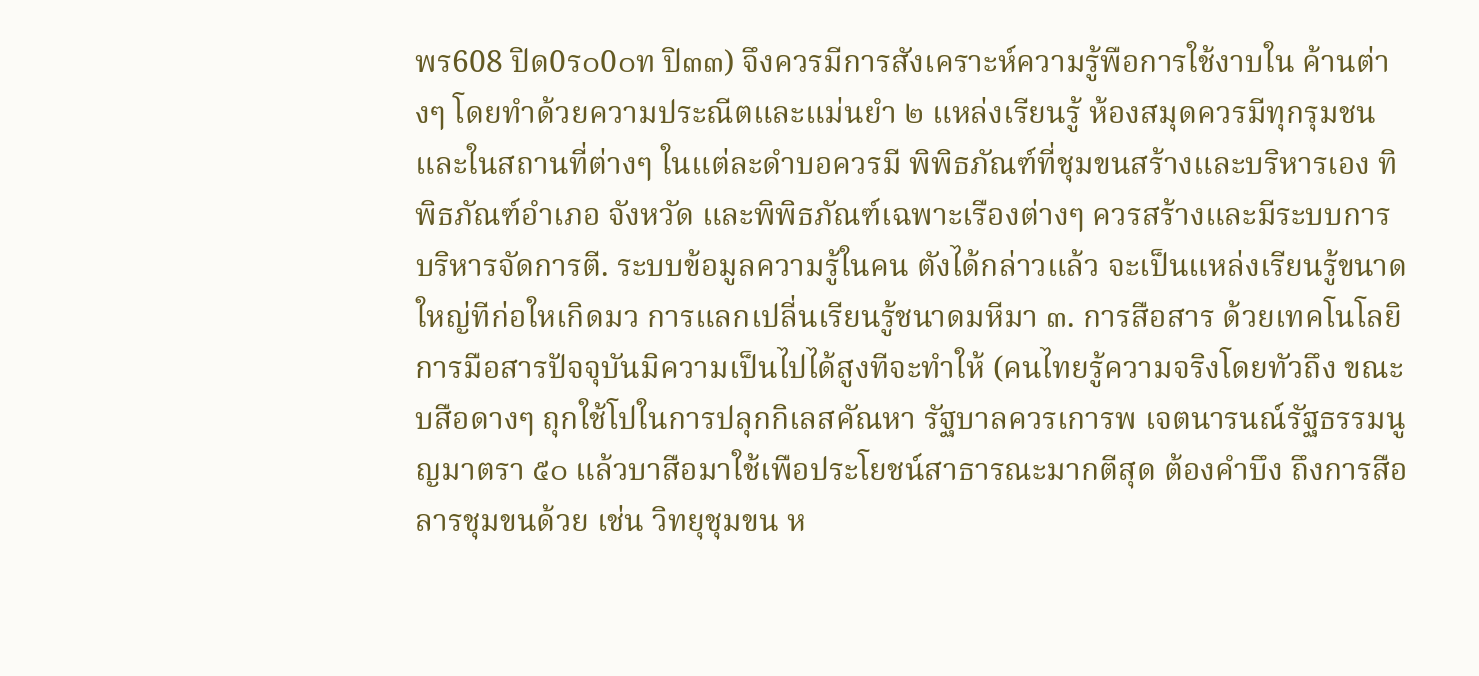พร608 ปิด0ร๐0๐ท ปิ๓๓) จึงควรมีการสังเคราะห์ความรู้พือการใช้งาบใน ค้านต่างๆ โดยทําด้วยความประณีตและแม่นยํา ๒ แหล่งเรียนรู้ ห้องสมุดควรมีทุกรุมชนและในสถานที่ต่างๆ ในแต่ละดําบอควรมี พิพิธภัณฑ์ที่ชุมขนสร้างและบริหารเอง ทิพิธภัณฑ์อําเภอ จังหวัด และพิพิธภัณฑ์เฉพาะเรืองต่างๆ ควรสร้างและมีระบบการบริหารจัดการตี. ระบบข้อมูลความรู้ในคน ตังได้กล่าวแล้ว จะเป็นแหล่งเรียนรู้ขนาดใหญ่ทีก่อใหเกิดมว การแลกเปลี่นเรียนรู้ชนาดมหีมา ๓. การสือสาร ด้วยเทคโนโลยิการมือสารปัจจุบันมิความเป็นไปได้สูงทีจะทําให้ (คนไทยรู้ความจริงโดยทัวถึง ขณะบสือดางๆ ถุกใช้โปในการปลุกกิเลสคัณหา รัฐบาลควรเการพ เจตนารนณ์รัฐธรรมนูญมาตรา ๕๐ แล้วบาสือมาใช้เพือประโยชน์สาธารณะมากตีสุด ต้องคําบึง ถึงการสือลารชุมขนด้วย เช่น วิทยุชุมขน ห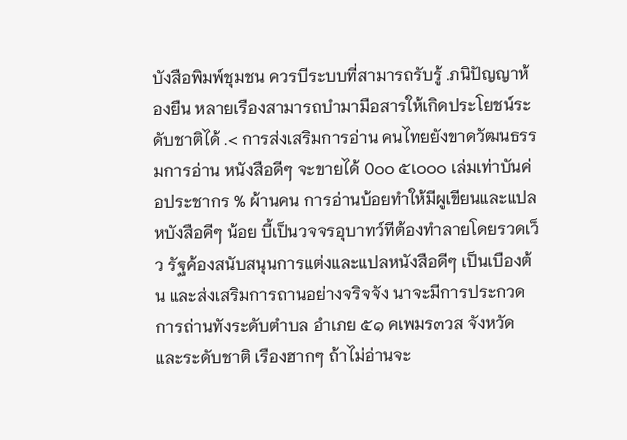บังสือพิมพ์ชุมชน ควรบีระบบที่สามารถรับรู้ .ภนิปัญญาห้องยืน หลายเรืองสามารถบํามามือสารให้เกิดประโยชน์ระดับชาติได้ .< การส่งเสริมการอ่าน คนไทยยังขาดวัฒนธรรมการอ่าน หนังสือดีๆ จะขายได้ 0๐๐ ๕เ๐๐๐ เล่มเท่าบันค่อประชากร % ผ้านคน การอ่านบ้อยทําให้มีผูเขียนและแปลหบังสือคีๆ น้อย บี้เป็นวจจรอุบาทว์ทีต้องทําลายโดยรวดเว็ว รัฐค้องสนับสนุนการแต่งและแปลหนังสือดีๆ เป็นเบืองต้น และส่งเสริมการถานอย่างจริจจัง นาจะมีการประกวดการถ่านทังระดับตําบล อําเภย ๕๑ คเพมร๓วส จังหวัด และระดับชาติ เรืองฮากๆ ถ้าไม่อ่านจะ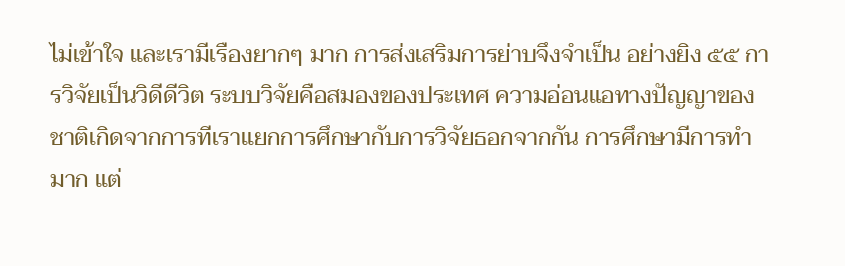ไม่เข้าใจ และเรามีเรืองยากๆ มาก การส่งเสริมการย่าบจึงจําเป็น อย่างยิง ๕๕ การวิจัยเป็นวิดีดีวิต ระบบวิจัยคือสมองของประเทศ ความอ่อนแอทางปัญญาของชาติเกิดจากการทีเราแยกการศึกษากับการวิจัยธอกจากกัน การศึกษามีการทํามาก แต่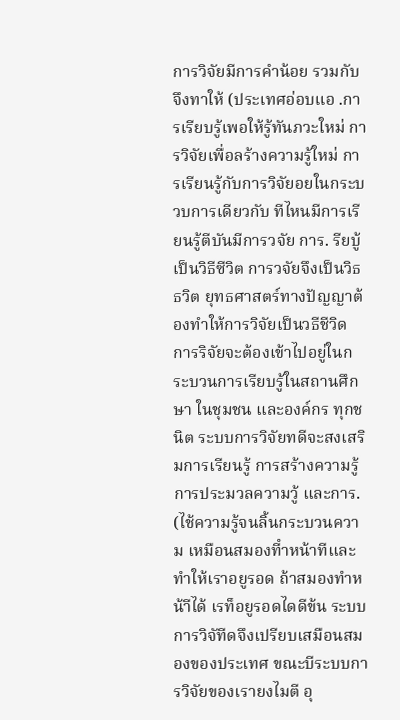การวิจัยมีการคําน้อย รวมกับจึงทาให้ (ประเทศอ่อบแอ .การเรียบรู้เพอให้รู้ทันภวะใหม่ การวิจัยเพื่อลร้างความรู้ใหม่ การเรียนรู้กับการวิจัยอยในกระบวบการเดียวกับ ทีไหนมีการเรียนรู้ตีบันมีการวจัย การ. รียบู้เป็นวิธีซีวิต การวจัยจึงเป็นวิธธวิต ยุทธศาสตร์ทางปัญญาต้องทําให้การวิจัยเป็นวธีชีวิด การริจัยจะต้องเข้าไปอยู่ในกระบวนการเรียบรู้ในสถานศึกษา ในชุมชน และองค์กร ทุกชนิต ระบบการวิจัยทดีจะสงเสริมการเรียนรู้ การสร้างความรู้ การประมวลความวู้ และการ. (ไช้ความรู้จนลิ้นกระบวนความ เหมือนสมองทีําหน้าทีและทําให้เราอยูรอด ถ้าสมองทําหน้าีได้ เรท็อยูรอดไดดีข้น ระบบการวิจัทีดจึงเปรียบเสมือนสมองของประเทศ ขณะบีระบบการวิจัยของเรายงไมตี อุ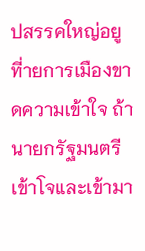ปสรรคใหญ่อยูที่ายการเมืองขาดความเข้าใจ ถ้า นายกรัฐมนตรีเข้าโจและเข้ามา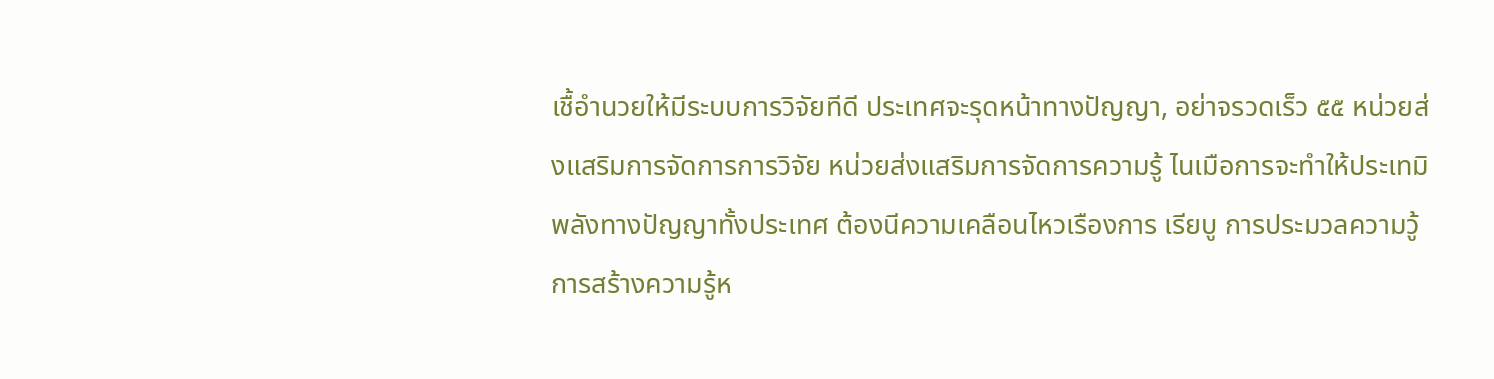เชื้อํานวยให้มีระบบการวิจัยทีดี ประเทศจะรุดหน้าทางปัญญา, อย่าจรวดเร็ว ๕๕ หน่วยส่งแสริมการจัดการการวิจัย หน่วยส่งแสริมการจัดการความรู้ ไนเมือการจะทําให้ประเทมิพลังทางปัญญาทั้งประเทศ ต้องนีความเคลือนไหวเรืองการ เรียบู การประมวลความวู้ การสร้างความรู้ห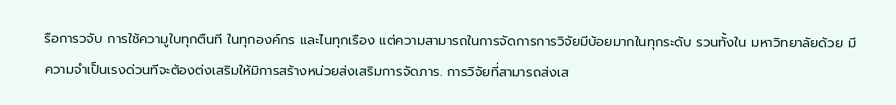รือการวจับ การใช้ความูใบทุกตืนที ในทุกองค์กร และไนทุกเรือง แต่ความสามารถในการจัดการการวิจัยมีบ้อยมากในทุกระดับ รวนทั้งใน มหาวิทยาลัยด้วย มีความจําเป็นเรงด่วนทีจะต้องต่งเสริมให้มิการสร้างหน่วยส่งเสริมการจัดภาร. การวิจัยที่สามารถส่งเส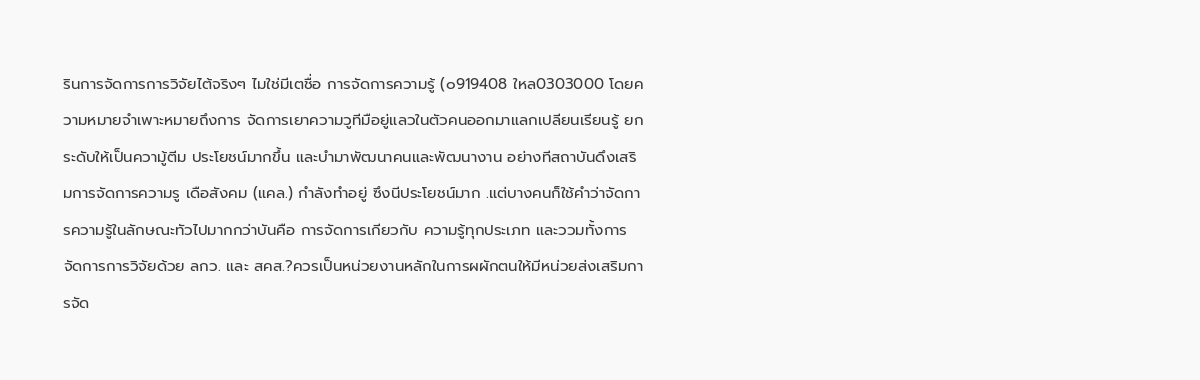รินการจัดการการวิจัยไต้จริงๆ ไมใช่มีเตชื่อ การจัดการความรู้ (๐919408 ใหล0303000 โดยความหมายจําเพาะหมายถึงการ จัดการเยาความวูทีมือยู่แลวในตัวคนออกมาแลกเปลียนเรียนรู้ ยกระดับให้เป็นความู้ตีม ประโยชน์มากขึ้น และบํามาพัฒนาคนและพัฒนางาน อย่างทีสถาบันดึงเสริมการจัดการความรู เดือสังคม (แคล.) กําลังทําอยู่ ซึงนีประโยชน์มาก .แต่บางคนก็ใช้คําว่าจัดการความรู้ในลักษณะทัวไปมากกว่าบันคือ การจัดการเกียวกับ ความรู้ทุกประเภท และววมทั้งการจัดการการวิจัยด้วย ลกว. และ สคส.?ควรเป็นหน่วยงานหลักในการผผักตนให้มีหน่วยส่งเสริมการจัด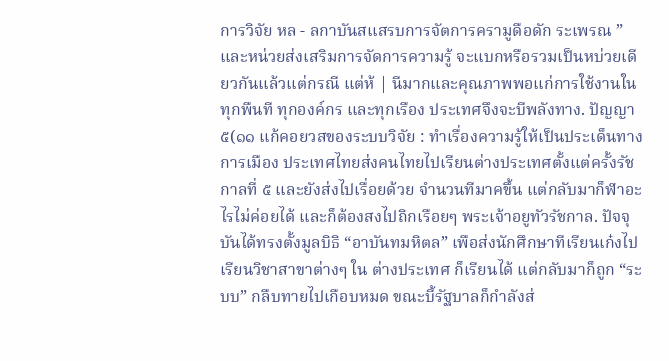การวิจัย หล - ลกาบันสแสรบการจัตการครามูดือดัก ระเพรณ ” และหน่วยส่งเสริมการจัดการความรู้ จะแบกหรือรวมเป็นหบ่วยเดียวกันแล้วแต่กรณี แต่ห้ | นีมากและคุณภาพพอแก่การใช้งานในทุกพืนที ทุกองค์กร และทุกเรือง ประเทศจึงจะบีพลังทาง. ปัญญา ๕(๑๑ แก้คอยวสของระบบวิจัย : ทําเรื่องความรู้ให้เป็นประเด็นทางการเมือง ประเทศไทยส่งคนไทยไปเรียนต่างประเทศตั้งแต่ครั้งรัชกาลที่ ๕ และยังส่งไปเรื่อยด้วย จํานวนทีมาคขึ้น แต่กลับมาก็ฬาอะไรไม่ค่อยได้ และก็ต้องสงไปถิกเรือยๆ พระเจ้าอยูทัวรัชกาล. ปัจจุบันได้ทรงตั้งมูลบิธิ “อาบันทมหิตล” เพือส่งนักศึกษาทีเรียนเก๋งไปเรียนวิชาสาขาต่างๆ ใน ต่างประเทศ ก็เรียนได้ แต่กลับมาก็ถูก “ระบบ” กลืบทายไปเกือบหมด ขณะบี้รัฐบาลก็กําลังส่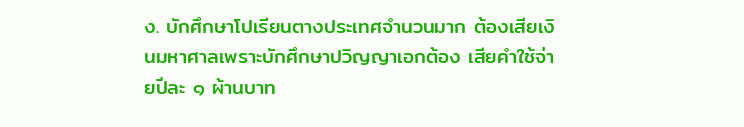ง. บักศึกษาโปเรียนตางประเทศจํานวนมาก ต้องเสียเงินมหาศาลเพราะบักศึกษาปวิญญาเอกต้อง เสียคําใช้จ่ายปีละ ๑ ผ้านบาท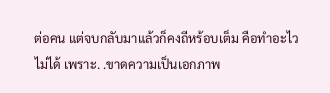ต่อคน แต่จบกลับมาแล้วก็คงถีหร้อบเต็ม คือทําอะไวไม่ได้ เพราะ. .ขาดความเป็นเอกภาพ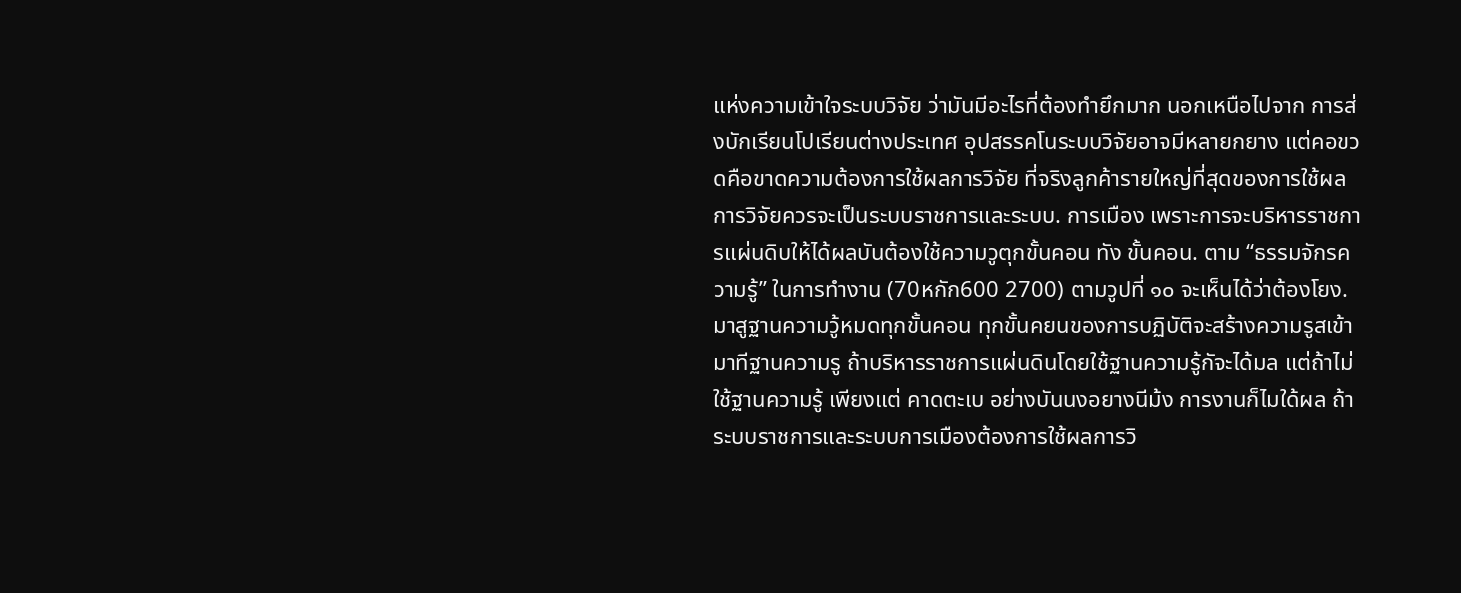แห่งความเข้าใจระบบวิจัย ว่ามันมีอะไรที่ต้องทํายึกมาก นอกเหนือไปจาก การส่งบักเรียนโปเรียนต่างประเทศ อุปสรรคโนระบบวิจัยอาจมีหลายกยาง แต่คอขวดคือขาดความต้องการใช้ผลการวิจัย ที่จริงลูกค้ารายใหญ่ที่สุดของการใช้ผลการวิจัยควรจะเป็นระบบราชการและระบบ. การเมือง เพราะการจะบริหารราชการแผ่นดิบให้ได้ผลบันต้องใช้ความวูตุกขั้นคอน ทัง ขั้นคอน. ตาม “ธรรมจักรความรู้” ในการทํางาน (70หกัก600 2700) ตามวูปที่ ๑๐ จะเห็นได้ว่าต้องโยง. มาสูฐานความวู้หมดทุกขั้นคอน ทุกขั้นคยนของการบฏิบัติจะสร้างความรูสเข้ามาทีฐานความรู ถ้าบริหารราชการแผ่นดินโดยใช้ฐานความรู้กัจะได้มล แต่ถ้าไม่ใช้ฐานความรู้ เพียงแต่ คาดตะเบ อย่างบันนงอยางนีม้ง การงานก็ไมใด้ผล ถ้าระบบราชการและระบบการเมืองต้องการใช้ผลการวิ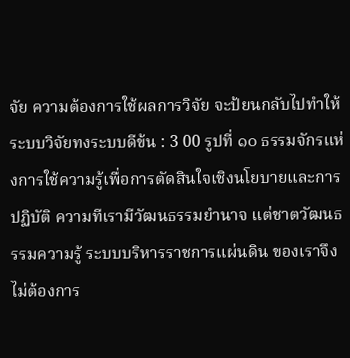จัย ความต้องการใช้ผลการวิจัย จะป้ยนกลับไปทําให้ระบบวิจัยทงระบบดีข้น : 3 00 รูปที่ ๑๐ ธรรมจักรแห่งการใช้ความรู้เพื่อการตัดสินใจเชิงนโยบายและการปฏิบัติ ความทีเรามีวัฒนธรรมยํานาจ แต่ชาตวัฒนธรรมความรู้ ระบบบริหารราชการแผ่นดิน ของเราจึงไม่ต้องการ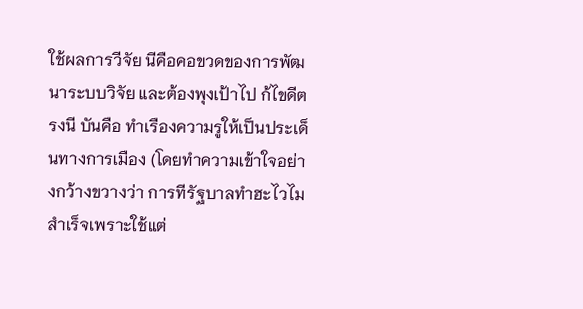ใช้ผลการวีจัย นีคือคอขวดของการพัฒนาระบบวิจัย และต้องพุงเป้าไป ก้ไขดีตรงนี บันคือ ทําเรืองความรูให้เป็นประเด็นทางการเมือง (โดยทําความเข้าใจอย่างกว้างขวางว่า การทีรัฐบาลทําฮะไวไมสําเร็จเพราะใช้แต่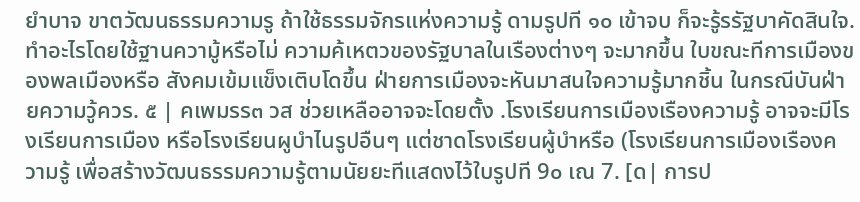ยําบาจ ขาตวัฒนธรรมความรู ถ้าใช้ธรรมจักรแห่งความรู้ ดามรูปที ๑๐ เข้าจบ ก็จะรู้รรัฐบาคัดสินใจ. ทําอะไรโดยใช้ฐานความู้หรือไม่ ความค้เหตวของรัฐบาลในเรืองต่างๆ จะมากขึ้น ใบขณะทีการเมืองของพลเมืองหรือ สังคมเข้มแข็งเติบโดขึ้น ฝ่ายการเมืองจะหันมาสนใจความรู้มากชิ้น ในกรณีบันฝ่ายความวู้ควร. ๕ | คเพมรร๓ วส ช่วยเหลืออาจจะโดยตั้ง .โรงเรียนการเมืองเรืองความรู้ อาจจะมีโรงเรียนการเมือง หรือโรงเรียนผูบําไนรูปอืนๆ แต่ชาดโรงเรียนผู้บําหรือ (โรงเรียนการเมืองเรืองความรู้ เพื่อสร้างวัฒนธรรมความรู้ตามนัยยะทีแสดงไว้ใบรูปที 9๐ เณ 7. [ด| การป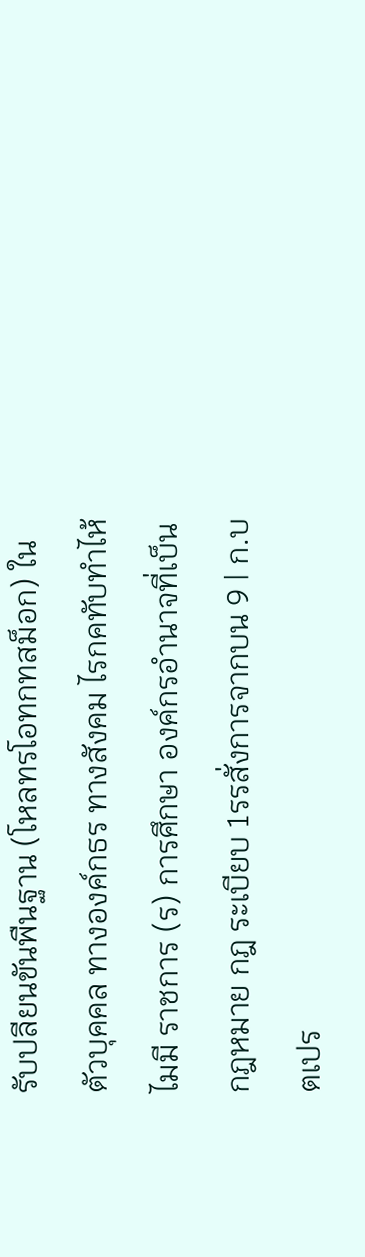รับปลียนขันพืนฐาน (โหลทรโอทกทสม็อก) ในตัวบุคคล ทางองค์กธร ทางสังคม ไรกคทับทําไห้ไมมี ราชการ (ร) การศึกษา องค์กรอํานาจที่เบ็น กฎหมาย กฎ ระเบียบ 1รรสั่งการจากบน 9 | ก.บตเปร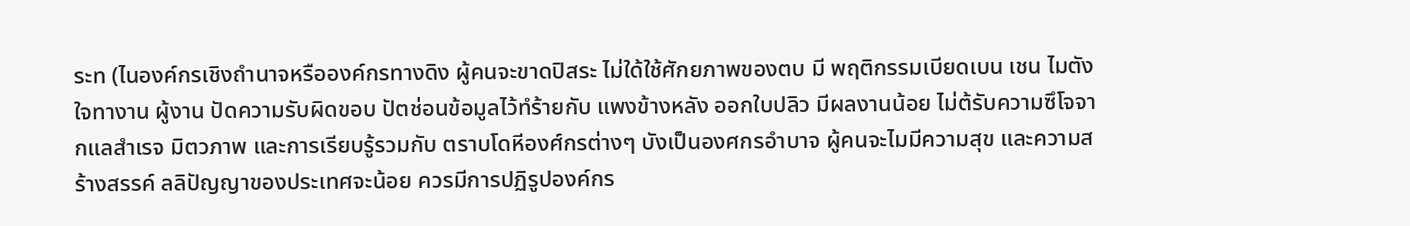ระท (ไนองค์กรเชิงถํานาจหรือองค์กรทางดิง ผู้คนจะขาดปิสระ ไม่ใด้ใช้ศักยภาพของตบ มี พฤติกรรมเบียดเบน เชน ไมตังใจทางาน ผู้งาน ปัดความรับผิดขอบ ปัตช่อนข้อมูลไว้ทํร้ายกับ แพงข้างหลัง ออกใบปลิว มีผลงานน้อย ไม่ต้รับความซึโจจากแลสําเรจ มิตวภาพ และการเรียบรู้รวมกับ ตราบโดหีองศ์กรต่างๆ บังเป็นองศกรอําบาจ ผู้คนจะไมมีความสุข และความสร้างสรรค์ ลลิปัญญาของประเทศจะน้อย ควรมีการปฏิรูปองค์กร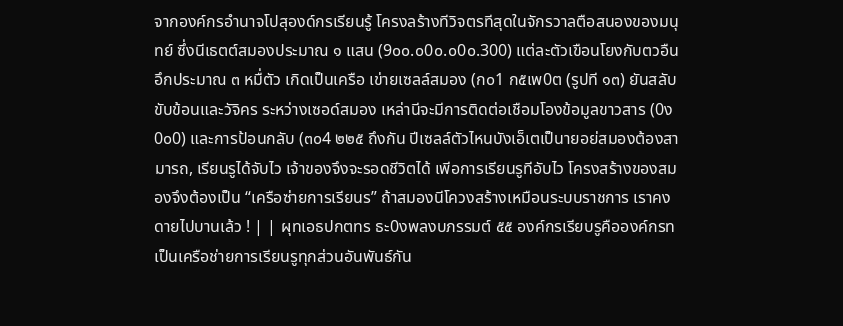จากองค์กรอํานาจโปสุองด์กรเรียนรู้ โครงลร้างทีวิจตรทีสุดในจักรวาลตือสนองของมนุทย์ ซึ่งนีเธตต์สมองประมาณ ๑ แสน (9๐๐.๐0๐.๐0๐.300) แต่ละตัวเขือนโยงกับตวอืนอึกประมาณ ๓ หมื่ตัว เกิดเป็นเครือ เข่ายเซลล์สมอง (ก๐1 ก๕เพ0ต (รูปที ๑๓) ยันสลับขับข้อนและวัจิคร ระหว่างเซอด์สมอง เหล่านีจะมีการติดต่อเชือมโองข้อมูลขาวสาร (0ง0๐0) และการป้อนกลับ (๓๐4 ๒๒๕ ถึงกัน ปีเซลล์ตัวไหนบังเอ็เตเป็นายอย่สมองต้องสามารถ, เรียนรูได้จับไว เจ้าของจึงจะรอดชีวิตได้ เพีอการเรียนรูทีอับไว โครงสร้างของสมองจึงต้องเป็น “เครือซ่ายการเรียนร” ถ้าสมองนีโควงสร้างเหมือนระบบราชการ เราคงดายไปบานเล้ว ! | | ผุทเอธปกตทร ธะ0งพลงบภรรมต์ ๕๕ องค์กรเรียบรูคือองค์กรทเป็นเครือช่ายการเรียนรูทุกส่วนอันพันธ์กัน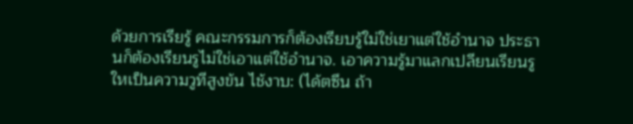ด้วยการเรียรู้ คณะกรรมการก็ต้องเรียบรู้ใม่ใช่เยาแต่ใช้อํานาจ ประธานก็ต้องเรียนรูไม่ใช่เอาแต่ใช้อํานาจ. เอาความรู้มาแลกเปลียนเรียนรูใหเป็นความวูทีสูงข้น ไช้งาบ: (ได้ตซึน ถ้า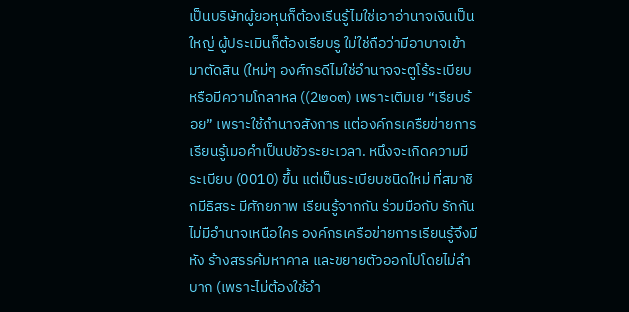เป็นบริษัทผู้ยอหุนก็ต้องเรีนรู้ไมใช่เอาอ่านาจเงินเป็นใหญ่ ผู้ประเมินก็ต้องเรียบรู ใม่ใช่ถือว่ามีอาบาจเข้ามาตัดสิน (ใหม่ๆ องศ์กรดีไมใช่อํานาจจะตูโร้ระเบียบหรือมีความโกลาหล ((2๒๐๓) เพราะเติมเย “เรียบร้อย” เพราะใช้ถํานาจสังการ แต่องค์กรเครืยข่ายการเรียนรู้เมอคําเป็นปชัวระยะเวลา. หนึงจะเกิดความมีระเบียบ (0010) ขึ้น แต่เป็นระเบียบชนิดใหม่ ที่สมาชิกมีธิสระ มีศักยภาพ เรียนรู้จากกัน ร่วมมือกับ รักกัน ไม่มีอํานาจเหนือใคร องค์กรเครือข่ายการเรียนรู้จึงมีหัง ร้างสรรค้มหาคาล และขยายตัวออกไปโดยไม่ลําบาก (เพราะไม่ต้องใช้อํา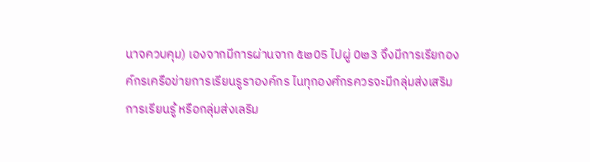นาจควบคุม) เองจากมีการผ่านจาก ๕๒05 ไปผู่ 0๒3 จึงมีการเรียกองค์กรเครือข่ายการเรียนรูราองค์กร ไนทุกองศ์กรควรจะมีกลุ่มส่งเสริมการเรียนรู้ หรือกลุ่มส่งเลริม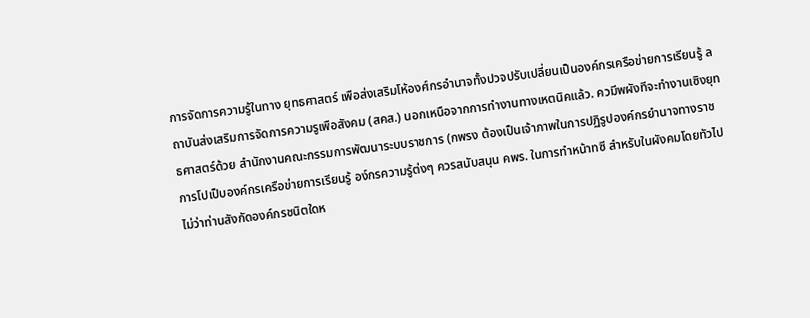การจัดการความรู้ในทาง ยุทธศาสตร์ เพือส่งเสริมโห้องศ์กรอํานาจทั้งปวจปรับเปลี่ยนเป็นองค์กรเครือข่ายการเรียนรู้ ลถาบันส่งเสริมการจัดการความรูเพือสังคม (สคส.) นอกเหนือจากการทํางานทางเหตนิคแล้ว. ควมีพผังทีจะทํางานเซิงยุทธศาสตร์ด้วย สํานักงานคณะกรรมการพัฒนาระบบราชการ (กพรง ต้องเป็นเจ้าภาพในการปฏิรูปองค์กรยํานาจทางราชการโปเป็บองค์กรเครือข่ายการเรียนรู้ อง์กรความรู้ต่งๆ ควรสนับสนุน คพร. ในการทําหน้าทซี สําหรับในผังคมโดยทัวไป ไม่ว่าท่านสังกัดองค์กรชนิตใดห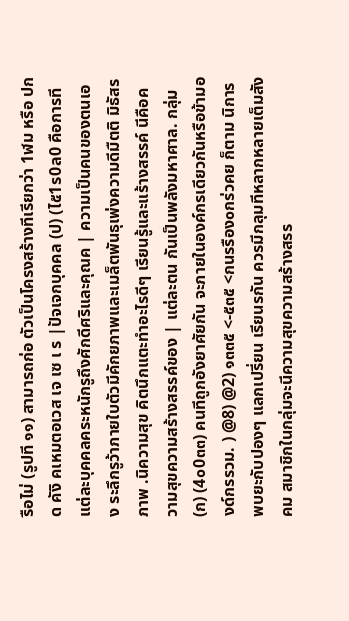รือไม่ (รูปที ๑๑) สามารถก่อ ตัวเป็นโครงสร้างทีเรียกว่า 1ฬม หรือ ปกด คังิ คเหมตอเวส เจ เซ เ ร |ปัจเจกบุคคล (ป) (ไ๕1ร0ล0 คือการทีแต่ละบุคคลคระหนักรูถึงศักดีศริและคุณค | ความเป็นคนของตนเอง ระลึกรูว้าภายใบตัวมีคักยภาพและเมล็ตพันธุเพ่งความดีมืตติ มิธัสรภาพ .นิความสุข คิตนึกแตะทําอะไรดีๆ เรียนรู้และแร้างสรรค์ นีคือความสุขความสร้างสรรค์ของ | แต่ละตน กันเป็นพลังมหาศาล. กลุ่ม (ก) (4๐0๓๓) คนทีถูกอังยาศัยกัน จะภายในองค์กรเดียวกันหรือข้ามองด์กรรวม. ) @8) @2) ๑๓๓๕ <-๕๓๕ <กนรรือง๐กร่วคย ก็ตาม นิการพบยะกับปองๆ แลกเปรี่ยน เรียนรกัน ควรมีกลุมทีหลากหลายเต็มสังคม สมาชิกในกลุ่มจะนีความสุขความสร้างสรร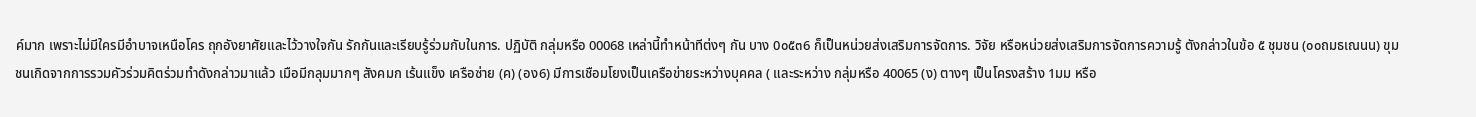ค์มาก เพราะไม่มีใครมีอําบาจเหนือโคร ถุกอังยาศัยและไว้วางใจกัน รักกันและเรียบรู้ร่วมกับในการ. ปฏิบัติ กลุ่มหรือ 00068 เหล่านี้ทําหน้าทีต่งๆ กัน บาง 0๐๕๓6 ก็เป็นหน่วยส่งเสริมการจัดการ. วิจัย หรือหน่วยส่งเสริมการจัดการความรู้ ตังกล่าวในข้อ ๕ ชุมชน (๐๐ถมธเณนน) ขุมชนเกิดจากการรวมคัวร่วมคิตร่วมทําดังกล่าวมาแล้ว เมือมีกลุมมากๆ สังคมก เร้นแข็ง เครือซ่าย (ค) (อง6) มีการเชือมโยงเป็นเครือข่ายระหว่างบุคคล ( และระหว่าง กลุ่มหรือ 40065 (ง) ตางๆ เป็นโครงสร้าง 1มม หรือ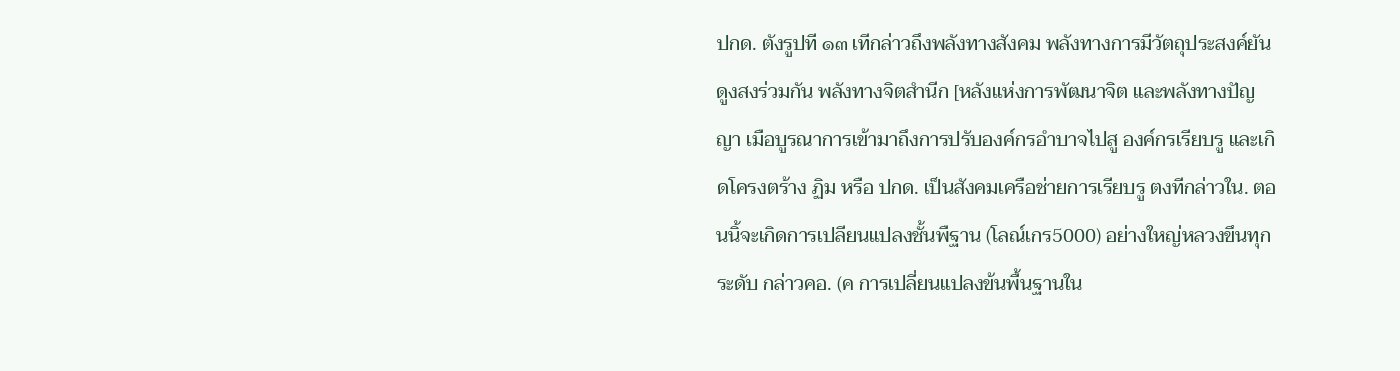ปกด. ตังรูปที ๑๓ เทีกล่าวถึงพลังทางสังคม พลังทางการมีวัตถุประสงค์ยันดูงสงร่วมกัน พลังทางจิตสํานีก [หลังแห่งการพัฒนาจิต และพลังทางปัญญา เมือบูรณาการเข้ามาถึงการปรับองค์กรอําบาจไปสู องค์กรเรียบรู และเกิดโครงตร้าง ฏิม หรือ ปกด. เป็นสังคมเครือช่ายการเรียบรู ตงทีกล่าวใน. ตอนนิ้จะเกิดการเปลียนแปลงชั้นพืฐาน (โลณ์เกร5000) อย่างใหญ่หลวงขึนทุกระดับ กล่าวคอ. (ค การเปลี่ยนแปลงข้นพื้นฐานใน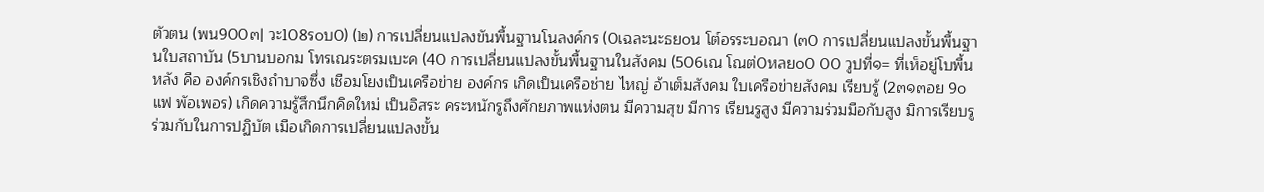ตัวตน (พน900๓| วะ108ร๐บ0) (๒) การเปลี่ยนแปลงขันพื้นฐานโนลงค์กร (0เฉละนะธย๐น โต์อรระบอณา (๓0 การเปลี่ยนแปลงขั้นพื้นฐานใบสถาบัน (5บานบอกม โทรเณระตรมเบะค (40 การเปลี่ยนแปลงขั้นพื้นฐานในสังคม (506เณ โณต่0หลย๐0 00 วูปที่๑= ที่เห็อยู่โบพื้นหลัง คือ องค์กรเชิงถําบาจซึ่ง เชือมโยงเป็นเครือข่าย องค์กร เกิดเป็นเครือช่าย ไหญ่ อ้าเต็มสังคม ใบเครือข่ายสังคม เรียบรู้ (2๓๑๓อย 9๐แฟ พัอเพอร) เกิดความรู้สึกนึกคิดใหม่ เป็นอิสระ คระหนักรูถึงศักยภาพแห่งตน มีความสุข มีการ เรียนรูสูง มีความร่วมมือกับสูง มิการเรียบรูร่วมกับในการปฏิบัต เมือเกิดการเปลี่ยนแปลงขั้น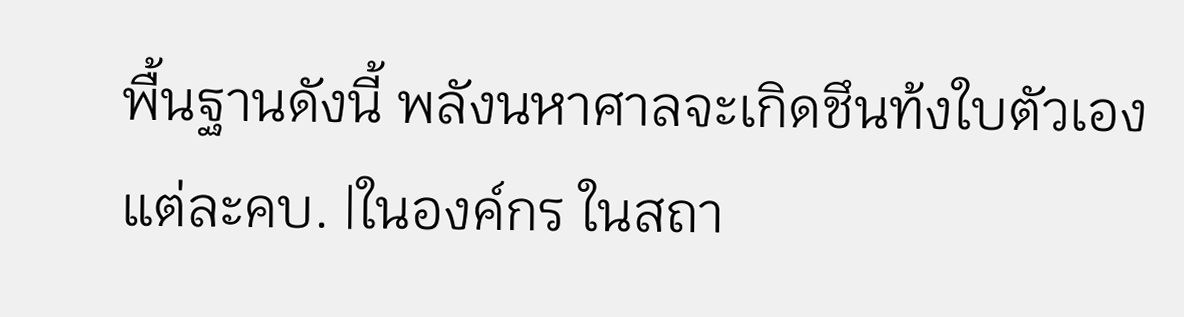พื้นฐานดังนี้ พลังนหาศาลจะเกิดชึนท้งใบตัวเองแต่ละคบ. |ในองค์กร ในสถา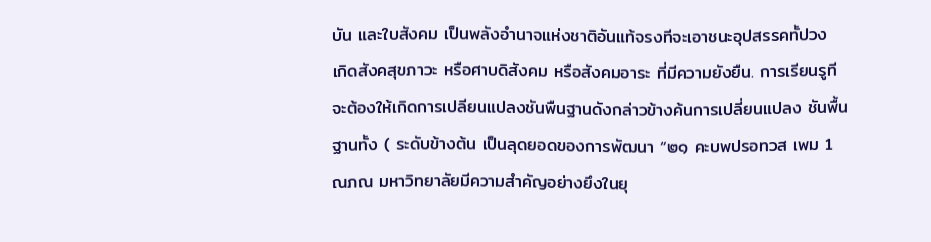บัน และใบสังคม เป็นพลังอํานาจแห่งชาติอันแท้จรงทีจะเอาชนะอุปสรรคทั้ปวง เกิดสังคสุขภาวะ หรือศาบดิสังคม หรือสังคมอาระ ที่มีความยังยืน. การเรียนรูทีจะต้องให้เกิดการเปลียนแปลงชันพืนฐานดังกล่าวข้างค้นการเปลี่ยนแปลง ชันพื้นฐานทั้ง ( ระดับข้างต้น เป็นลุดยอดของการพัฒนา “๒๑ คะบพปรอทวส เพม 1ณภณ มหาวิทยาลัยมีความสําคัญอย่างยึงในยุ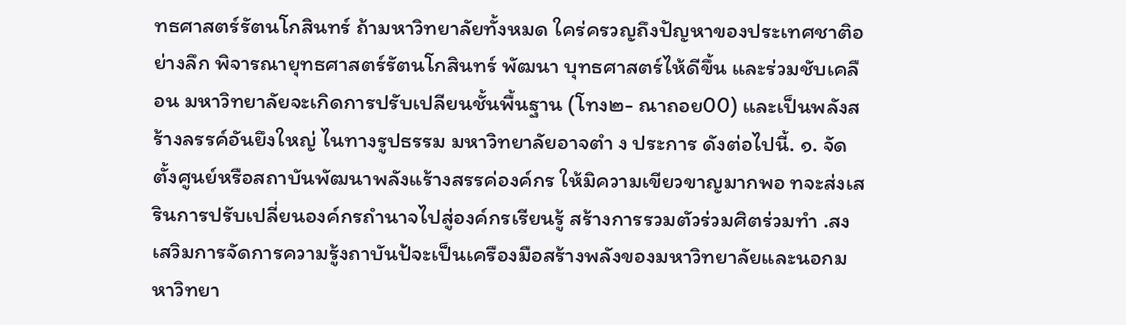ทธศาสตร์รัตนโกสินทร์ ถ้ามหาวิทยาลัยทั้งหมด ใคร่ครวญถึงปัญหาของประเทศชาติอย่างลึก พิจารณายุทธศาสตร์รัตนโกสินทร์ พัฒนา บุทธศาสตร์ไห้ดีขึ้น และร่วมชับเคลือน มหาวิทยาลัยจะเกิดการปรับเปลียนชั้นพื้นฐาน (โทง๒- ณาถอย00) และเป็นพลังสร้างลรรค์อันยึงใหญ่ ไนทางรูปธรรม มหาวิทยาลัยอาจตํา ง ประการ ดังต่อไปนี้. ๑. จัดตั้งศูนย์หรือสถาบันพัฒนาพลังแร้างสรรค่องค์กร ให้มิความเขียวขาญมากพอ ทจะส่งเสรินการปรับเปลี่ยนองค์กรถํานาจไปสู่องค์กรเรียนรู้ สร้างการรวมตัวร่วมศิตร่วมทํา .สงเสวิมการจัดการความรู้งถาบันป้จะเป็นเครืองมือสร้างพลังของมหาวิทยาลัยและนอกมหาวิทยา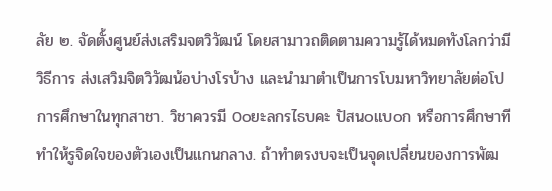ลัย ๒. จัดตั้งศูนย์ส่งเสริมจตวิวัฒน์ โดยสามาวถติดตามความรู้ได้หมดทังโลกว่ามีวิธีการ ส่งเสวิมจิตวิวัฒน้อบ่างโรบ้าง และนํามาตําเป็นการโบมหาวิทยาลัยต่อโป การศึกษาในทุกสาชา. วิชาควรมี 0๐ยะลกรไธบคะ ปัสน๐แบ๐ก หรือการศึกษาทีทําให้รูจิดใจของตัวเองเป็นแกนกลาง. ถ้าทําตรงบจะเป็นจุดเปลี่ยนของการพัฒ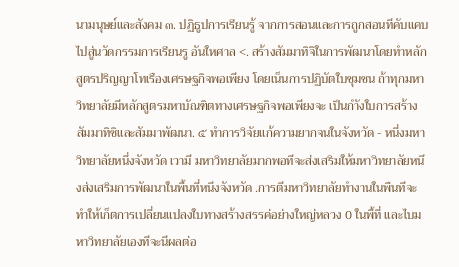นามนุษย์และสังคม ๓. ปฏิธูปการเรียนรู้ จากการสอนและการถูกสอนทีคับแคบไปสู่นวัดกรรมการเรียนรู อันใหศาล <. สร้างสัมมาทิจิในการพัฒนาโดยทําหลักสูตรปริญญาโทเรืองเศรษฐกิจพอเพียง โดยเน็นการปฏิบัตใบชุมชน ถ้าทุกมหาวิทยาลัยมีหลักสูตรมหาบัณฑิตทางเศรษฐกิจพอเพียงจะ เป็นกําังใบการสร้างสัมมาทิซิและสัมมาพัฒนา. ๕ ทําการวิจัยแก้ความยากจนในจังหวัด - หนี่งมหาวิทยาลัยหนึ่งจังหวัด เวามี มหาวิทยาลัยมากพอทีจะส่งเสริมให้มหาวิทยาลัยหนึงส่งเสริมการพัฒนาในพื้นที่หนึงจังหวัด .การตีมหาวิทยาลัยทํางานในพืนทีจะทําให้เก็ตการเปลี่ยนแปลงใบทางสร้างสรรค่อย่างใหญ่หลวง 0 ในพื้ที่ และไบมหาวิทยาลัยเองทีจะนีผลต่อ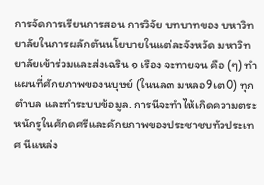การจัดการเรียนการสอน การวิจัย บทบาทของ บหาวิทยาลัยในการผลักตันนโยบายในแต่ละจังหวัด มหาวิทยาลัยเข้าร่วมและส่งเฉริน ๑ เรือง จะทายจน คือ (ๆ) ทําแผนที่ศักยภาพของนบุษย์ (ในนล๓ มหลอ9เต0) ทุกตําบล และทําระบบข้อมูล. การนีจะทําไห้เกิดความตระหนักรูในศักดศรีและคักยภาพของประชาชบทัวประเทศ นีแหล่ง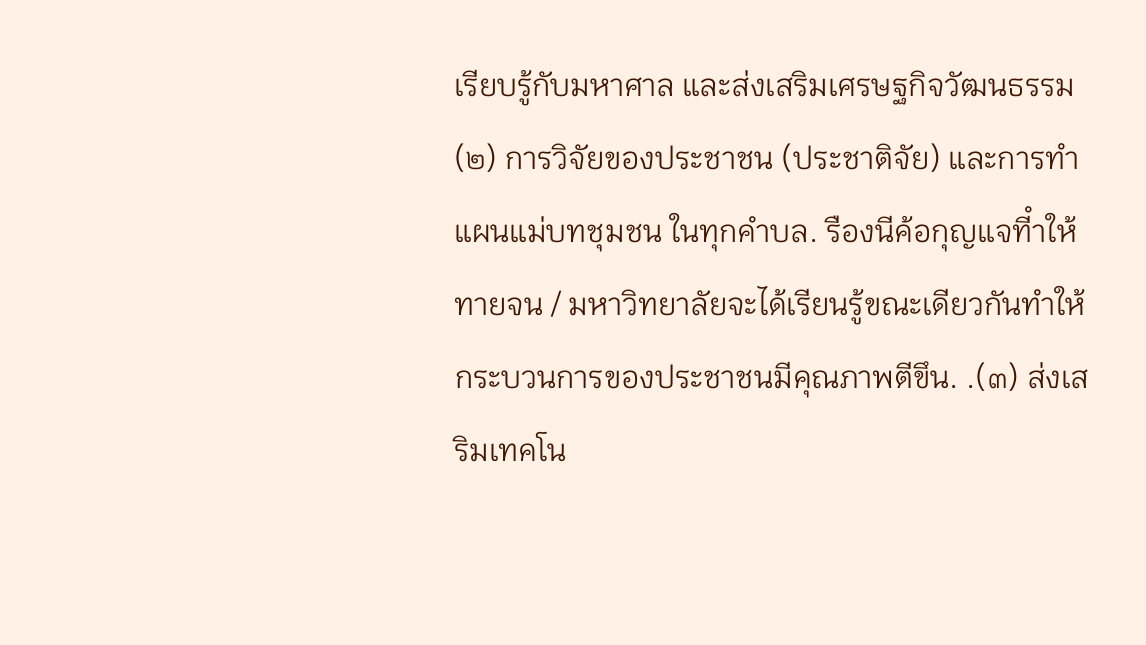เรียบรู้กับมหาศาล และส่งเสริมเศรษฐกิจวัฒนธรรม (๒) การวิจัยของประชาชน (ประชาติจัย) และการทําแผนแม่บทชุมชน ในทุกคําบล. รืองนีค้อกุญแจทีําให้ทายจน / มหาวิทยาลัยจะได้เรียนรู้ขณะเดียวกันทําให้ กระบวนการของประชาชนมีคุณภาพตีขึน. .(๓) ส่งเสริมเทคโน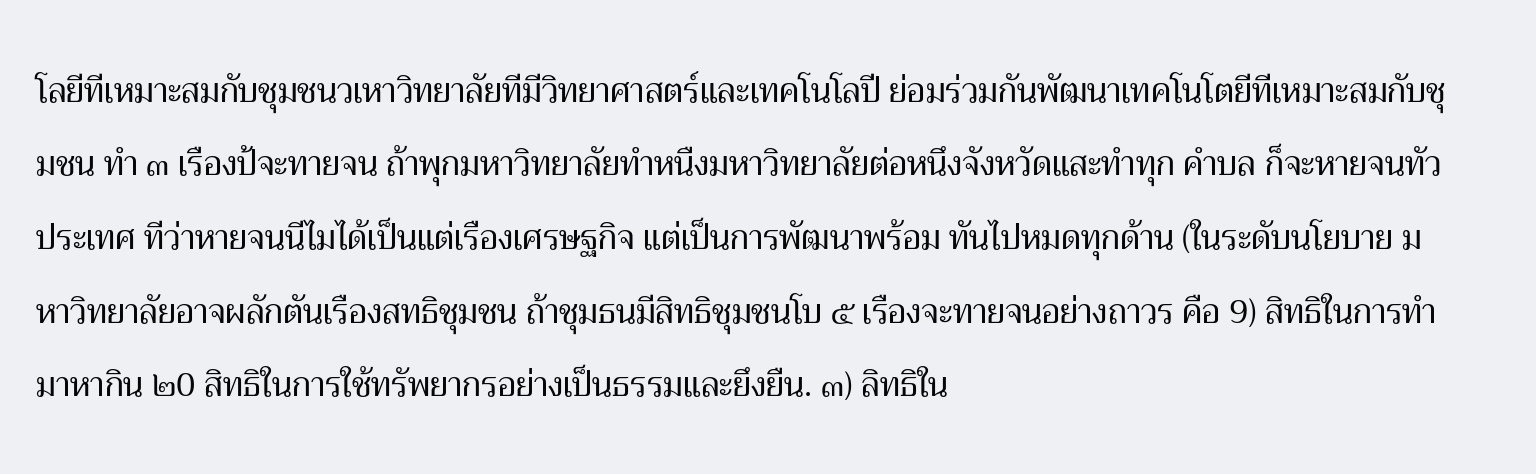โลยีทีเหมาะสมกับชุมชนวเหาวิทยาลัยทีมีวิทยาศาสตร์และเทคโนโลปี ย่อมร่วมกันพัฒนาเทคโนโตยีทีเหมาะสมกับชุมชน ทํา ๓ เรืองป้จะทายจน ถ้าพุกมหาวิทยาลัยทําหนืงมหาวิทยาลัยต่อหนึงจังหวัดแสะทําทุก คําบล ก็จะหายจนทัวประเทศ ทีว่าหายจนนีไมได้เป็นแต่เรืองเศรษฐกิจ แต่เป็นการพัฒนาพร้อม ทันไปหมดทุกด้าน (ในระดับนโยบาย มหาวิทยาลัยอาจผลักตันเรืองสทธิชุมชน ถ้าชุมธนมีสิทธิชุมชนโบ ๕ เรืองจะทายจนอย่างถาวร คือ 9) สิทธิในการทํามาหากิน ๒0 สิทธิในการใช้ทรัพยากรอย่างเป็นธรรมและยึงยืน. ๓) ลิทธิใน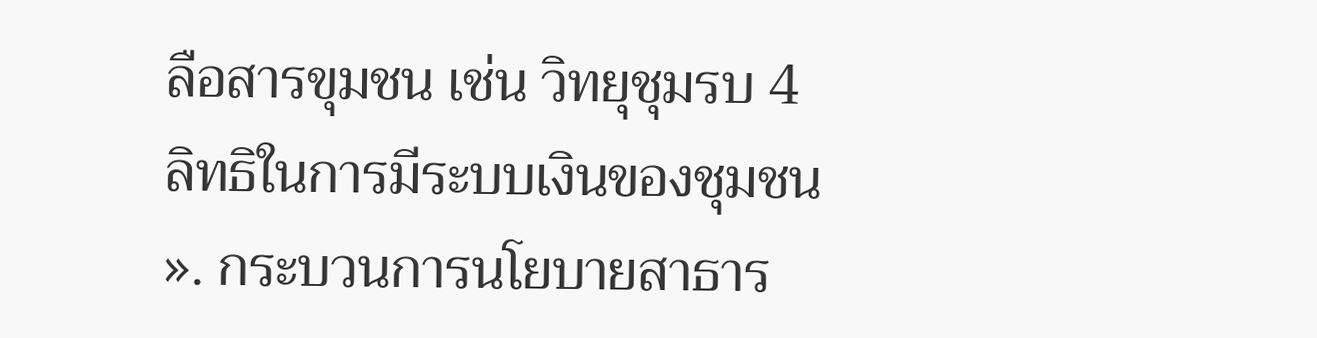ลือสารขุมชน เช่น วิทยุชุมรบ 4 ลิทธิในการมีระบบเงินของชุมชน ». กระบวนการนโยบายสาธาร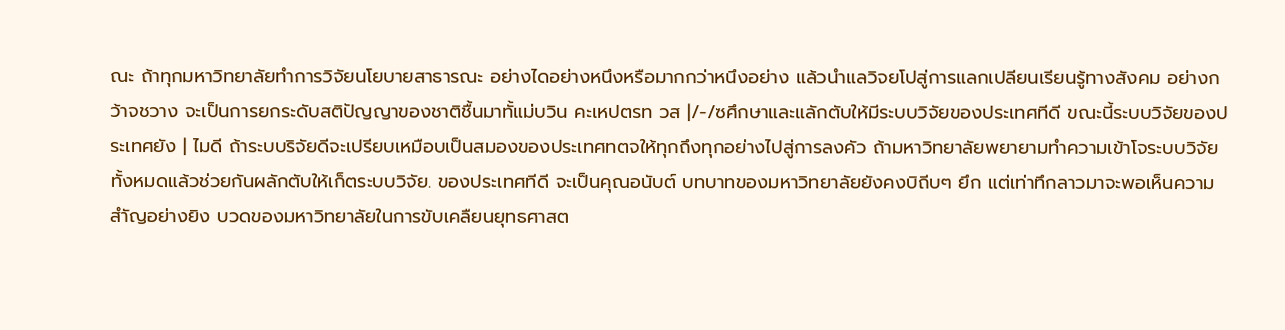ณะ ถ้าทุกมหาวิทยาลัยทําการวิจัยนโยบายสาธารณะ อย่างไดอย่างหนึงหรือมากกว่าหนึงอย่าง แล้วนําแลวิจยโปสู่การแลกเปลียนเรียนรู้ทางสังคม อย่างกว้าจชวาง จะเป็นการยกระดับสติปัญญาของชาติชื้นมาทั้แม่บวิน คะเหปตรท วส |/-/ซศึกษาและแลักตับให้มีระบบวิจัยของประเทศทีดี ขณะนี้ระบบวิจัยของประเทศยัง | ไมดี ถ้าระบบริจัยดีจะเปรียบเหมือบเป็นสมองของประเทศทตจให้ทุกถึงทุกอย่างไปสู่การลงคัว ถ้ามหาวิทยาลัยพยายามทําความเข้าโจระบบวิจัยทั้งหมดแล้วช่วยกันผลักตับให้เก็ตระบบวิจัย. ของประเทศทีดี จะเป็นคุณอนับต์ บทบาทของมหาวิทยาลัยยังคงบิถีบๆ ยึก แต่เท่าทึกลาวมาจะพอเห็นความสําัญอย่างยิง บวดของมหาวิทยาลัยในการขับเคลืยนยุทธศาสต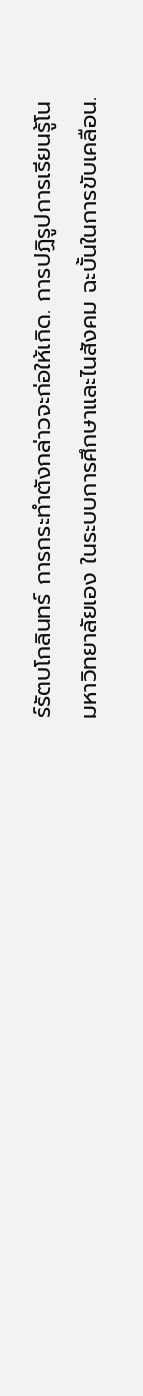ร์รัตบโกลินทร์ การกระทําตังกล่าวจะก่อให้เกิด. การปฏิรูปการเรียนรู้โนมหาวิทยาลัยเอง ในระบบการศึกษาและไนสังคม ฉะบั้นในการขับเคลือน.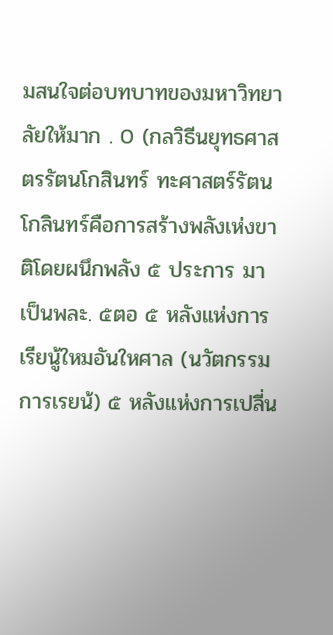มสนใจต่อบทบาทของมหาวิทยาลัยให้มาก . 0 (กลวิธีนยุทธศาสตรรัตนโกสินทร์ ทะศาสตร์รัตนโกลินทร์คือการสร้างพลังเห่งขาติโดยผนึกพลัง ๕ ประการ มาเป็นพละ. ๕ตอ ๕ หลังแห่งการเรียนู้ใหมอันใหศาล (นวัตกรรมการเรยน้) ๕ หลังแห่งการเปลี่น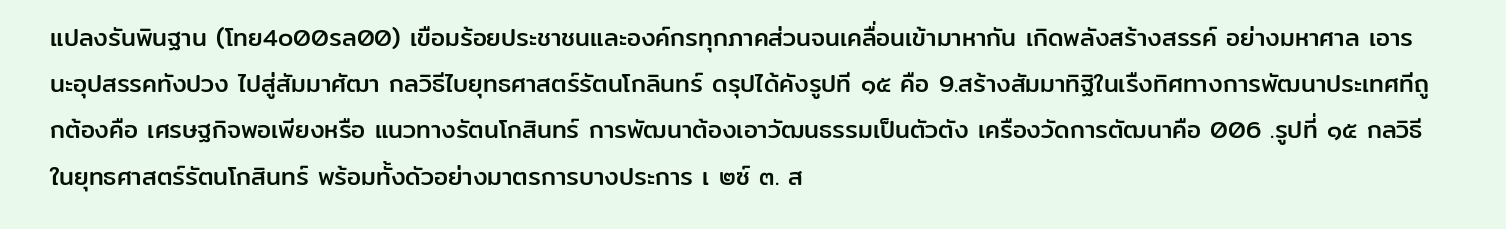แปลงรันพินฐาน (โทย4๐00รล00) เขือมร้อยประชาชนและองค์กรทุกภาคส่วนจนเคลื่อนเข้ามาหากัน เกิดพลังสร้างสรรค์ อย่างมหาศาล เอารนะอุปสรรคทังปวง ไปสู่สัมมาศัฒา กลวิธีไบยุทธศาสตร์รัตนโกลินทร์ ดรุปได้คังรูปที ๑๕ คือ 9.สร้างสัมมาทิฐิในเรืงทิศทางการพัฒนาประเทศทีถูกต้องคือ เศรษฐกิจพอเพียงหรือ แนวทางรัตนโกสินทร์ การพัฒนาต้องเอาวัฒนธรรมเป็นตัวตัง เครืองวัดการตัฒนาคือ 006 .รูปที่ ๑๕ กลวิธีในยุทธศาสตร์รัตนโกสินทร์ พร้อมทั้งดัวอย่างมาตรการบางประการ เ ๒ซ์ ๓. ส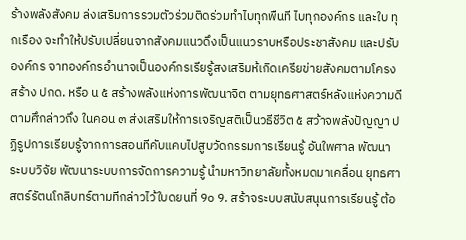ร้างพลังสังคม ล่งเสริมการรวมตัวร่วมติดร่วมทําไบทุกพืนที ไบทุกองค์กร และใบ ทุกเรือง จะทําให้ปรับเปลี่ยนจากสังคมแนวดึงเป็นแนวราบหรือประชาสังคม และปรับองค์กร จาทองค์กรอํานาจเป็นองค์กรเรียรู้สงเสริมห้เกิดเครียข่ายสังคมตามโครงสร้าง ปกด. หรือ น ๕ สร้างพลังแห่งการพัฒนาจิต ตามยุทธศาสตร์หลังแห่งความดีตามศึกล่าวถึง ในคอน ๓ ส่งเสริมให้การเจริญสติเป็นวธีชีวิต ๕ สว้าจพลังปัญญา ปฏิรูปการเรียบรู้จากการสอนทีคับแคบไปสูบวัดกรรมการเรียนรู้ อันใพศาล พัฒนาระบบวิจัย พัฒนาระบบการจัดการความรู้ นํามหาวิทยาลัยทั้งหมดมาเคลื่อน ยุทธศาสตร์รัตนโกลิบทร์ตามทีกล่าวไว้ใบดยนที่ 9๐ 9. สร้าจระบบสนับสนุนการเรียนรู้ ต้อ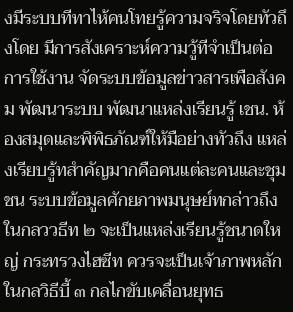งมีระบบทีทาไห้คนโทยรู้ความจริจโดยทัวถึงโดย มีการสังเคราะห์ความวู้ทีจําเป็นต่อการใช้งาน จัดระบบข้อมูลข่าวสารเพือสังคม พัฒนาระบบ พัฒนาแหล่งเรียนรู้ เชน. ห้องสมุดและพิพิธภัณฑ์ให้มือย่างทัวถึง แหล่งเรียบรู้ทสําคัญมากคือคนแต่ละคนและชุมชน ระบบข้อมูลศักยภาพมนุษย์ทกล่าวถึงในกลววธีท ๒ จะเป็นแหล่งเรียนรู้ชนาดใหญ่ กระทรวงไฮซีท ควรจะเป็นเจ้าภาพหลักในกลวิธีบี้ ๓ กลไกขับเคลื่อนยุทธ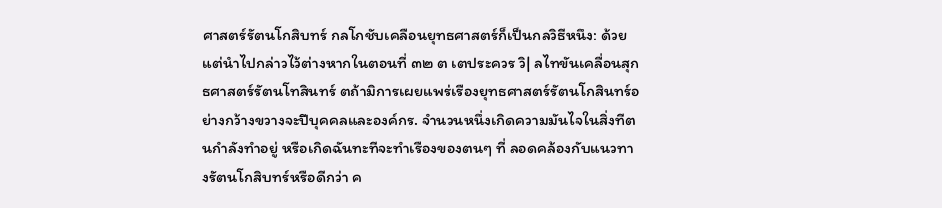ศาสตร์รัตนโกสิบทร์ กลโกชับเคลือนยุทธศาสตร์ก็เป็นกลวิธีหนึง: ด้วย แต่นําไปกล่าวไว้ต่างหากในตอนที่ ๓๒ ต เตประควร วิ| ลไทขันเคลื่อนสุกธศาสตร์รัตนโทสินทร์ ตถ้ามิการเผยแพร่เรืองยุทธศาสตร์รัตนโกสินทร์อย่างกว้างขวางจะปีบุคคลและองค์กร. จํานวนหนึ่งเกิดความมันไจในสิ่งทีตนกําลังทําอยู่ หรือเกิดฉันทะทีจะทําเรืองของตนๆ ที่ ลอดคล้องกับแนวทางรัตนโกสิบทร์หรือดีกว่า ค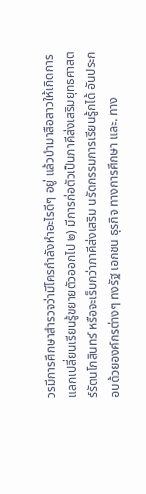วรมีการศึกษาสํารวจว่ามีโครกําลังหําอะไรดีๆ อยู่ แล้วบํามาสือสาวให้เกิดการแลกเปลี่ยนเรียนรู้ขยายตัวออกไป ๒) มีการก่อตัวเป็นภาคีส่งเสริมยุทธศาสตร์รัตนโกสินทร์ หรือจะเร็บกว่าภาคีส่งเสริม นรัดกรรมการเรียนรู้กได้ อันประกอบด้วยองค์กรต่างๆ ทงรัฐ เอกชน ธุรกิจ ทางการศึกษา และ. ทาง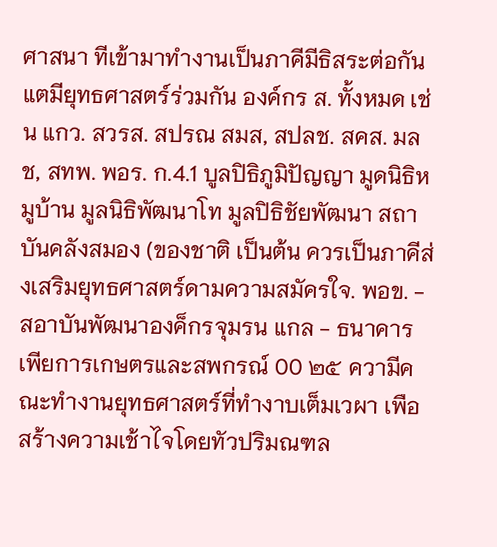ศาสนา ทีเข้ามาทํางานเป็นภาคีมีธิสระต่อกันแตมียุทธศาสตร์ร่วมกัน องค์กร ส. ทั้งหมด เช่น แกว. สวรส. สปรณ สมส, สปลช. สคส. มลช, สทพ. พอร. ก.4.1 บูลปิธิภูมิปัญญา มูดนิธิหมูบ้าน มูลนิธิพัฒนาโท มูลปิธิชัยพัฒนา สถาบันคลังสมอง (ของชาติ เป็นต้น ควรเป็นภาคีส่งเสริมยุทธศาสตร์ดามความสมัครใจ. พอข. - สอาบันพัฒนาองค็กรจุมรน แกล - ธนาคารเพียการเกษตรและสพกรณ์ 00 ๒๕ ความีคณะทํางานยุทธศาสตร์ที่ทํางาบเต็มเวผา เพือสร้างความเช้าไจโดยทัวปริมณฑล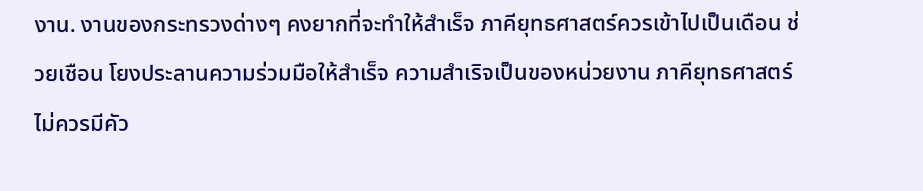งาน. งานของกระทรวงด่างๆ คงยากที่จะทําให้สําเร็จ ภาคียุทธศาสตร์ควรเข้าไปเป็นเดือน ช่วยเชือน โยงประลานความร่วมมือให้สําเร็จ ความสําเริจเป็นของหน่วยงาน ภาคียุทธศาสตร์ไม่ควรมีคัว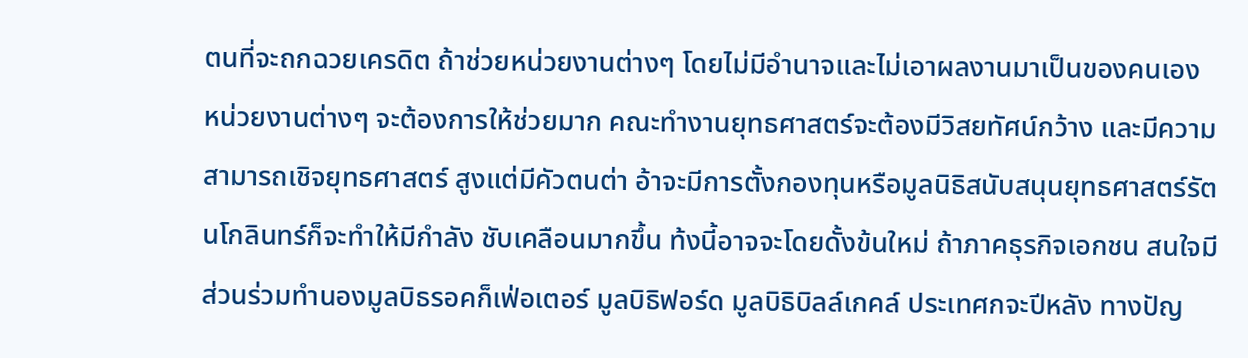ตนที่จะถกฉวยเครดิต ถ้าช่วยหน่วยงานต่างๆ โดยไม่มีอํานาจและไม่เอาผลงานมาเป็นของคนเอง หน่วยงานต่างๆ จะต้องการให้ช่วยมาก คณะทํางานยุทธศาสตร์จะต้องมีวิสยทัศน์กว้าง และมีความสามารถเชิจยุทธศาสตร์ สูงแต่มีคัวตนต่า อ้าจะมีการตั้งกองทุนหรือมูลนิธิสนับสนุนยุทธศาสตร์รัตนโกลินทร์ก็จะทําให้มีกําลัง ชับเคลือนมากขึ้น ท้งนี้อาจจะโดยดั้งข้นใหม่ ถ้าภาคธุรกิจเอกชน สนใจมีส่วนร่วมทํานองมูลบิธรอคก็เฟ่อเตอร์ มูลบิธิฟอร์ด มูลบิธิบิลล์เกคล์ ประเทศกจะปีหลัง ทางปัญ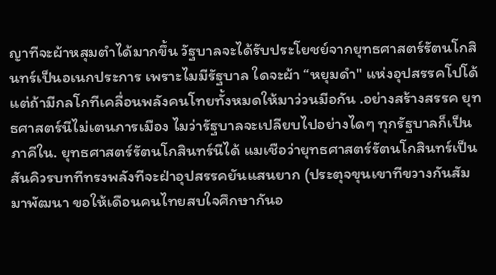ญาทีจะผ้าหสุมตําได้มากขึ้น วัฐบาลจะได้รับประโยชย์จากยุทธศาสตร์รัตนโกสินทร์เป็นอเนกประการ เพราะไมมีรัฐบาล ใดจะผ้า “หยุมดํา" แห่งอุปสรรคโปโด้ แต่ถ้ามีกลโกทีเคลื่อนพลังคนโทยทั้งหมดให้มาว่วนมีอกัน .อย่างสร้างสรรค ยุทธศาสตร์นีไม่เตนภารเมือง ไมว่ารัฐบาลจะเปลียบไปอย่างไดๆ ทุกรัฐบาลก็เป็นภาคีใน. ยุทธศาสตร์รัตนโกสินทร์นีได้ แมเชือว่ายุทธศาสตร์รัตนโกสินทร์เป็นสันคิวรบททีทรงพลังทีจะฝ่าอุปสรรคยันแสนยาก (ประตุจขุนเขาทีขวางกันสัมมาพัฒนา ขอให้เดือนคนไทยสบใจศึกษากันอ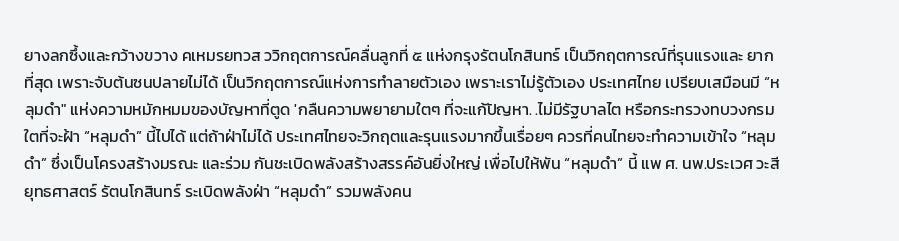ยางลกซึ้งและกว้างขวาง คเหมรยทวส ววิกฤตการณ์คลื่นลูกที่ ๕ แห่งกรุงรัตนโกสินทร์ เป็นวิกฤตการณ์ที่รุนแรงและ ยากที่สุด เพราะจับต้นซนปลายไม่ได้ เป็นวิกฤตการณ์แห่งการทําลายตัวเอง เพราะเราไม่รู้ตัวเอง ประเทศไทย เปรียบเสมือนมี “หลุมดํา" แห่งความหมักหมมของบัญหาที่ตูด 'กลืนความพยายามใตๆ ที่จะแก้ปัญหา. .ไม่มีรัฐบาลไต หรือกระทรวงทบวงกรมใตที่จะฝ้า “หลุมดํา” นี้ไปได้ แต่ถ้าฝ่าไม่ได้ ประเทศไทยจะวิกฤตและรุนแรงมากขึ้นเรื่อยๆ ควรที่คนไทยจะทําความเข้าใจ “หลุมดํา” ซึ่งเป็นโครงสร้างมรณะ และร่วม กันชะเบิดพลังสร้างสรรค์อันยิ่งใหญ่ เพื่อไปให้พัน “หลุมดํา” นี้ แพ ศ. นพ.ประเวศ วะสี ยุทธศาสตร์ รัตนโกสินทร์ ระเบิดพลังฝ่า “หลุมดำ” รวมพลังคน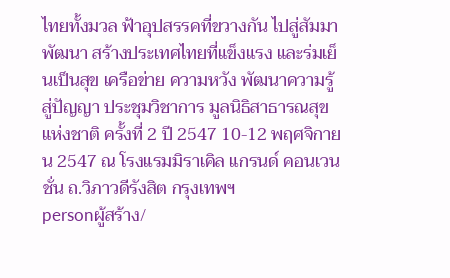ไทยทั้งมวล ฟ้าอุปสรรคที่ขวางกัน ไปสู่สัมมาพัฒนา สร้างประเทศไทยที่แข็งแรง และร่มเย็นเป็นสุข เครือข่าย ความหวัง พัฒนาความรู้ สู่ปัญญา ประชุมวิชาการ มูลนิธิสาธารณสุขแห่งชาติ ครั้งที่ 2 ปี 2547 10-12 พฤศจิกายน 2547 ณ โรงแรมมิราเคิล แกรนด์ คอนเวนชั่น ถ.วิภาวดีรังสิต กรุงเทพฯ
personผู้สร้าง/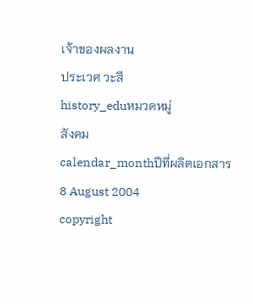เจ้าของผลงาน
ประเวศ วะสี
history_eduหมวดหมู่
สังคม
calendar_monthปีที่ผลิตเอกสาร
8 August 2004
copyright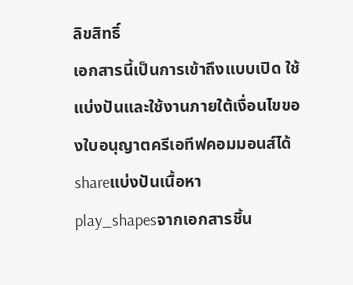ลิขสิทธิ์
เอกสารนี้เป็นการเข้าถึงแบบเปิด ใช้แบ่งปันและใช้งานภายใต้เงื่อนไขของใบอนุญาตครีเอทีฟคอมมอนส์ได้
shareแบ่งปันเนื้อหา
play_shapesจากเอกสารชิ้น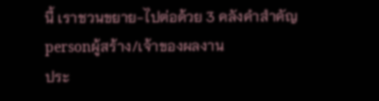นี้ เราชวนขยาย-ไปต่อด้วย 3 คลังคำสำคัญ
personผู้สร้าง/เจ้าของผลงาน
ประ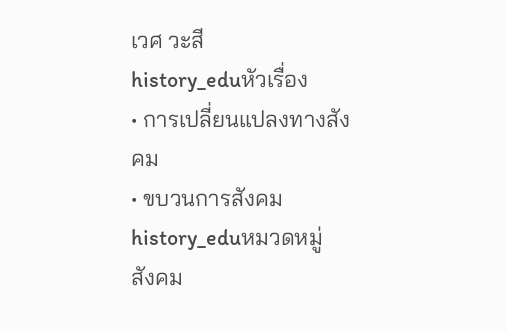เวศ วะสี
history_eduหัวเรื่อง
• การเปลี่ยนแปลงทางสังคม
• ขบวนการสังคม
history_eduหมวดหมู่
สังคม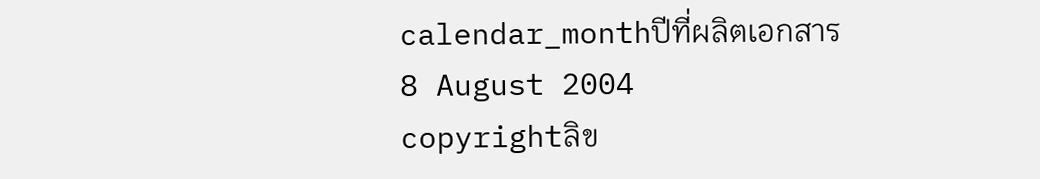calendar_monthปีที่ผลิตเอกสาร
8 August 2004
copyrightลิข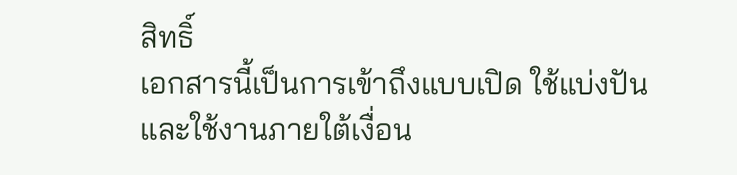สิทธิ์
เอกสารนี้เป็นการเข้าถึงแบบเปิด ใช้แบ่งปันและใช้งานภายใต้เงื่อน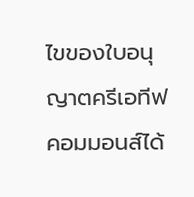ไขของใบอนุญาตครีเอทีฟคอมมอนส์ได้